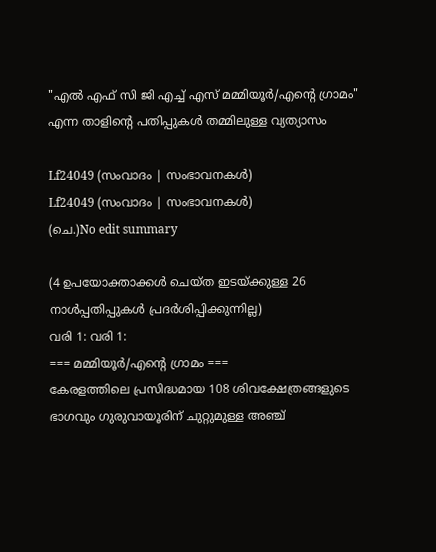"എൽ എഫ് സി ജി എച്ച് എസ് മമ്മിയൂർ/എന്റെ ഗ്രാമം" എന്ന താളിന്റെ പതിപ്പുകൾ തമ്മിലുള്ള വ്യത്യാസം

Lf24049 (സംവാദം | സംഭാവനകൾ)
Lf24049 (സംവാദം | സംഭാവനകൾ)
(ചെ.)No edit summary

(4 ഉപയോക്താക്കൾ ചെയ്ത ഇടയ്ക്കുള്ള 26 നാൾപ്പതിപ്പുകൾ പ്രദർശിപ്പിക്കുന്നില്ല)
വരി 1: വരി 1:
=== മമ്മിയൂർ/എന്റെ ഗ്രാമം ===
കേരളത്തിലെ പ്രസിദ്ധമായ 108 ശിവക്ഷേത്രങ്ങളുടെ ഭാഗവും ഗുരുവായൂരിന് ചുറ്റുമുള്ള അഞ്ച്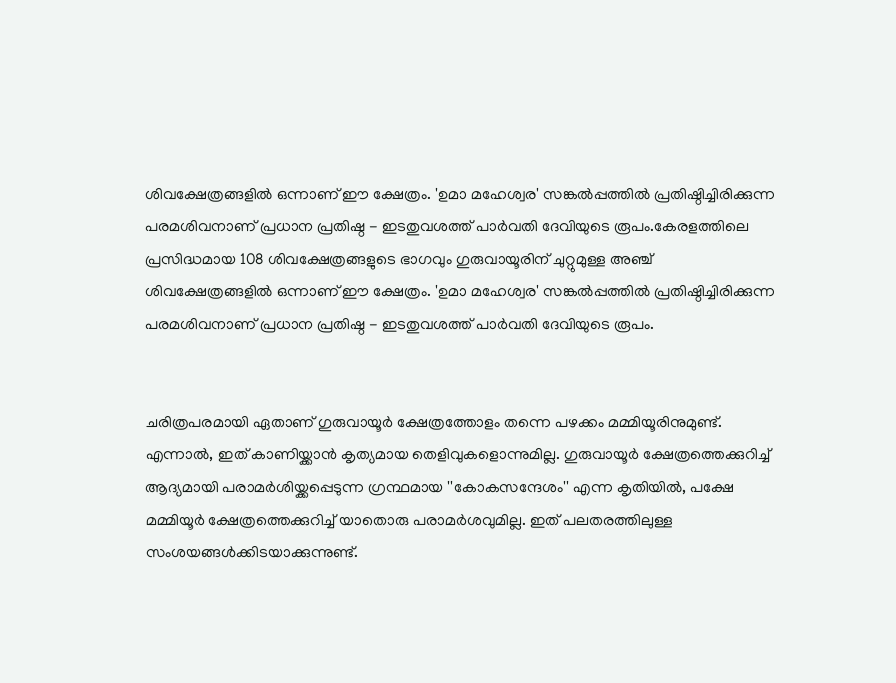ശിവക്ഷേത്രങ്ങളിൽ ഒന്നാണ് ഈ ക്ഷേത്രം. 'ഉമാ മഹേശ്വര' സങ്കൽപ്പത്തിൽ പ്രതിഷ്ഠിച്ചിരിക്കുന്ന പരമശിവനാണ് പ്രധാന പ്രതിഷ്ഠ - ഇടതുവശത്ത് പാർവതി ദേവിയുടെ രൂപം.കേരളത്തിലെ പ്രസിദ്ധമായ 108 ശിവക്ഷേത്രങ്ങളുടെ ഭാഗവും ഗുരുവായൂരിന് ചുറ്റുമുള്ള അഞ്ച് ശിവക്ഷേത്രങ്ങളിൽ ഒന്നാണ് ഈ ക്ഷേത്രം. 'ഉമാ മഹേശ്വര' സങ്കൽപ്പത്തിൽ പ്രതിഷ്ഠിച്ചിരിക്കുന്ന പരമശിവനാണ് പ്രധാന പ്രതിഷ്ഠ - ഇടതുവശത്ത് പാർവതി ദേവിയുടെ രൂപം.


ചരിത്രപരമായി ഏതാണ് ഗുരുവായൂർ ക്ഷേത്രത്തോളം തന്നെ പഴക്കം മമ്മിയൂരിനുമുണ്ട്. എന്നാൽ, ഇത് കാണിയ്ക്കാൻ കൃത്യമായ തെളിവുകളൊന്നുമില്ല. ഗുരുവായൂർ ക്ഷേത്രത്തെക്കുറിച്ച് ആദ്യമായി പരാമർശിയ്ക്കപ്പെടുന്ന ഗ്രന്ഥമായ ''കോകസന്ദേശം'' എന്ന കൃതിയിൽ, പക്ഷേ മമ്മിയൂർ ക്ഷേത്രത്തെക്കുറിച്ച് യാതൊരു പരാമർശവുമില്ല. ഇത് പലതരത്തിലുള്ള സംശയങ്ങൾക്കിടയാക്കുന്നുണ്ട്.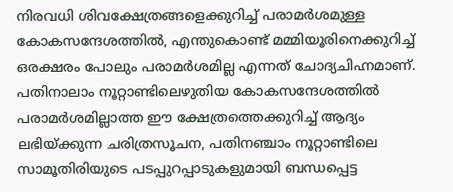നിരവധി ശിവക്ഷേത്രങ്ങളെക്കുറിച്ച് പരാമർശമുള്ള കോകസന്ദേശത്തിൽ, എന്തുകൊണ്ട് മമ്മിയൂരിനെക്കുറിച്ച് ഒരക്ഷരം പോലും പരാമർശമില്ല എന്നത് ചോദ്യചിഹ്നമാണ്. പതിനാലാം നൂറ്റാണ്ടിലെഴുതിയ കോകസന്ദേശത്തിൽ പരാമർശമില്ലാത്ത ഈ ക്ഷേത്രത്തെക്കുറിച്ച് ആദ്യം ലഭിയ്ക്കുന്ന ചരിത്രസൂചന, പതിനഞ്ചാം നൂറ്റാണ്ടിലെ സാമൂതിരിയുടെ പടപ്പുറപ്പാടുകളുമായി ബന്ധപ്പെട്ട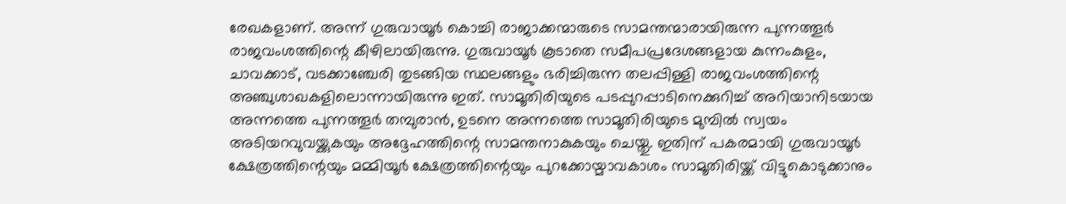രേഖകളാണ്. അന്ന് ഗുരുവായൂർ കൊച്ചി രാജാക്കന്മാരുടെ സാമന്തന്മാരായിരുന്ന പുന്നത്തൂർ രാജവംശത്തിന്റെ കീഴിലായിരുന്നു. ഗുരുവായൂർ കൂടാതെ സമീപപ്രദേശങ്ങളായ കുന്നംകുളം, ചാവക്കാട്, വടക്കാഞ്ചേരി തുടങ്ങിയ സ്ഥലങ്ങളും ഭരിച്ചിരുന്ന തലപ്പിള്ളി രാജവംശത്തിന്റെ അഞ്ചുശാഖകളിലൊന്നായിരുന്നു ഇത്. സാമൂതിരിയുടെ പടപ്പുറപ്പാടിനെക്കുറിച്ച് അറിയാനിടയായ അന്നത്തെ പുന്നത്തൂർ തമ്പുരാൻ, ഉടനെ അന്നത്തെ സാമൂതിരിയുടെ മുമ്പിൽ സ്വയം അടിയറവുവയ്ക്കുകയും അദ്ദേഹത്തിന്റെ സാമന്തനാകുകയും ചെയ്തു. ഇതിന് പകരമായി ഗുരുവായൂർ ക്ഷേത്രത്തിന്റെയും മമ്മിയൂർ ക്ഷേത്രത്തിന്റെയും പുറക്കോയ്മാവകാശം സാമൂതിരിയ്ക്ക് വിട്ടുകൊടുക്കാനും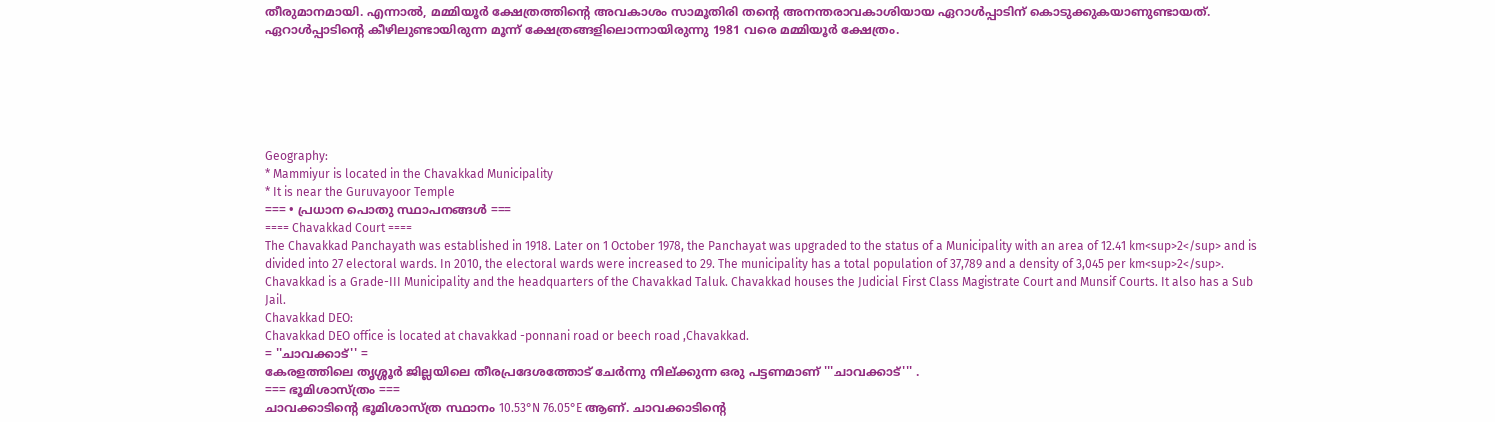തീരുമാനമായി. എന്നാൽ, മമ്മിയൂർ ക്ഷേത്രത്തിന്റെ അവകാശം സാമൂതിരി തന്റെ അനന്തരാവകാശിയായ ഏറാൾപ്പാടിന് കൊടുക്കുകയാണുണ്ടായത്. ഏറാൾപ്പാടിന്റെ കീഴിലുണ്ടായിരുന്ന മൂന്ന് ക്ഷേത്രങ്ങളിലൊന്നായിരുന്നു 1981 വരെ മമ്മിയൂർ ക്ഷേത്രം.






Geography:
* Mammiyur is located in the Chavakkad Municipality
* It is near the Guruvayoor Temple
=== • പ്രധാന പൊതു സ്ഥാപനങ്ങൾ ===
==== Chavakkad Court ====
The Chavakkad Panchayath was established in 1918. Later on 1 October 1978, the Panchayat was upgraded to the status of a Municipality with an area of 12.41 km<sup>2</sup> and is divided into 27 electoral wards. In 2010, the electoral wards were increased to 29. The municipality has a total population of 37,789 and a density of 3,045 per km<sup>2</sup>. Chavakkad is a Grade-III Municipality and the headquarters of the Chavakkad Taluk. Chavakkad houses the Judicial First Class Magistrate Court and Munsif Courts. It also has a Sub Jail.
Chavakkad DEO:
Chavakkad DEO office is located at chavakkad -ponnani road or beech road ,Chavakkad.
= ''ചാവക്കാട്'' =
കേരളത്തിലെ തൃശ്ശൂർ ജില്ലയിലെ തീരപ്രദേശത്തോട് ചേർന്നു നില്ക്കുന്ന ഒരു പട്ടണമാണ് '''ചാവക്കാട്''' .
=== ഭൂമിശാസ്ത്രം ===
ചാവക്കാടിന്റെ ഭൂമിശാസ്ത്ര സ്ഥാനം 10.53°N 76.05°E ആണ്. ചാവക്കാടിന്റെ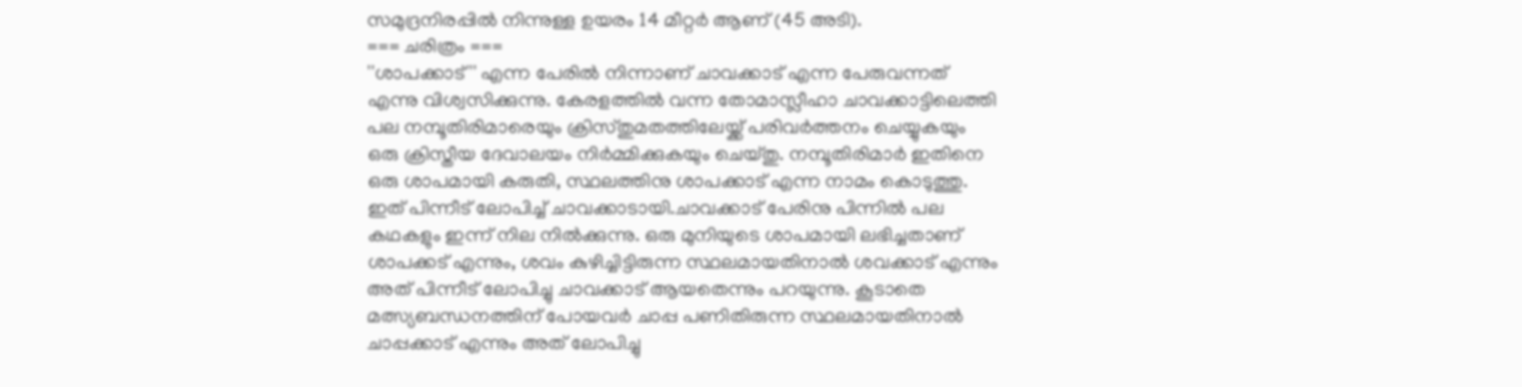സമുദ്രനിരപ്പിൽ നിന്നുള്ള ഉയരം 14 മീറ്റർ ആണ് (45 അടി).
=== ചരിത്രം ===
''ശാപക്കാട്'' എന്ന പേരിൽ നിന്നാണ് ചാവക്കാട് എന്ന പേരുവന്നത് എന്നു വിശ്വസിക്കുന്നു. കേരളത്തിൽ വന്ന തോമാസ്ലീഹാ ചാവക്കാട്ടിലെത്തി പല നമ്പൂതിരിമാരെയും ക്രിസ്തുമതത്തിലേയ്ക്ക് പരിവർത്തനം ചെയ്യുകയും ഒരു ക്രിസ്തീയ ദേവാലയം നിർമ്മിക്കുകയും ചെയ്തു. നമ്പൂതിരിമാർ ഇതിനെ ഒരു ശാപമായി കരുതി, സ്ഥലത്തിനു ശാപക്കാട് എന്ന നാമം കൊടുത്തു. ഇത് പിന്നീട് ലോപിച്ച് ചാവക്കാടായി.ചാവക്കാട് പേരിനു പിന്നിൽ പല കഥകളും ഇന്ന് നില നിൽക്കുന്നു. ഒരു മുനിയുടെ ശാപമായി ലഭിച്ചതാണ് ശാപക്കട് എന്നും, ശവം കുഴിച്ചിട്ടിരുന്ന സ്ഥലമായതിനാൽ ശവക്കാട് എന്നും അത് പിന്നീട് ലോപിച്ചു ചാവക്കാട് ആയതെന്നും പറയുന്നു. കൂടാതെ മത്സ്യബന്ധനത്തിന് പോയവർ ചാപ്പ പണിതിരുന്ന സ്ഥലമായതിനാൽ ചാപ്പക്കാട് എന്നും അത് ലോപിച്ചു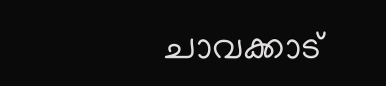ചാവക്കാട്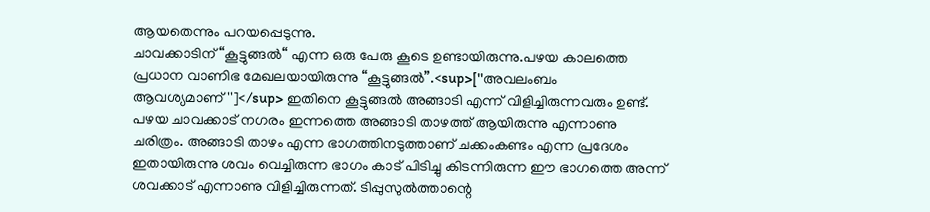ആയതെന്നും പറയപ്പെടുന്നു.
ചാവക്കാടിന് “കൂട്ടുങ്ങൽ“ എന്ന ഒരു പേരു കൂടെ ഉണ്ടായിരുന്നു.പഴയ കാലത്തെ പ്രധാന വാണിഭ മേഖലയായിരുന്നു “കൂട്ടുങ്ങൽ”.<sup>[''അവലംബം ആവശ്യമാണ്'']</sup> ഇതിനെ കൂട്ടുങ്ങൽ അങ്ങാടി എന്ന് വിളിച്ചിരുന്നവരും ഉണ്ട്.
പഴയ ചാവക്കാട് നഗരം ഇന്നത്തെ അങ്ങാടി താഴത്ത് ആയിരുന്നു എന്നാണു ചരിത്രം. അങ്ങാടി താഴം എന്ന ഭാഗത്തിനടുത്താണ് ചക്കംകണ്ടം എന്ന പ്രദേശം ഇതായിരുന്നു ശവം വെച്ചിരുന്ന ഭാഗം കാട് പിടിച്ചു കിടന്നിരുന്ന ഈ ഭാഗത്തെ അന്ന് ശവക്കാട് എന്നാണു വിളിച്ചിരുന്നത്. ടിപ്പുസുൽത്താന്റെ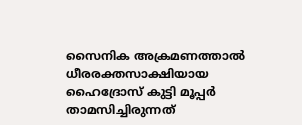സൈനിക അക്രമണത്താൽ ധീരരക്തസാക്ഷിയായ ഹൈദ്രോസ് കുട്ടി മൂപ്പർ താമസിച്ചിരുന്നത്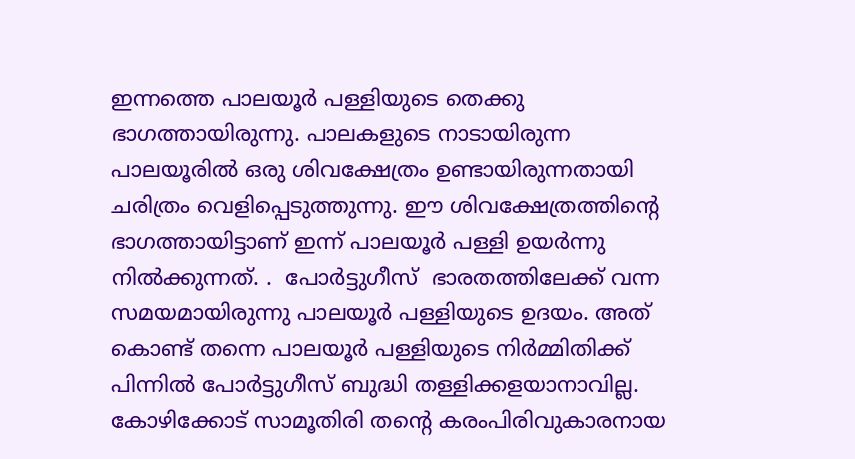ഇന്നത്തെ പാലയൂർ പള്ളിയുടെ തെക്കു ഭാഗത്തായിരുന്നു. പാലകളുടെ നാടായിരുന്ന പാലയൂരിൽ ഒരു ശിവക്ഷേത്രം ഉണ്ടായിരുന്നതായി ചരിത്രം വെളിപ്പെടുത്തുന്നു. ഈ ശിവക്ഷേത്രത്തിന്റെ ഭാഗത്തായിട്ടാണ് ഇന്ന് പാലയൂർ പള്ളി ഉയർന്നു നിൽക്കുന്നത്. .  പോർട്ടുഗീസ്  ഭാരതത്തിലേക്ക് വന്ന സമയമായിരുന്നു പാലയൂർ പള്ളിയുടെ ഉദയം. അത് കൊണ്ട് തന്നെ പാലയൂർ പള്ളിയുടെ നിർമ്മിതിക്ക് പിന്നിൽ പോർട്ടുഗീസ് ബുദ്ധി തള്ളിക്കളയാനാവില്ല.  കോഴിക്കോട് സാമൂതിരി തന്റെ കരംപിരിവുകാരനായ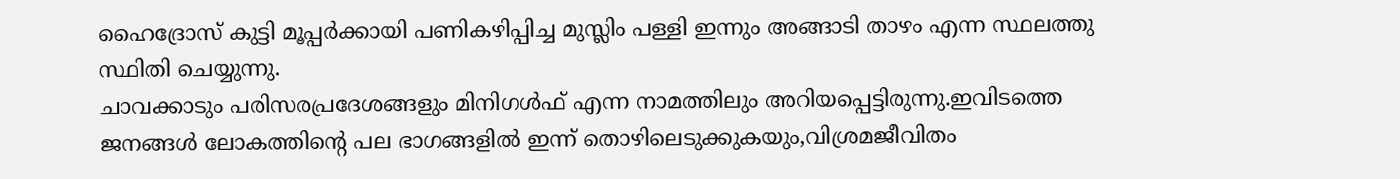ഹൈദ്രോസ് കുട്ടി മൂപ്പർക്കായി പണികഴിപ്പിച്ച മുസ്ലിം പള്ളി ഇന്നും അങ്ങാടി താഴം എന്ന സ്ഥലത്തു സ്ഥിതി ചെയ്യുന്നു.
ചാവക്കാടും പരിസരപ്രദേശങ്ങളും മിനിഗൾഫ് എന്ന നാമത്തിലും അറിയപ്പെട്ടിരുന്നു.ഇവിടത്തെ ജനങ്ങൾ ലോകത്തിന്റെ പല ഭാഗങ്ങളിൽ ഇന്ന് തൊഴിലെടുക്കുകയും,വിശ്രമജീവിതം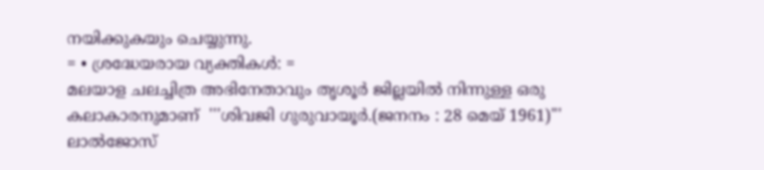നയിക്കുകയും ചെയ്യുന്നു.
= • ശ്രദ്ധേയരായ വ്യക്തികൾ: =
മലയാള ചലച്ചിത്ര അഭിനേതാവും തൃശൂർ ജില്ലയിൽ നിന്നുള്ള ഒരു കലാകാരനുമാണ്  '''ശിവജി ഗുരുവായൂർ.(ജനനം : 28 മെയ് 1961)'''  ലാൽജോസ്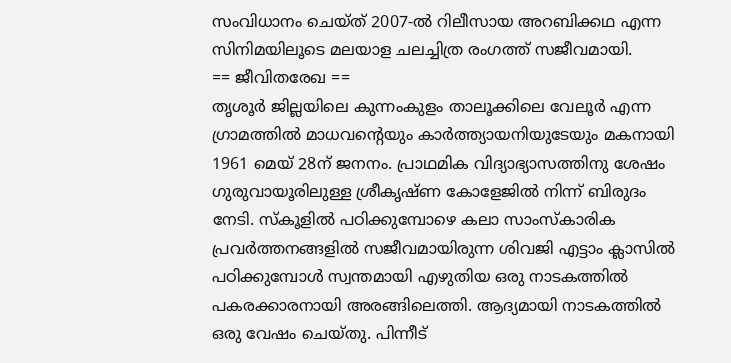സംവിധാനം ചെയ്ത് 2007-ൽ റിലീസായ അറബിക്കഥ എന്ന സിനിമയിലൂടെ മലയാള ചലച്ചിത്ര രംഗത്ത് സജീവമായി.
== ജീവിതരേഖ ==
തൃശൂർ ജില്ലയിലെ കുന്നംകുളം താലൂക്കിലെ വേലൂർ എന്ന ഗ്രാമത്തിൽ മാധവൻ്റെയും കാർത്ത്യായനിയുടേയും മകനായി 1961 മെയ് 28ന് ജനനം. പ്രാഥമിക വിദ്യാഭ്യാസത്തിനു ശേഷം ഗുരുവായൂരിലുള്ള ശ്രീകൃഷ്ണ കോളേജിൽ നിന്ന് ബിരുദം നേടി. സ്കൂളിൽ പഠിക്കുമ്പോഴെ കലാ സാംസ്കാരിക പ്രവർത്തനങ്ങളിൽ സജീവമായിരുന്ന ശിവജി എട്ടാം ക്ലാസിൽ പഠിക്കുമ്പോൾ സ്വന്തമായി എഴുതിയ ഒരു നാടകത്തിൽ പകരക്കാരനായി അരങ്ങിലെത്തി. ആദ്യമായി നാടകത്തിൽ ഒരു വേഷം ചെയ്തു. പിന്നീട്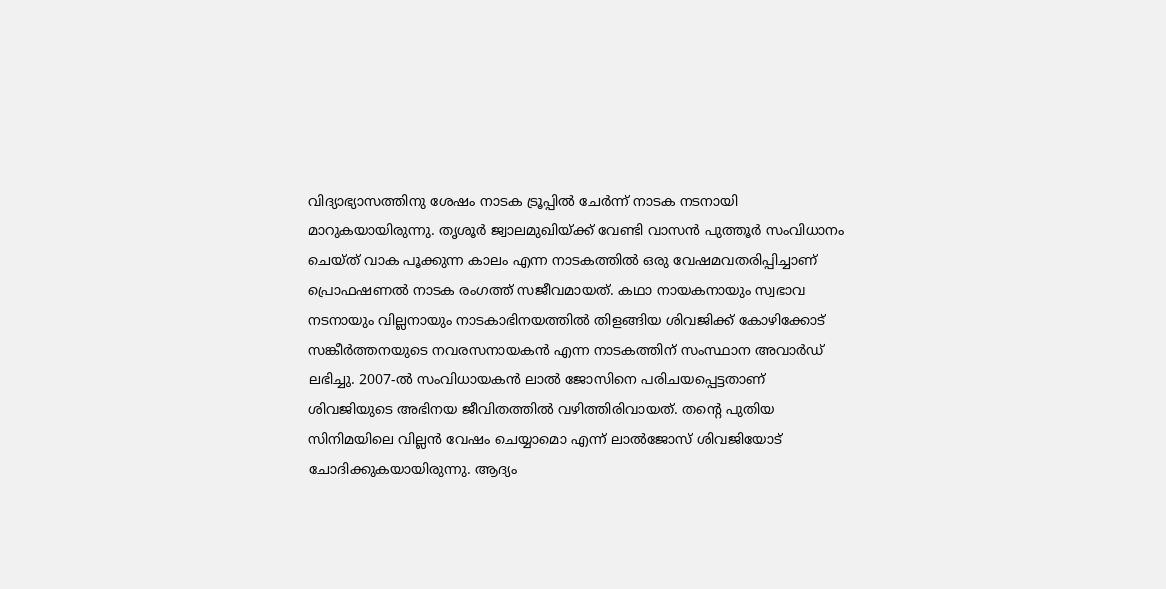വിദ്യാഭ്യാസത്തിനു ശേഷം നാടക ട്രൂപ്പിൽ ചേർന്ന് നാടക നടനായി മാറുകയായിരുന്നു. തൃശൂർ ജ്വാലമുഖിയ്ക്ക് വേണ്ടി വാസൻ പുത്തൂർ സംവിധാനം ചെയ്ത് വാക പൂക്കുന്ന കാലം എന്ന നാടകത്തിൽ ഒരു വേഷമവതരിപ്പിച്ചാണ് പ്രൊഫഷണൽ നാടക രംഗത്ത് സജീവമായത്. കഥാ നായകനായും സ്വഭാവ നടനായും വില്ലനായും നാടകാഭിനയത്തിൽ തിളങ്ങിയ ശിവജിക്ക് കോഴിക്കോട് സങ്കീർത്തനയുടെ നവരസനായകൻ എന്ന നാടകത്തിന് സംസ്ഥാന അവാർഡ് ലഭിച്ചു. 2007-ൽ സംവിധായകൻ ലാൽ ജോസിനെ പരിചയപ്പെട്ടതാണ് ശിവജിയുടെ അഭിനയ ജീവിതത്തിൽ വഴിത്തിരിവായത്. തൻ്റെ പുതിയ സിനിമയിലെ വില്ലൻ വേഷം ചെയ്യാമൊ എന്ന് ലാൽജോസ് ശിവജിയോട് ചോദിക്കുകയായിരുന്നു. ആദ്യം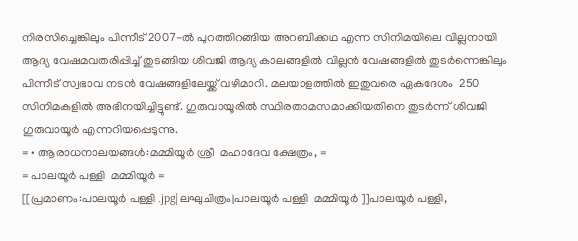നിരസിച്ചെങ്കിലും പിന്നീട് 2007-ൽ പുറത്തിറങ്ങിയ അറബിക്കഥ എന്ന സിനിമയിലെ വില്ലനായി ആദ്യ വേഷമവതരിപ്പിച്ച് തുടങ്ങിയ ശിവജി ആദ്യ കാലങ്ങളിൽ വില്ലൻ വേഷങ്ങളിൽ തുടർന്നെങ്കിലും പിന്നീട് സ്വഭാവ നടൻ വേഷങ്ങളിലേയ്ക്ക് വഴിമാറി. മലയാളത്തിൽ ഇതുവരെ ഏകദേശം  250 സിനിമകളിൽ അഭിനയിച്ചിട്ടുണ്ട്. ഗുരുവായൂരിൽ സ്ഥിരതാമസമാക്കിയതിനെ തുടർന്ന് ശിവജി ഗുരുവായൂർ എന്നറിയപ്പെടുന്നു.
= • ആരാധനാലയങ്ങൾ:മമ്മിയൂർ ശ്രീ  മഹാദേവ ക്ഷേത്രം, =
= പാലയൂർ പള്ളി  മമ്മിയൂർ =
[[പ്രമാണം:പാലയൂർ പള്ളി .jpg|ലഘുചിത്രം|പാലയൂർ പള്ളി  മമ്മിയൂർ ]]പാലയൂർ പള്ളി,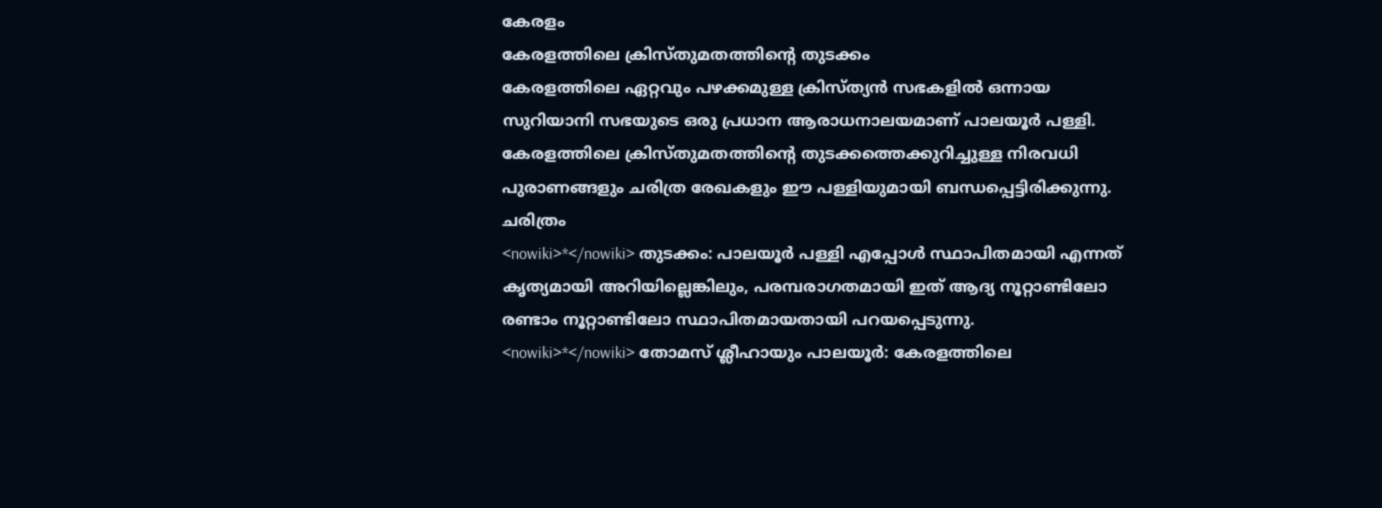കേരളം
കേരളത്തിലെ ക്രിസ്തുമതത്തിന്റെ തുടക്കം
കേരളത്തിലെ ഏറ്റവും പഴക്കമുള്ള ക്രിസ്ത്യൻ സഭകളിൽ ഒന്നായ സുറിയാനി സഭയുടെ ഒരു പ്രധാന ആരാധനാലയമാണ് പാലയൂർ പള്ളി. കേരളത്തിലെ ക്രിസ്തുമതത്തിന്റെ തുടക്കത്തെക്കുറിച്ചുള്ള നിരവധി പുരാണങ്ങളും ചരിത്ര രേഖകളും ഈ പള്ളിയുമായി ബന്ധപ്പെട്ടിരിക്കുന്നു.
ചരിത്രം
<nowiki>*</nowiki> തുടക്കം: പാലയൂർ പള്ളി എപ്പോൾ സ്ഥാപിതമായി എന്നത് കൃത്യമായി അറിയില്ലെങ്കിലും, പരമ്പരാഗതമായി ഇത് ആദ്യ നൂറ്റാണ്ടിലോ രണ്ടാം നൂറ്റാണ്ടിലോ സ്ഥാപിതമായതായി പറയപ്പെടുന്നു.
<nowiki>*</nowiki> തോമസ് ശ്ലീഹായും പാലയൂർ: കേരളത്തിലെ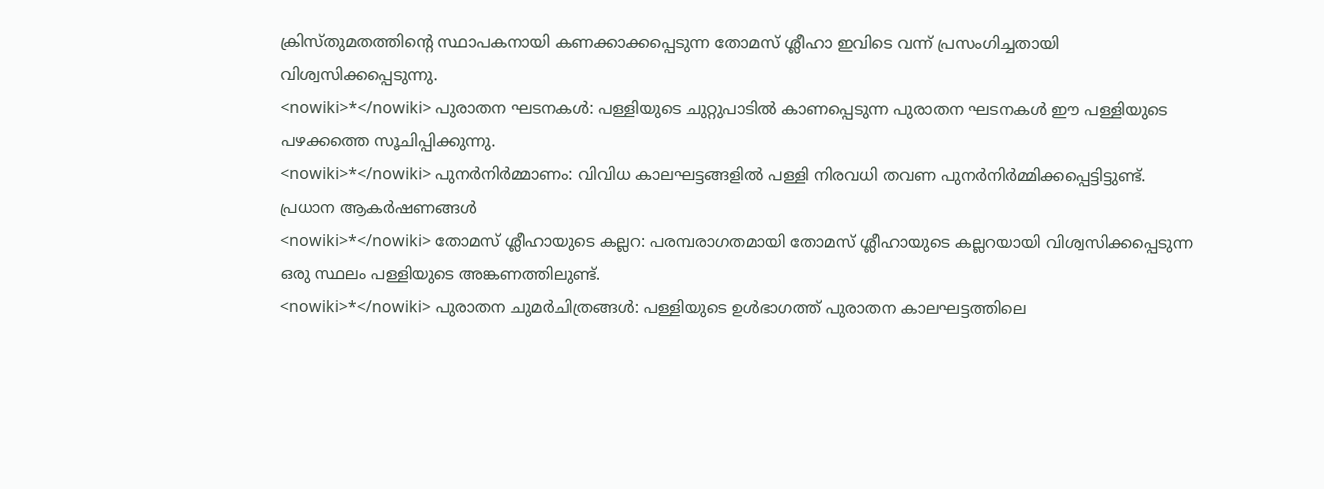ക്രിസ്തുമതത്തിന്റെ സ്ഥാപകനായി കണക്കാക്കപ്പെടുന്ന തോമസ് ശ്ലീഹാ ഇവിടെ വന്ന് പ്രസംഗിച്ചതായി വിശ്വസിക്കപ്പെടുന്നു.
<nowiki>*</nowiki> പുരാതന ഘടനകൾ: പള്ളിയുടെ ചുറ്റുപാടിൽ കാണപ്പെടുന്ന പുരാതന ഘടനകൾ ഈ പള്ളിയുടെ പഴക്കത്തെ സൂചിപ്പിക്കുന്നു.
<nowiki>*</nowiki> പുനർനിർമ്മാണം: വിവിധ കാലഘട്ടങ്ങളിൽ പള്ളി നിരവധി തവണ പുനർനിർമ്മിക്കപ്പെട്ടിട്ടുണ്ട്.
പ്രധാന ആകർഷണങ്ങൾ
<nowiki>*</nowiki> തോമസ് ശ്ലീഹായുടെ കല്ലറ: പരമ്പരാഗതമായി തോമസ് ശ്ലീഹായുടെ കല്ലറയായി വിശ്വസിക്കപ്പെടുന്ന ഒരു സ്ഥലം പള്ളിയുടെ അങ്കണത്തിലുണ്ട്.
<nowiki>*</nowiki> പുരാതന ചുമർചിത്രങ്ങൾ: പള്ളിയുടെ ഉൾഭാഗത്ത് പുരാതന കാലഘട്ടത്തിലെ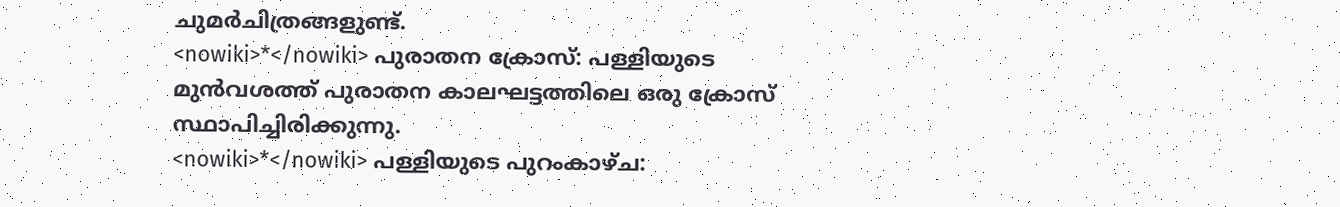ചുമർചിത്രങ്ങളുണ്ട്.
<nowiki>*</nowiki> പുരാതന ക്രോസ്: പള്ളിയുടെ മുൻവശത്ത് പുരാതന കാലഘട്ടത്തിലെ ഒരു ക്രോസ് സ്ഥാപിച്ചിരിക്കുന്നു.
<nowiki>*</nowiki> പള്ളിയുടെ പുറംകാഴ്ച: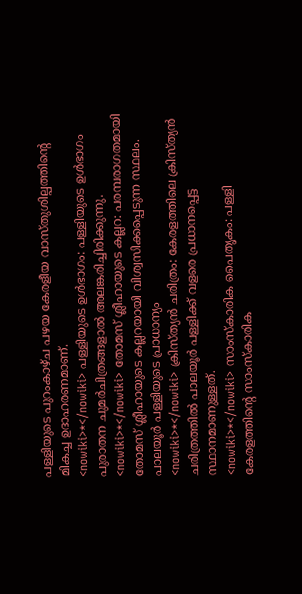പള്ളിയുടെ പുറംകാഴ്ച പഴയ കേരളീയ വാസ്തുശില്പത്തിന്റെ മികച്ച ഉദാഹരണമാണ്.
<nowiki>*</nowiki> പള്ളിയുടെ ഉൾഭാഗം: പള്ളിയുടെ ഉൾഭാഗം പുരാതന ചുമർചിത്രങ്ങളാൽ അലങ്കരിച്ചിരിക്കുന്നു.
<nowiki>*</nowiki> തോമസ് ശ്ലീഹായുടെ കല്ലറ: പരമ്പരാഗതമായി തോമസ് ശ്ലീഹായുടെ കല്ലറയായി വിശ്വസിക്കപ്പെടുന്ന സ്ഥലം.
പാലയൂർ പള്ളിയുടെ പ്രാധാന്യം
<nowiki>*</nowiki> ക്രിസ്ത്യൻ ചരിത്രം: കേരളത്തിലെ ക്രിസ്ത്യൻ ചരിത്രത്തിൽ പാലയൂർ പള്ളിക്ക് വളരെ പ്രധാനപ്പെട്ട സ്ഥാനമാണുള്ളത്.
<nowiki>*</nowiki> സാംസ്കാരിക പൈതൃകം: പള്ളി കേരളത്തിന്റെ സാംസ്കാരിക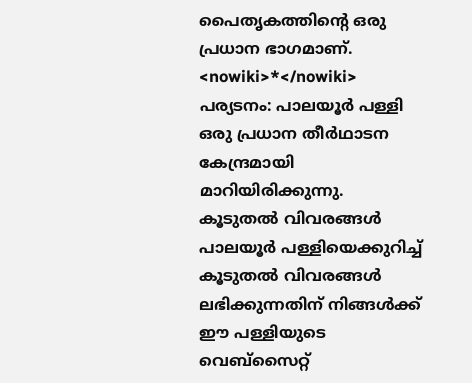പൈതൃകത്തിന്റെ ഒരു പ്രധാന ഭാഗമാണ്.
<nowiki>*</nowiki> പര്യടനം: പാലയൂർ പള്ളി ഒരു പ്രധാന തീർഥാടന കേന്ദ്രമായി മാറിയിരിക്കുന്നു.
കൂടുതൽ വിവരങ്ങൾ
പാലയൂർ പള്ളിയെക്കുറിച്ച് കൂടുതൽ വിവരങ്ങൾ ലഭിക്കുന്നതിന് നിങ്ങൾക്ക് ഈ പള്ളിയുടെ വെബ്സൈറ്റ്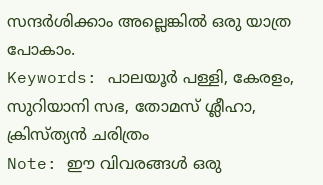സന്ദർശിക്കാം അല്ലെങ്കിൽ ഒരു യാത്ര പോകാം.
Keywords: പാലയൂർ പള്ളി, കേരളം, സുറിയാനി സഭ, തോമസ് ശ്ലീഹാ, ക്രിസ്ത്യൻ ചരിത്രം
Note: ഈ വിവരങ്ങൾ ഒരു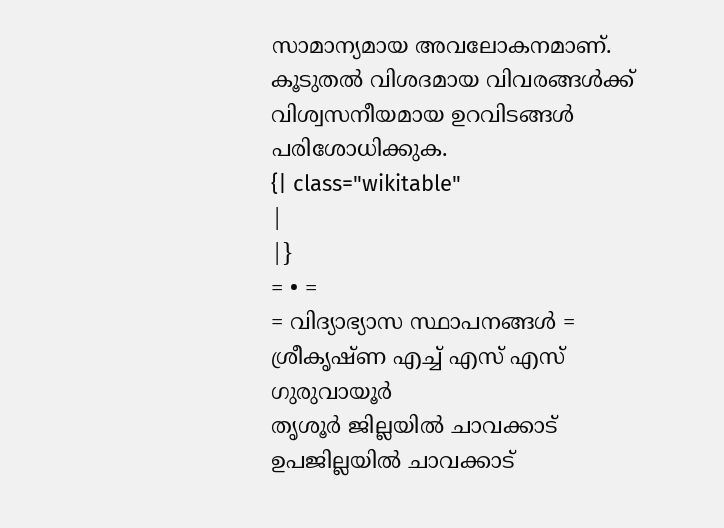സാമാന്യമായ അവലോകനമാണ്. കൂടുതൽ വിശദമായ വിവരങ്ങൾക്ക് വിശ്വസനീയമായ ഉറവിടങ്ങൾ പരിശോധിക്കുക.
{| class="wikitable"
|
|}
= • =
= വിദ്യാഭ്യാസ സ്ഥാപനങ്ങൾ =
ശ്രീകൃഷ്ണ എച്ച് എസ് എസ് ഗുരുവായൂർ
തൃശൂർ ജില്ലയിൽ ചാവക്കാട്  ഉപജില്ലയിൽ ചാവക്കാട്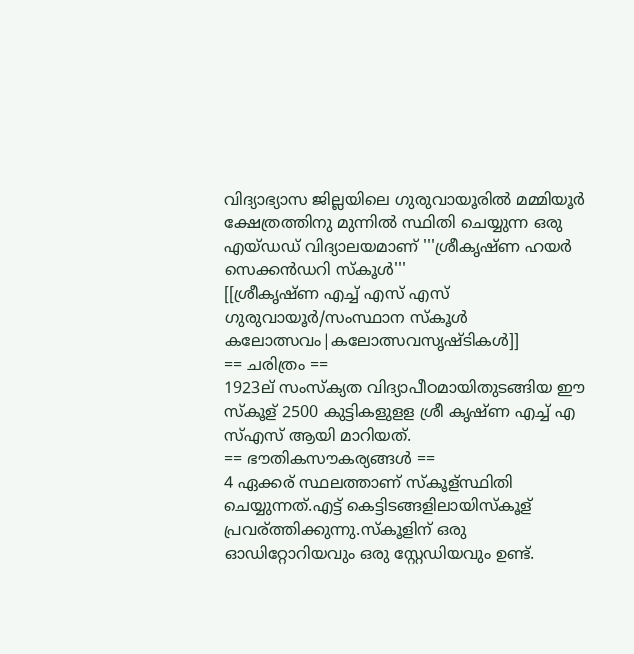വിദ്യാഭ്യാസ ജില്ലയിലെ ഗുരുവായൂരിൽ മമ്മിയൂർ ക്ഷേത്രത്തിനു മുന്നിൽ സ്ഥിതി ചെയ്യുന്ന ഒരു എയ്ഡഡ് വിദ്യാലയമാണ് '''ശ്രീകൃഷ്ണ ഹയർ സെക്കൻഡറി സ്കൂൾ'''
[[ശ്രീകൃഷ്ണ എച്ച് എസ് എസ് ഗുരുവായൂർ/സംസ്ഥാന സ്കൂൾ കലോത്സവം|കലോത്സവസൃഷ്ടികൾ]]
== ചരിത്രം ==
1923ല് സംസ്ക്യത വിദ്യാപീഠമായിതുടങ്ങിയ ഈ സ്കൂള് 2500 കുട്ടികളുളള ശ്രീ കൃഷ്ണ എച്ച് എ സ്എസ് ആയി മാറിയത്.
== ഭൗതികസൗകര്യങ്ങൾ ==
4 ഏക്കര് സ്ഥലത്താണ് സ്കൂള്സ്ഥിതി ചെയ്യുന്നത്.എട്ട് കെട്ടിടങ്ങളിലായിസ്കൂള് പ്രവര്ത്തിക്കുന്നു.സ്കൂളിന് ഒരു ഓഡിറ്റോറിയവും ഒരു സ്റ്റേഡിയവും ഉണ്ട്.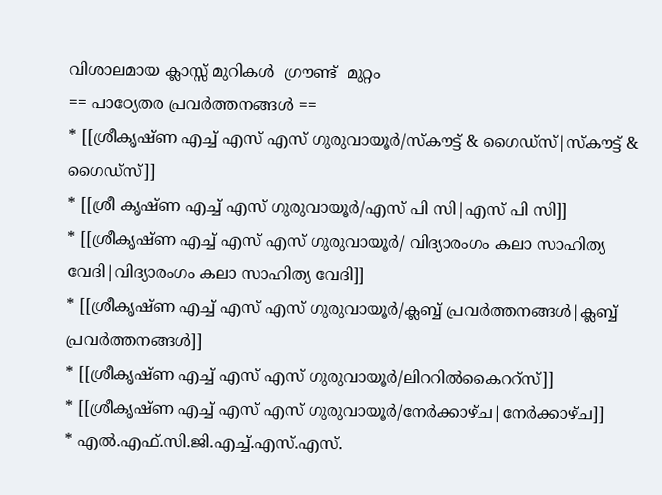വിശാലമായ ക്ലാസ്സ് മുറികൾ  ഗ്രൗണ്ട്  മുറ്റം
== പാഠ്യേതര പ്രവർത്തനങ്ങൾ ==
* [[ശ്രീകൃഷ്ണ എച്ച് എസ് എസ് ഗുരുവായൂർ/സ്കൗട്ട് & ഗൈഡ്സ്|സ്കൗട്ട് & ഗൈഡ്സ്]]
* [[ശ്രീ കൃഷ്ണ എച്ച് എസ് ഗുരുവായൂർ/എസ് പി സി|എസ് പി സി]]
* [[ശ്രീകൃഷ്ണ എച്ച് എസ് എസ് ഗുരുവായൂർ/ വിദ്യാരംഗം കലാ സാഹിത്യ വേദി|വിദ്യാരംഗം കലാ സാഹിത്യ വേദി‍‍]]
* [[ശ്രീകൃഷ്ണ എച്ച് എസ് എസ് ഗുരുവായൂർ/ക്ലബ്ബ് പ്രവർത്തനങ്ങൾ|ക്ലബ്ബ് പ്രവർത്തനങ്ങൾ]]
* [[ശ്രീകൃഷ്ണ എച്ച് എസ് എസ് ഗുരുവായൂർ/ലിററിൽകൈററ്സ്]]
* [[ശ്രീകൃഷ്ണ എച്ച് എസ് എസ് ഗുരുവായൂർ/നേർക്കാഴ്ച|നേർക്കാഴ്ച]]
* എൽ.എഫ്.സി.ജി.എച്ച്.എസ്.എസ്.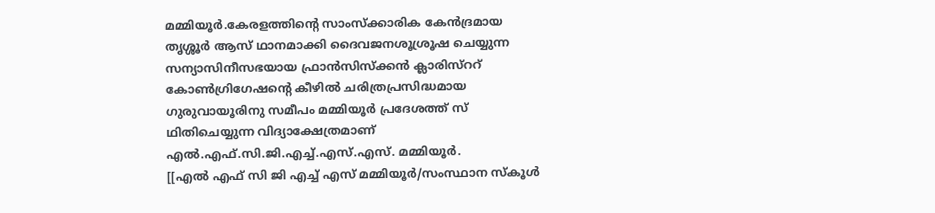മമ്മിയൂർ.കേരളത്തിന്റെ സാംസ്ക്കാരിക കേൻദ്രമായ തൃശ്ശൂർ ആസ് ഥാനമാക്കി ദൈവജനശൂശ്രൂഷ ചെയ്യുന്ന സന്യാസിനീസഭയായ ഫ്രാൻസിസ്ക്കൻ ക്ലാരിസ്ററ് കോൺഗ്രിഗേഷന്റെ കീഴിൽ ചരിത്രപ്രസിദ്ധമായ ഗുരുവായൂരിനു സമീപം മമ്മിയൂർ പ്രദേശത്ത് സ് ഥിതിചെയ്യുന്ന വിദ്യാക്ഷേത്രമാണ് എൽ.എഫ്.സി.ജി.എച്ച്.എസ്.എസ്. മമ്മിയൂർ.
[[എൽ എഫ് സി ജി എച്ച് എസ് മമ്മിയൂർ/സംസ്ഥാന സ്കൂൾ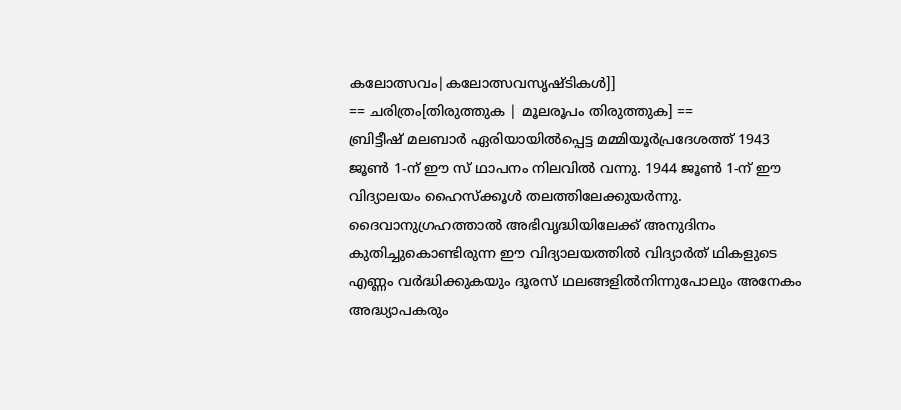കലോത്സവം|കലോത്സവസൃഷ്ടികൾ]]
== ചരിത്രം[തിരുത്തുക | മൂലരൂപം തിരുത്തുക] ==
ബ്രിട്ടീഷ് മലബാർ ഏരിയായിൽപ്പെട്ട മമ്മിയൂർപ്രദേശത്ത് 1943 ജൂൺ 1-ന് ഈ സ് ഥാപനം നിലവിൽ വന്നു. 1944 ജൂൺ 1-ന് ഈ വിദ്യാലയം ഹൈസ്ക്കൂൾ തലത്തിലേക്കുയർന്നു. ദൈവാനുഗ്രഹത്താൽ അഭിവൃദ്ധിയിലേക്ക് അനുദിനം കുതിച്ചുകൊണ്ടിരുന്ന ഈ വിദ്യാലയത്തിൽ വിദ്യാർത് ഥികളുടെ എണ്ണം വർദ്ധിക്കുകയും ദൂരസ് ഥലങ്ങളിൽനിന്നുപോലും അനേകം അദ്ധ്യാപകരും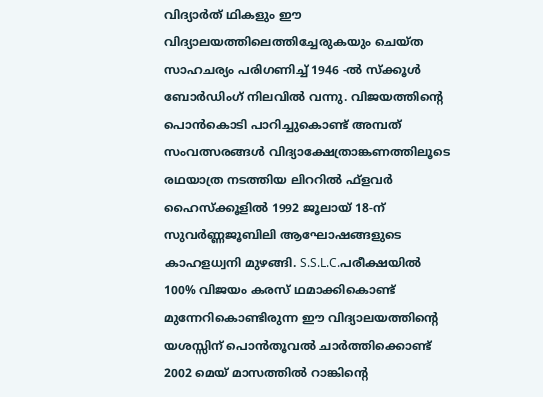വിദ്യാർത് ഥികളും ഈ വിദ്യാലയത്തിലെത്തിച്ചേരുകയും ചെയ്ത സാഹചര്യം പരിഗണിച്ച് 1946 -ൽ സ്ക്കൂൾ ബോർഡിംഗ് നിലവിൽ വന്നു. വിജയത്തിന്റെ പൊൻകൊടി പാറിച്ചുകൊണ്ട് അമ്പത് സംവത്സരങ്ങൾ വിദ്യാക്ഷേത്രാങ്കണത്തിലൂടെ രഥയാത്ര നടത്തിയ ലിററിൽ ഫ്ളവർ ഹൈസ്ക്കൂളിൽ 1992 ജൂലായ് 18-ന് സുവർണ്ണജൂബിലി ആഘോഷങ്ങളുടെ കാഹളധ്വനി മുഴങ്ങി. S.S.L.C.പരീക്ഷയിൽ 100% വിജയം കരസ് ഥമാക്കികൊണ്ട് മുന്നേറികൊണ്ടിരുന്ന ഈ വിദ്യാലയത്തിന്റെ യശസ്സിന് പൊൻതൂവൽ ചാർത്തിക്കൊണ്ട് 2002 മെയ് മാസത്തിൽ റാങ്കിന്റെ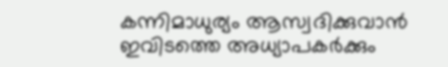കന്നിമാധുര്യം ആസ്വദിക്കുവാൻ ഇവിടത്തെ അധ്യാപകർക്കും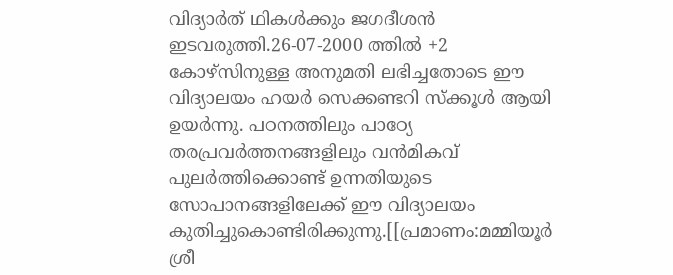വിദ്യാർത് ഥികൾക്കും ജഗദീശൻ ഇടവരുത്തി.26-07-2000 ത്തിൽ +2 കോഴ്സിനുള്ള അനുമതി ലഭിച്ചതോടെ ഈ വിദ്യാലയം ഹയർ സെക്കണ്ടറി സ്ക്കൂൾ ആയി ഉയർന്നു. പഠനത്തിലും പാഠ്യേ തരപ്രവർത്തനങ്ങളിലും വൻമികവ് പുലർത്തിക്കൊണ്ട് ഉന്നതിയുടെ സോപാനങ്ങളിലേക്ക് ഈ വിദ്യാലയം കുതിച്ചുകൊണ്ടിരിക്കുന്നു.[[പ്രമാണം:മമ്മിയൂർ ശ്രീ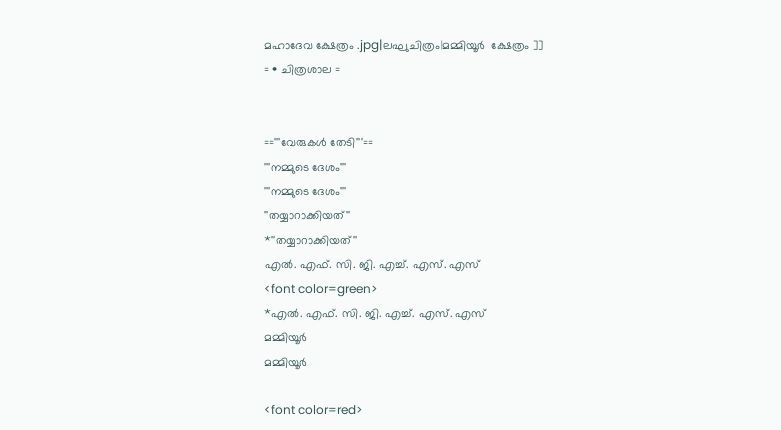മഹാദേവ ക്ഷേത്രം .jpg|ലഘുചിത്രം|മമ്മിയൂർ  ക്ഷേത്രം ]]
= • ചിത്രശാല =


=='''വേരുകൾ തേടി'''==
'''നമ്മുടെ ദേശം'''
'''നമ്മുടെ ദേശം'''
''തയ്യാറാക്കിയത്''
*''തയ്യാറാക്കിയത്''
എൽ. എഫ്. സി. ജി. എച്ച്. എസ്. എസ്
<font color=green>
*എൽ. എഫ്. സി. ജി. എച്ച്. എസ്. എസ്
മമ്മിയൂർ
മമ്മിയൂർ

<font color=red>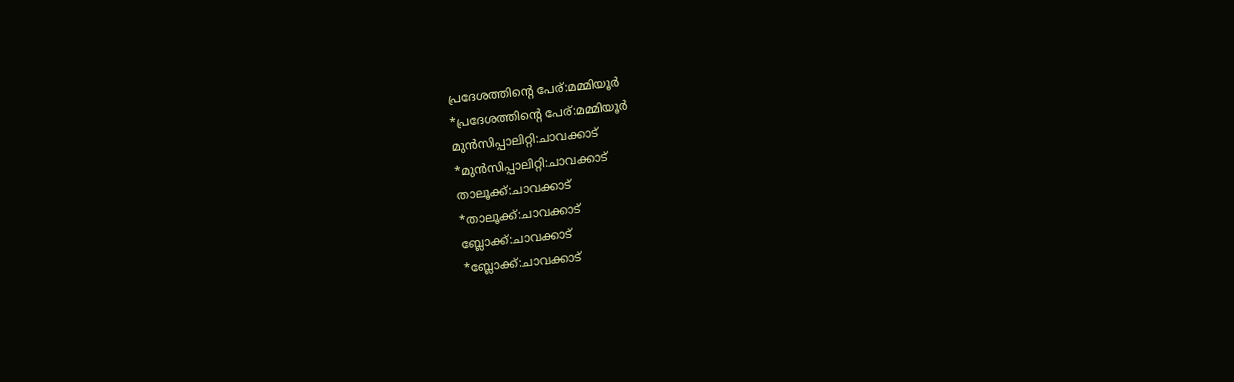പ്രദേശത്തിന്റെ പേര്:മമ്മിയൂർ
*പ്രദേശത്തിന്റെ പേര്:മമ്മിയൂർ
മുൻസിപ്പാലിറ്റി:ചാവക്കാട്
*മുൻസിപ്പാലിറ്റി:ചാവക്കാട്
താലൂക്ക്:ചാവക്കാട്
*താലൂക്ക്:ചാവക്കാട്
ബ്ലോക്ക്:ചാവക്കാട്
*ബ്ലോക്ക്:ചാവക്കാട്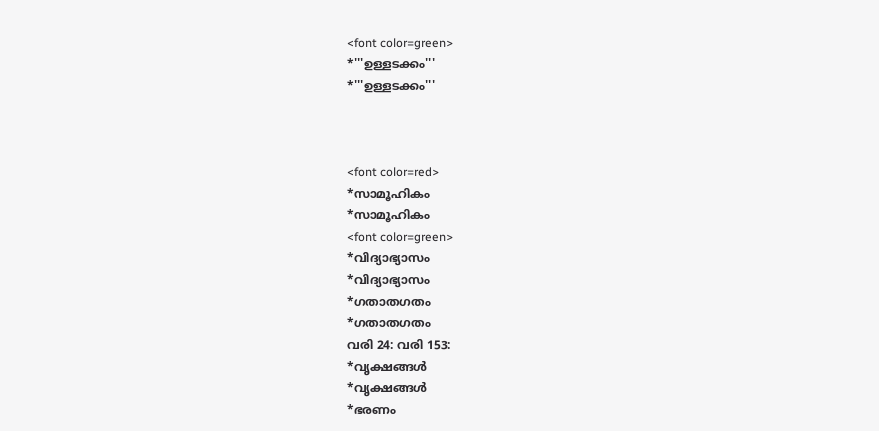<font color=green>
*'''ഉള്ളടക്കം'''
*'''ഉള്ളടക്കം'''



<font color=red>
*സാമൂഹികം
*സാമൂഹികം
<font color=green>
*വിദ്യാഭ്യാസം
*വിദ്യാഭ്യാസം
*ഗതാതഗതം
*ഗതാതഗതം
വരി 24: വരി 153:
*വൃക്ഷങ്ങൾ
*വൃക്ഷങ്ങൾ
*ഭരണം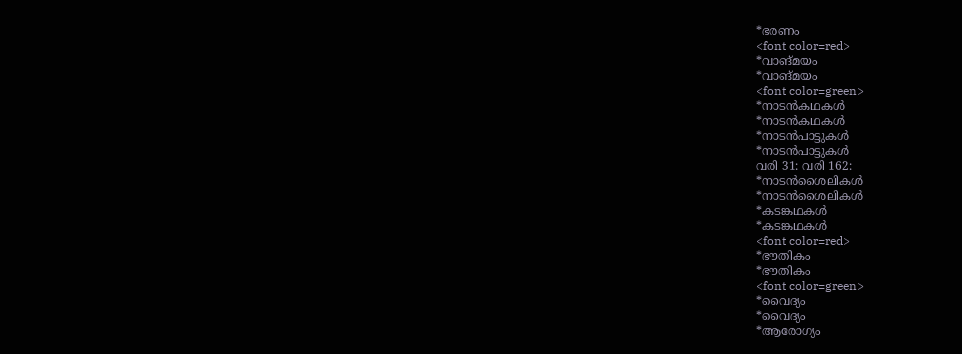*ഭരണം
<font color=red>
*വാങ്മയം
*വാങ്മയം
<font color=green>
*നാടൻകഥകൾ
*നാടൻകഥകൾ
*നാടൻപാട്ടുകൾ
*നാടൻപാട്ടുകൾ
വരി 31: വരി 162:
*നാടൻശൈലികൾ
*നാടൻശൈലികൾ
*കടങ്കഥകൾ
*കടങ്കഥകൾ
<font color=red>
*ഭൗതികം
*ഭൗതികം
<font color=green>
*വൈദ്യം
*വൈദ്യം
*ആരോഗ്യം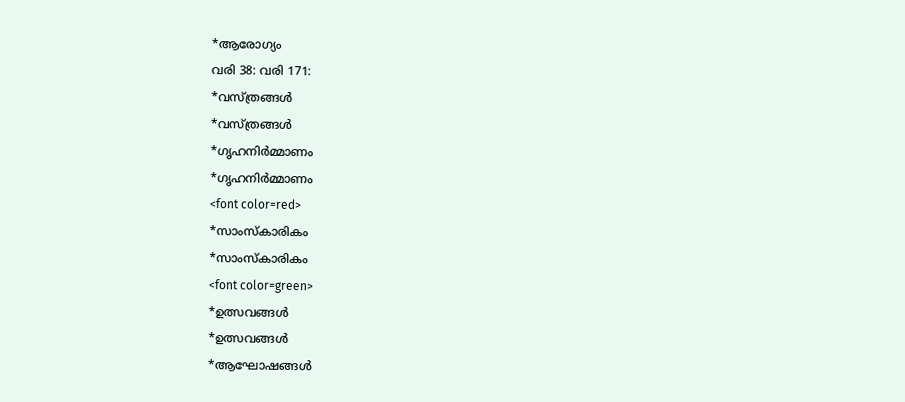*ആരോഗ്യം
വരി 38: വരി 171:
*വസ്ത്രങ്ങൾ
*വസ്ത്രങ്ങൾ
*ഗൃഹനിർമ്മാണം
*ഗൃഹനിർമ്മാണം
<font color=red>
*സാംസ്കാരികം
*സാംസ്കാരികം
<font color=green>
*ഉത്സവങ്ങൾ
*ഉത്സവങ്ങൾ
*ആഘോഷങ്ങൾ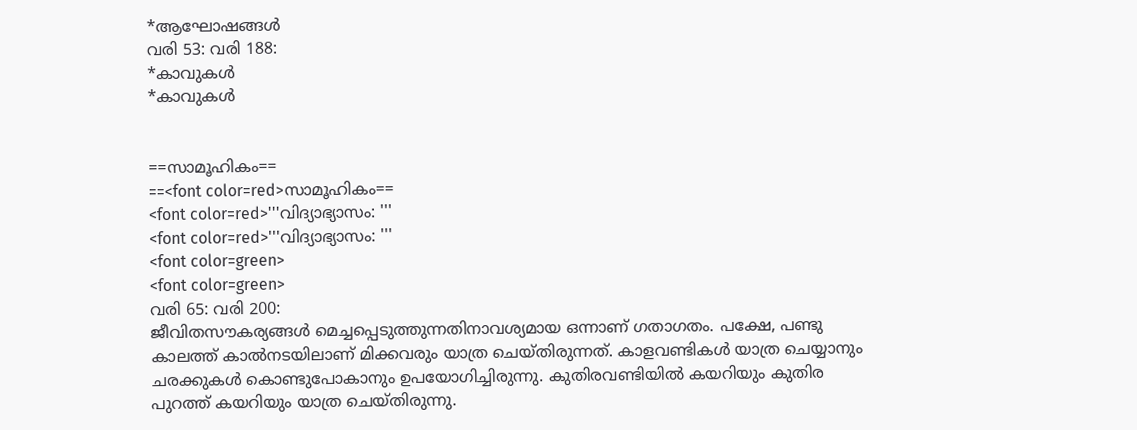*ആഘോഷങ്ങൾ
വരി 53: വരി 188:
*കാവുകൾ
*കാവുകൾ


==സാമൂഹികം==
==<font color=red>സാമൂഹികം==
<font color=red>'''വിദ്യാഭ്യാസം: '''
<font color=red>'''വിദ്യാഭ്യാസം: '''
<font color=green>
<font color=green>
വരി 65: വരി 200:
ജീവിതസൗകര്യങ്ങൾ മെച്ചപ്പെടുത്തുന്നതിനാവശ്യമായ ഒന്നാണ് ഗതാഗതം. പക്ഷേ, പണ്ടു കാലത്ത് കാൽനടയിലാണ് മിക്കവരും യാത്ര ചെയ്തിരുന്നത്. കാളവണ്ടികൾ യാത്ര ചെയ്യാനും ചരക്കുകൾ കൊണ്ടുപോകാനും ഉപയോഗിച്ചിരുന്നു. കുതിരവണ്ടിയിൽ കയറിയും കുതിര പുറത്ത് കയറിയും യാത്ര ചെയ്തിരുന്നു.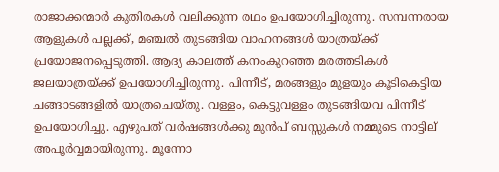രാജാക്കന്മാർ കുതിരകൾ വലിക്കുന്ന രഥം ഉപയോഗിച്ചിരുന്നു. സമ്പന്നരായ ആളുകൾ പല്ലക്ക്, മഞ്ചൽ തുടങ്ങിയ വാഹനങ്ങൾ യാത്രയ്ക്ക് പ്രയോജനപ്പെടുത്തി. ആദ്യ കാലത്ത് കനംകുറഞ്ഞ മരത്തടികൾ ജലയാത്രയ്ക്ക് ഉപയോഗിച്ചിരുന്നു. പിന്നീട്, മരങ്ങളും മുളയും കൂടികെട്ടിയ ചങ്ങാടങ്ങളിൽ യാത്രചെയ്തു. വള്ളം, കെട്ടുവള്ളം തുടങ്ങിയവ പിന്നീട് ഉപയോഗിച്ചു. എഴുപത് വർഷങ്ങൾക്കു മുൻപ് ബസ്സുകൾ‍ നമ്മുടെ നാട്ടില്‌‍ അപൂർവ്വമായിരുന്നു. മൂന്നോ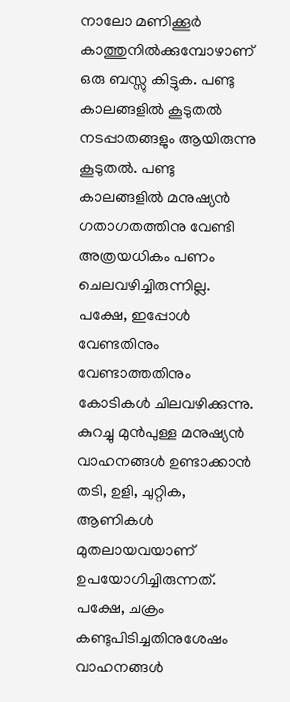നാലോ മണിക്കൂർ കാത്തുനിൽക്കുമ്പോഴാണ് ഒരു ബസ്സു കിട്ടുക. പണ്ടു കാലങ്ങളിൽ കൂടുതൽ നടപ്പാതങ്ങളും ആയിരുന്നു കൂടുതൽ. പണ്ടു കാലങ്ങളിൽ മനുഷ്യൻ ഗതാഗതത്തിനു വേണ്ടി അത്രയധികം പണം ചെലവഴിച്ചിരുന്നില്ല. പക്ഷേ, ഇപ്പോൾ വേണ്ടതിനും വേണ്ടാത്തതിനും കോടികൾ ചിലവഴിക്കുന്നു. കുറച്ചു മുൻപുള്ള മനുഷ്യൻ വാഹനങ്ങൾ ഉണ്ടാക്കാൻ തടി, ഉളി, ചുറ്റിക, ആണികൾ മുതലായവയാണ് ഉപയോഗിച്ചിരുന്നത്. പക്ഷേ, ചക്രം കണ്ടുപിടിച്ചതിനുശേ‍ഷം വാഹനങ്ങൾ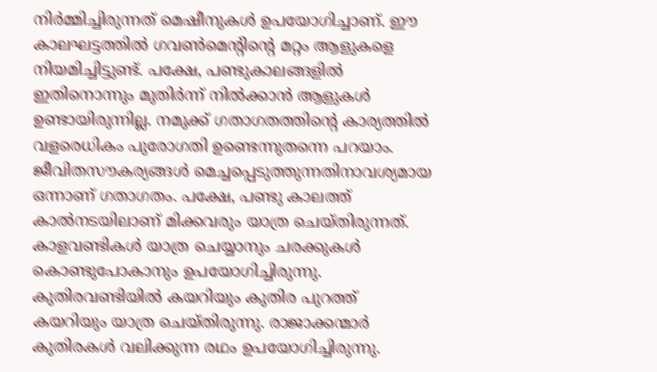നിർമ്മിച്ചിരുന്നത് മെഷീനുകൾ ഉപയോഗിച്ചാണ്. ഈ കാലഘട്ടത്തിൽ ഗവൺമെന്റിന്റെ മറ്റം ആളുകളെ നിയമിച്ചിട്ടുണ്ട്. പക്ഷേ, പണ്ടുകാലങ്ങളിൽ ഇതിനൊന്നും മുതിർന്ന് നിൽക്കാൻ ആളുകൾ ഉണ്ടായിരുന്നില്ല. നമുക്ക് ഗതാഗതത്തിന്റെ കാര്യത്തിൽ വളരെധികം പുരോഗതി ഉണ്ടെന്നുതന്നെ പറയാം.
ജീവിതസൗകര്യങ്ങൾ മെച്ചപ്പെടുത്തുന്നതിനാവശ്യമായ ഒന്നാണ് ഗതാഗതം. പക്ഷേ, പണ്ടു കാലത്ത് കാൽനടയിലാണ് മിക്കവരും യാത്ര ചെയ്തിരുന്നത്. കാളവണ്ടികൾ യാത്ര ചെയ്യാനും ചരക്കുകൾ കൊണ്ടുപോകാനും ഉപയോഗിച്ചിരുന്നു. കുതിരവണ്ടിയിൽ കയറിയും കുതിര പുറത്ത് കയറിയും യാത്ര ചെയ്തിരുന്നു. രാജാക്കന്മാർ കുതിരകൾ വലിക്കുന്ന രഥം ഉപയോഗിച്ചിരുന്നു.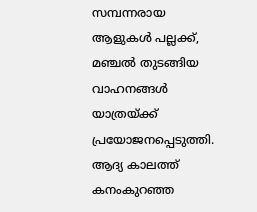സമ്പന്നരായ ആളുകൾ പല്ലക്ക്, മഞ്ചൽ തുടങ്ങിയ വാഹനങ്ങൾ യാത്രയ്ക്ക് പ്രയോജനപ്പെടുത്തി. ആദ്യ കാലത്ത് കനംകുറഞ്ഞ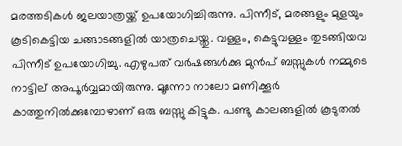മരത്തടികൾ ജലയാത്രയ്ക്ക് ഉപയോഗിച്ചിരുന്നു. പിന്നീട്, മരങ്ങളും മുളയും കൂടികെട്ടിയ ചങ്ങാടങ്ങളിൽ യാത്രചെയ്തു. വള്ളം, കെട്ടുവള്ളം തുടങ്ങിയവ പിന്നീട് ഉപയോഗിച്ചു. എഴുപത് വർഷങ്ങൾക്കു മുൻപ് ബസ്സുകൾ‍ നമ്മുടെ നാട്ടില്‌‍ അപൂർവ്വമായിരുന്നു. മൂന്നോ നാലോ മണിക്കൂർ കാത്തുനിൽക്കുമ്പോഴാണ് ഒരു ബസ്സു കിട്ടുക. പണ്ടു കാലങ്ങളിൽ കൂടുതൽ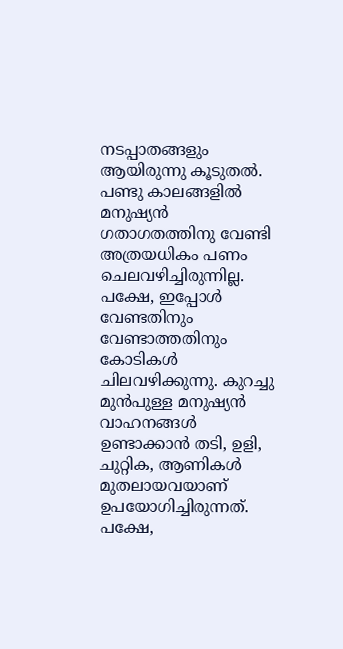നടപ്പാതങ്ങളും ആയിരുന്നു കൂടുതൽ. പണ്ടു കാലങ്ങളിൽ മനുഷ്യൻ ഗതാഗതത്തിനു വേണ്ടി അത്രയധികം പണം ചെലവഴിച്ചിരുന്നില്ല. പക്ഷേ, ഇപ്പോൾ വേണ്ടതിനും വേണ്ടാത്തതിനും കോടികൾ ചിലവഴിക്കുന്നു. കുറച്ചു മുൻപുള്ള മനുഷ്യൻ വാഹനങ്ങൾ ഉണ്ടാക്കാൻ തടി, ഉളി, ചുറ്റിക, ആണികൾ മുതലായവയാണ് ഉപയോഗിച്ചിരുന്നത്. പക്ഷേ,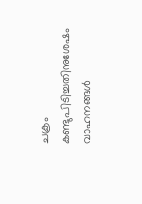ചക്രം കണ്ടുപിടിച്ചതിനുശേ‍ഷം വാഹനങ്ങൾ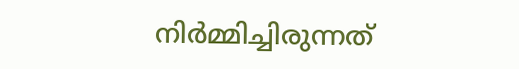നിർമ്മിച്ചിരുന്നത്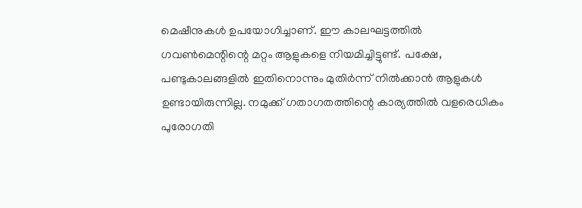മെഷീനുകൾ ഉപയോഗിച്ചാണ്. ഈ കാലഘട്ടത്തിൽ ഗവൺമെന്റിന്റെ മറ്റം ആളുകളെ നിയമിച്ചിട്ടുണ്ട്. പക്ഷേ, പണ്ടുകാലങ്ങളിൽ ഇതിനൊന്നും മുതിർന്ന് നിൽക്കാൻ ആളുകൾ ഉണ്ടായിരുന്നില്ല. നമുക്ക് ഗതാഗതത്തിന്റെ കാര്യത്തിൽ വളരെധികം പുരോഗതി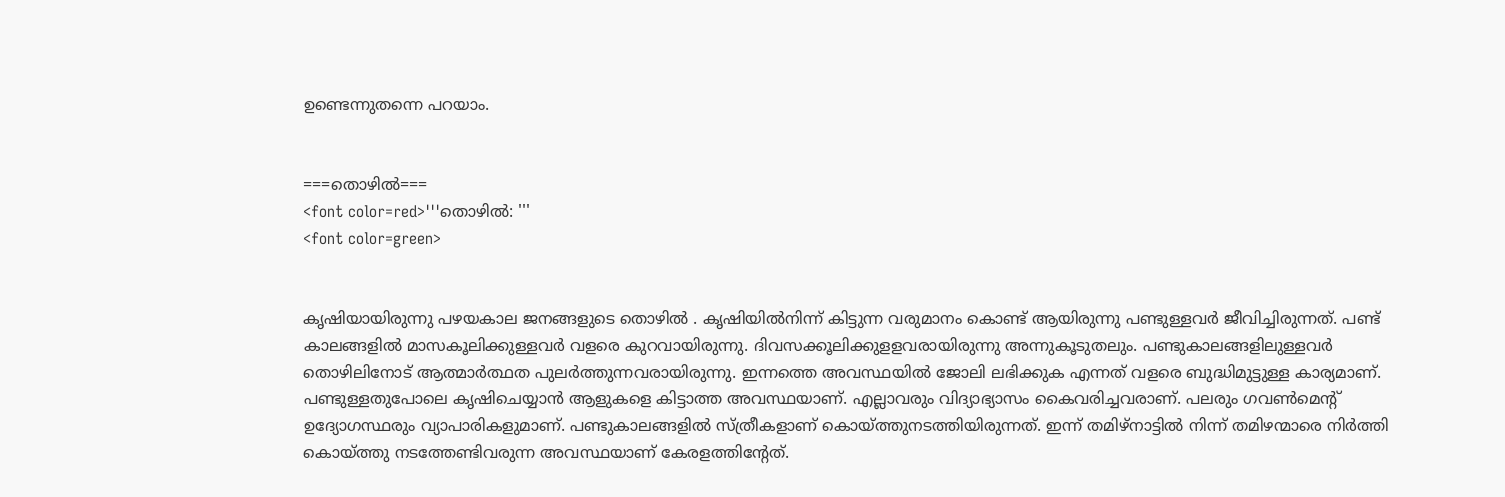ഉണ്ടെന്നുതന്നെ പറയാം.


===തൊഴിൽ===
<font color=red>'''തൊഴിൽ: '''
<font color=green>


കൃഷിയായിരുന്നു പഴയകാല ജനങ്ങളുടെ തൊഴിൽ . കൃഷിയിൽനിന്ന് കിട്ടുന്ന വരുമാനം കൊണ്ട് ആയിരുന്നു പണ്ടുള്ളവർ ജീവിച്ചിരുന്നത്. പണ്ട് കാലങ്ങളിൽ മാസകൂലിക്കുള്ളവർ വളരെ കുറവായിരുന്നു. ദിവസക്കൂലിക്കുളളവരായിരുന്നു അന്നുകൂടുതലും. പണ്ടുകാലങ്ങളിലുള്ളവർ തൊഴിലിനോട് ആത്മാർത്ഥത പുലർത്തുന്നവരായിരുന്നു. ഇന്നത്തെ അവസ്ഥയിൽ ജോലി ലഭിക്കുക എന്നത് വളരെ ബുദ്ധിമുട്ടുള്ള കാര്യമാണ്. പണ്ടുള്ളതുപോലെ കൃഷിചെയ്യാൻ ആളുകളെ കിട്ടാത്ത അവസ്ഥയാണ്. എല്ലാവരും വിദ്യാഭ്യാസം കൈവരിച്ചവരാണ്. പലരും ഗവൺമെന്റ് ഉദ്യോഗസ്ഥരും വ്യാപാരികളുമാണ്. പണ്ടുകാലങ്ങളിൽ സ്ത്രീകളാണ് കൊയ്ത്തുനടത്തിയിരുന്നത്. ഇന്ന് തമിഴ്‌നാട്ടിൽ നിന്ന് തമിഴന്മാരെ നിർത്തി കൊയ്ത്തു നടത്തേണ്ടിവരുന്ന അവസ്ഥയാണ് കേരളത്തിന്റേത്.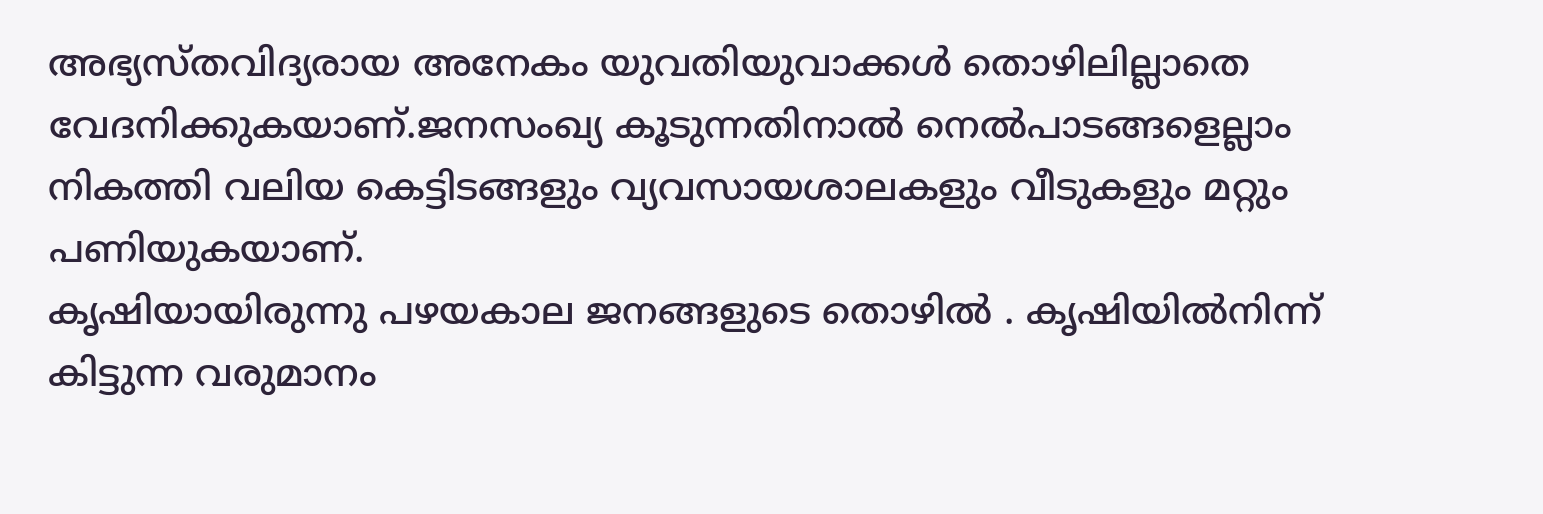അഭ്യസ്തവിദ്യരായ അനേകം യുവതിയുവാക്കൾ തൊഴിലില്ലാതെ വേദനിക്കുകയാണ്.ജനസംഖ്യ കൂടുന്നതിനാൽ നെൽപാടങ്ങളെല്ലാം നികത്തി വലിയ കെട്ടിടങ്ങളും വ്യവസായശാലകളും വീടുകളും മറ്റും പണിയുകയാണ്.
കൃഷിയായിരുന്നു പഴയകാല ജനങ്ങളുടെ തൊഴിൽ . കൃഷിയിൽനിന്ന് കിട്ടുന്ന വരുമാനം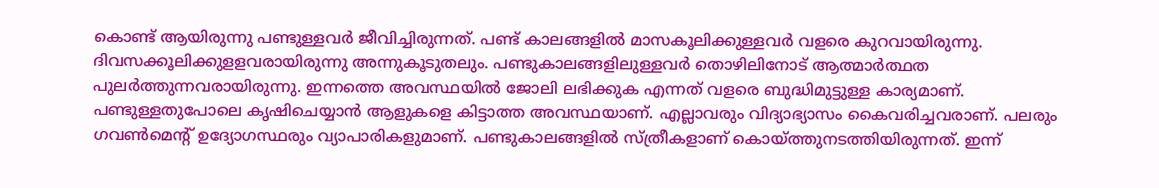കൊണ്ട് ആയിരുന്നു പണ്ടുള്ളവർ ജീവിച്ചിരുന്നത്. പണ്ട് കാലങ്ങളിൽ മാസകൂലിക്കുള്ളവർ വളരെ കുറവായിരുന്നു. ദിവസക്കൂലിക്കുളളവരായിരുന്നു അന്നുകൂടുതലും. പണ്ടുകാലങ്ങളിലുള്ളവർ തൊഴിലിനോട് ആത്മാർത്ഥത പുലർത്തുന്നവരായിരുന്നു. ഇന്നത്തെ അവസ്ഥയിൽ ജോലി ലഭിക്കുക എന്നത് വളരെ ബുദ്ധിമുട്ടുള്ള കാര്യമാണ്. പണ്ടുള്ളതുപോലെ കൃഷിചെയ്യാൻ ആളുകളെ കിട്ടാത്ത അവസ്ഥയാണ്. എല്ലാവരും വിദ്യാഭ്യാസം കൈവരിച്ചവരാണ്. പലരും ഗവൺമെന്റ് ഉദ്യോഗസ്ഥരും വ്യാപാരികളുമാണ്. പണ്ടുകാലങ്ങളിൽ സ്ത്രീകളാണ് കൊയ്ത്തുനടത്തിയിരുന്നത്. ഇന്ന്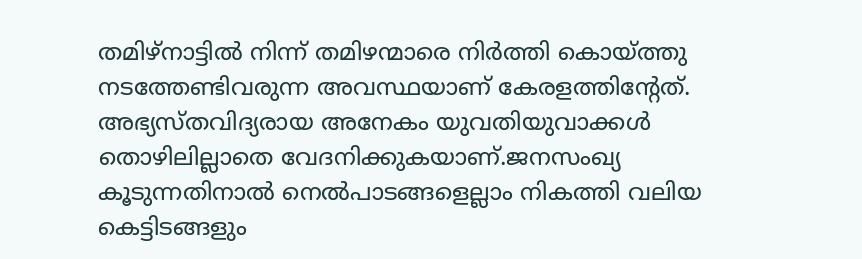തമിഴ്‌നാട്ടിൽ നിന്ന് തമിഴന്മാരെ നിർത്തി കൊയ്ത്തു നടത്തേണ്ടിവരുന്ന അവസ്ഥയാണ് കേരളത്തിന്റേത്. അഭ്യസ്തവിദ്യരായ അനേകം യുവതിയുവാക്കൾ തൊഴിലില്ലാതെ വേദനിക്കുകയാണ്.ജനസംഖ്യ കൂടുന്നതിനാൽ നെൽപാടങ്ങളെല്ലാം നികത്തി വലിയ കെട്ടിടങ്ങളും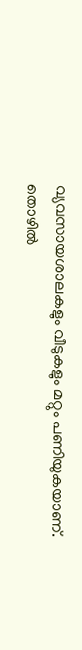വ്യവസായശാലകളും വീടുകളും മറ്റും പണിയുകയാണ്.
തൊഴിൽ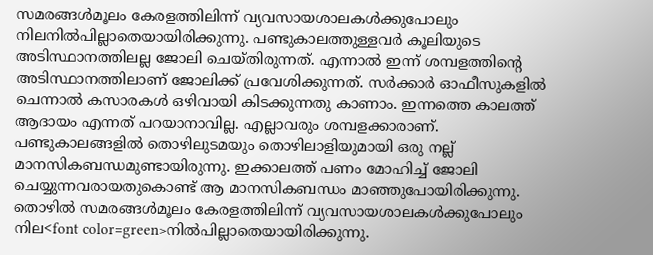സമരങ്ങൾമൂലം കേരളത്തിലിന്ന് വ്യവസായശാലകൾക്കുപോലും നിലനിൽപില്ലാതെയായിരിക്കുന്നു. പണ്ടുകാലത്തുള്ളവർ കൂലിയുടെ അടിസ്ഥാനത്തിലല്ല ജോലി ചെയ്തിരുന്നത്. എന്നാൽ ഇന്ന് ശമ്പളത്തിന്റെ അടിസ്ഥാനത്തിലാണ് ജോലിക്ക് പ്രവേശിക്കുന്നത്. സർക്കാർ ഓഫീസുകളിൽ ചെന്നാൽ കസാരകൾ ഒഴിവായി കിടക്കുന്നതു കാണാം. ഇന്നത്തെ കാലത്ത് ആദായം എന്നത് പറയാനാവില്ല. എല്ലാവരും ശമ്പളക്കാരാണ്. പണ്ടുകാലങ്ങളിൽ തൊഴിലുടമയും തൊഴിലാളിയുമായി ഒരു നല്ല് മാനസികബന്ധമുണ്ടായിരുന്നു. ഇക്കാലത്ത് പണം മോഹിച്ച് ജോലി ചെയ്യുന്നവരായതുകൊണ്ട് ആ മാനസികബന്ധം മാഞ്ഞുപോയിരിക്കുന്നു.
തൊഴിൽ സമരങ്ങൾമൂലം കേരളത്തിലിന്ന് വ്യവസായശാലകൾക്കുപോലും നില<font color=green>നിൽപില്ലാതെയായിരിക്കുന്നു.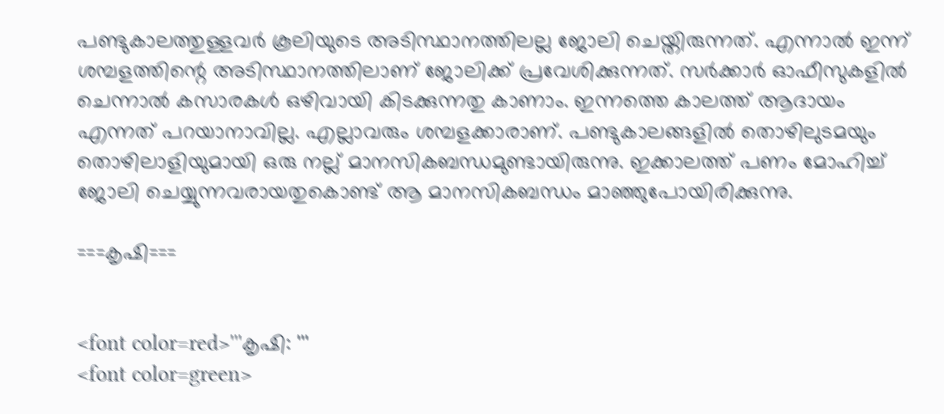പണ്ടുകാലത്തുള്ളവർ കൂലിയുടെ അടിസ്ഥാനത്തിലല്ല ജോലി ചെയ്തിരുന്നത്. എന്നാൽ ഇന്ന് ശമ്പളത്തിന്റെ അടിസ്ഥാനത്തിലാണ് ജോലിക്ക് പ്രവേശിക്കുന്നത്. സർക്കാർ ഓഫീസുകളിൽ ചെന്നാൽ കസാരകൾ ഒഴിവായി കിടക്കുന്നതു കാണാം. ഇന്നത്തെ കാലത്ത് ആദായം എന്നത് പറയാനാവില്ല. എല്ലാവരും ശമ്പളക്കാരാണ്. പണ്ടുകാലങ്ങളിൽ തൊഴിലുടമയും തൊഴിലാളിയുമായി ഒരു നല്ല് മാനസികബന്ധമുണ്ടായിരുന്നു. ഇക്കാലത്ത് പണം മോഹിച്ച് ജോലി ചെയ്യുന്നവരായതുകൊണ്ട് ആ മാനസികബന്ധം മാഞ്ഞുപോയിരിക്കുന്നു.

===കൃഷി===


<font color=red>'''കൃഷി: '''
<font color=green>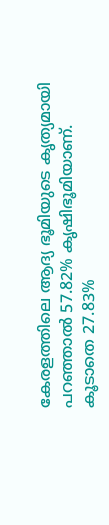കേരളത്തിലെ ആദ്യ ഭൂമിയുടെ കൃത്യമായി പറഞ്ഞാൽ 57.82% കൃഷിഭൂമിയാണ്. കൂടാതെ 27.83%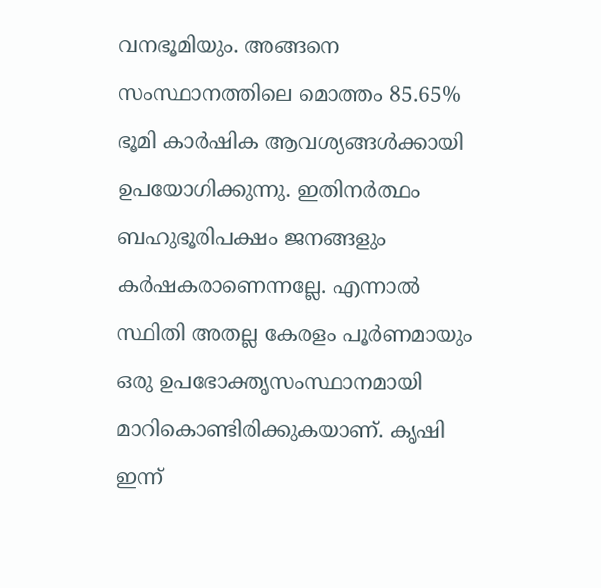വനഭൂമിയും. അങ്ങനെ സംസ്ഥാനത്തിലെ മൊത്തം 85.65% ഭൂമി കാർഷിക ആവശ്യങ്ങൾക്കായി ഉപയോഗിക്കുന്നു. ഇതിനർത്ഥം ബഹുഭൂരിപക്ഷം ജനങ്ങളും കർഷകരാണെന്നല്ലേ. എന്നാൽ സ്ഥിതി അതല്ല കേരളം പൂർണമായും ഒരു ഉപഭോക്തൃസംസ്ഥാനമായി മാറികൊണ്ടിരിക്കുകയാണ്. കൃഷി ഇന്ന്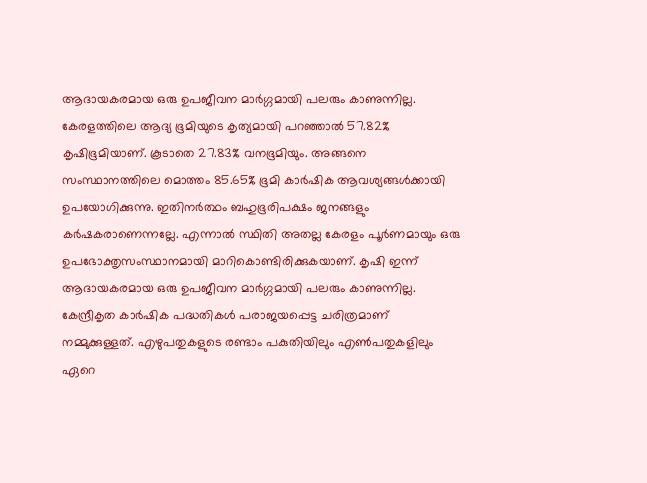ആദായകരമായ ഒരു ഉപജീവന മാർഗ്ഗമായി പലരും കാണുന്നില്ല.
കേരളത്തിലെ ആദ്യ ഭൂമിയുടെ കൃത്യമായി പറഞ്ഞാൽ 57.82% കൃഷിഭൂമിയാണ്. കൂടാതെ 27.83% വനഭൂമിയും. അങ്ങനെ സംസ്ഥാനത്തിലെ മൊത്തം 85.65% ഭൂമി കാർഷിക ആവശ്യങ്ങൾക്കായി ഉപയോഗിക്കുന്നു. ഇതിനർത്ഥം ബഹുഭൂരിപക്ഷം ജനങ്ങളും കർഷകരാണെന്നല്ലേ. എന്നാൽ സ്ഥിതി അതല്ല കേരളം പൂർണമായും ഒരു ഉപഭോക്തൃസംസ്ഥാനമായി മാറികൊണ്ടിരിക്കുകയാണ്. കൃഷി ഇന്ന് ആദായകരമായ ഒരു ഉപജീവന മാർഗ്ഗമായി പലരും കാണുന്നില്ല.
കേന്ദ്രീകൃത കാർ‍ഷിക പദ്ധതികൾ പരാജയപ്പെട്ട ചരിത്രമാണ് നമ്മുക്കുള്ളത്. എഴുപതുകളുടെ രണ്ടാം പകുതിയിലും എൺപതുകളിലും ഏറെ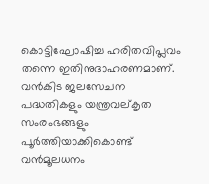കൊട്ടിഘോഷിച്ച ഹരിതവിപ്ലവം തന്നെ ഇതിനുദാഹരണമാണ്. വൻകിട ജലസേചന പദ്ധതികളും യന്ത്രവല്കൃത സംരംഭങ്ങളും പൂർത്തിയാക്കികൊണ്ട് വൻമൂലധനം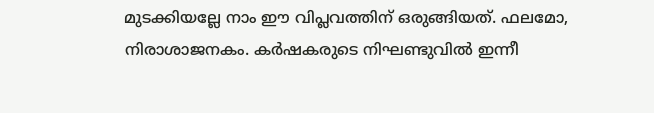മുടക്കിയല്ലേ നാം ഈ വിപ്ലവത്തിന് ഒരുങ്ങിയത്. ഫലമോ, നിരാശാജനകം. കർഷകരുടെ നിഘണ്ടുവിൽ ഇന്നീ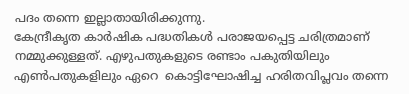പദം തന്നെ ഇല്ലാതായിരിക്കുന്നു.
കേന്ദ്രീകൃത കാർ‍ഷിക പദ്ധതികൾ പരാജയപ്പെട്ട ചരിത്രമാണ് നമ്മുക്കുള്ളത്. എഴുപതുകളുടെ രണ്ടാം പകുതിയിലും എൺപതുകളിലും ഏറെ  കൊട്ടിഘോഷിച്ച ഹരിതവിപ്ലവം തന്നെ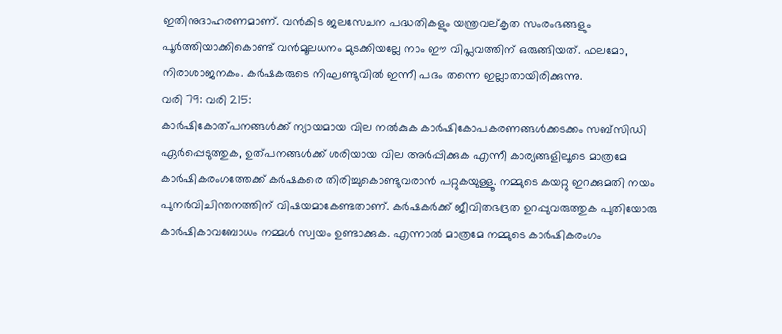ഇതിനുദാഹരണമാണ്. വൻകിട ജലസേചന പദ്ധതികളും യന്ത്രവല്കൃത സംരംഭങ്ങളും പൂർത്തിയാക്കികൊണ്ട് വൻമൂലധനം മുടക്കിയല്ലേ നാം ഈ വിപ്ലവത്തിന് ഒരുങ്ങിയത്. ഫലമോ, നിരാശാജനകം. കർഷകരുടെ നിഘണ്ടുവിൽ ഇന്നീ പദം തന്നെ ഇല്ലാതായിരിക്കുന്നു.
വരി 79: വരി 215:
കാർഷികോത്പനങ്ങൾക്ക് ന്യായമായ വില നൽകുക കാർഷികോപകരണങ്ങൾക്കടക്കം സബ്സിഡി ഏർപ്പെടുത്തുക, ഉത്പനങ്ങൾക്ക് ശരിയായ വില അർപ്പിക്കുക എന്നീ കാര്യങ്ങളിലൂടെ മാത്രമേ കാർഷികരംഗത്തേക്ക് കർഷകരെ തിരിച്ചുകൊണ്ടുവരാൻ പറ്റുകയുള്ളൂ. നമ്മുടെ കയറ്റു ഇറക്കുമതി നയം പുനർവിചിന്തനത്തിന് വിഷയമാകേണ്ടതാണ്. കർഷകർക്ക് ജീവിതഭദ്രത ഉറപ്പുവരുത്തുക പുതിയോരു കാർഷികാവബോധം നമ്മൾ സ്വയം ഉണ്ടാക്കുക. എന്നാൽ മാത്രമേ നമ്മുടെ കാർഷികരംഗം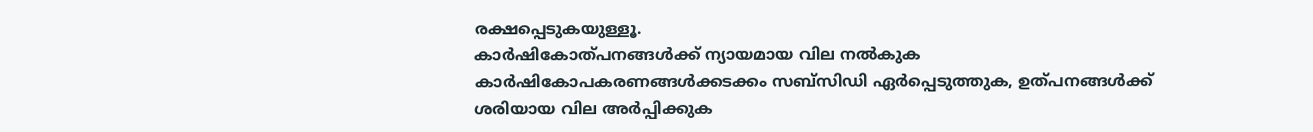രക്ഷപ്പെടുകയുള്ളൂ.
കാർഷികോത്പനങ്ങൾക്ക് ന്യായമായ വില നൽകുക കാർഷികോപകരണങ്ങൾക്കടക്കം സബ്സിഡി ഏർപ്പെടുത്തുക, ഉത്പനങ്ങൾക്ക് ശരിയായ വില അർപ്പിക്കുക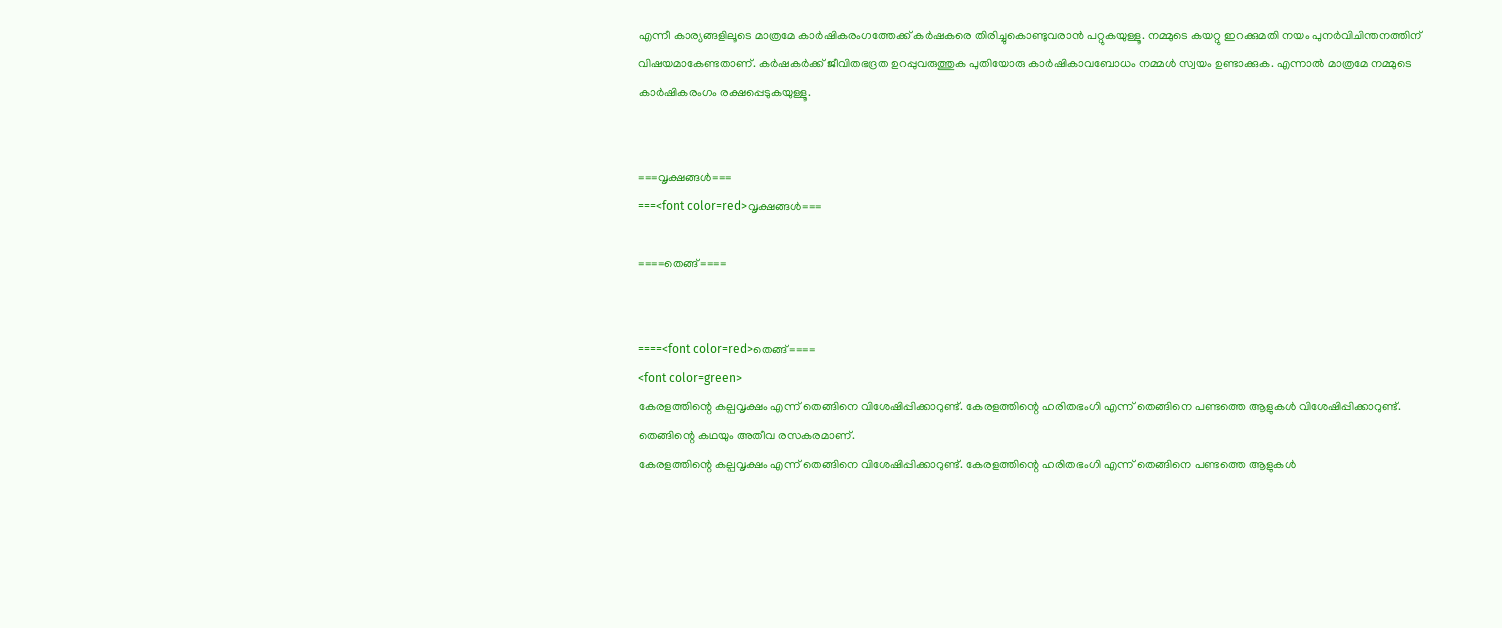എന്നീ കാര്യങ്ങളിലൂടെ മാത്രമേ കാർഷികരംഗത്തേക്ക് കർഷകരെ തിരിച്ചുകൊണ്ടുവരാൻ പറ്റുകയുള്ളൂ. നമ്മുടെ കയറ്റു ഇറക്കുമതി നയം പുനർവിചിന്തനത്തിന് വിഷയമാകേണ്ടതാണ്. കർഷകർക്ക് ജീവിതഭദ്രത ഉറപ്പുവരുത്തുക പുതിയോരു കാർഷികാവബോധം നമ്മൾ സ്വയം ഉണ്ടാക്കുക. എന്നാൽ മാത്രമേ നമ്മുടെ കാർഷികരംഗം രക്ഷപ്പെടുകയുള്ളൂ.


===വൃക്ഷങ്ങൾ===
===<font color=red>വൃക്ഷങ്ങൾ===

====തെങ്ങ്====


====<font color=red>തെങ്ങ്====
<font color=green>
കേരളത്തിന്റെ കല്പവൃക്ഷം എന്ന് തെങ്ങിനെ വിശേ‍ഷിപ്പിക്കാറുണ്ട്. കേരളത്തിന്റെ ഹരിതഭംഗി എന്ന് തെങ്ങിനെ പണ്ടത്തെ ആളുകൾ വിശേ‍ഷിപ്പിക്കാറുണ്ട്. തെങ്ങിന്റെ കഥയും അതീവ രസകരമാണ്.
കേരളത്തിന്റെ കല്പവൃക്ഷം എന്ന് തെങ്ങിനെ വിശേ‍ഷിപ്പിക്കാറുണ്ട്. കേരളത്തിന്റെ ഹരിതഭംഗി എന്ന് തെങ്ങിനെ പണ്ടത്തെ ആളുകൾ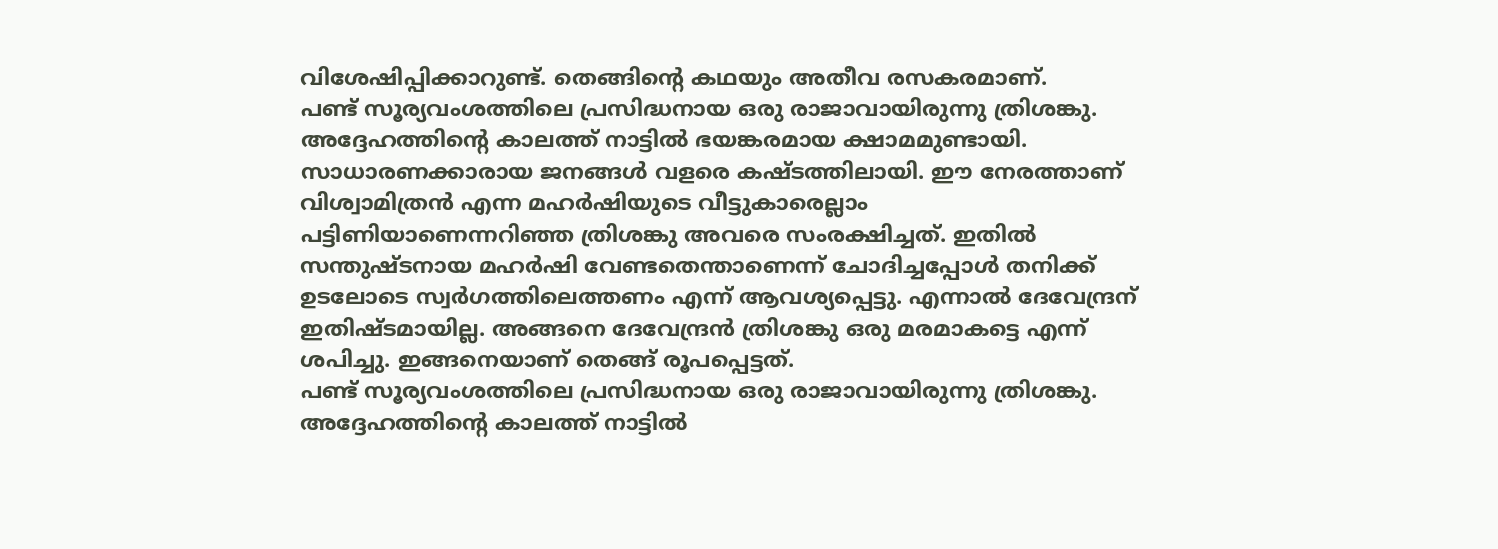വിശേ‍ഷിപ്പിക്കാറുണ്ട്. തെങ്ങിന്റെ കഥയും അതീവ രസകരമാണ്.
പണ്ട് സൂര്യവംശത്തിലെ പ്രസിദ്ധനായ ഒരു രാജാവായിരുന്നു ത്രിശങ്കു. അദ്ദേഹത്തിന്റെ കാലത്ത് നാട്ടിൽ ഭയങ്കരമായ ക്ഷാമമുണ്ടായി. സാധാരണക്കാരായ ജനങ്ങൾ വളരെ കഷ്ടത്തിലായി. ഈ നേരത്താണ് വിശ്വാമിത്രൻ എന്ന മഹർ‍ഷിയുടെ വീട്ടുകാരെല്ലാം പട്ടിണിയാണെന്നറിഞ്ഞ ത്രിശങ്കു അവരെ സംരക്ഷിച്ചത്. ഇതിൽ സന്തുഷ്ടനായ മഹർഷി വേണ്ടതെന്താണെന്ന് ചോദിച്ചപ്പോൾ തനിക്ക് ഉടലോടെ സ്വർഗത്തിലെത്തണം എന്ന് ആവശ്യപ്പെട്ടു. എന്നാൽ ദേവേന്ദ്രന് ഇതിഷ്ടമായില്ല. അങ്ങനെ ദേവേന്ദ്രൻ ത്രിശങ്കു ഒരു മരമാകട്ടെ എന്ന് ശപിച്ചു. ഇങ്ങനെയാണ് തെങ്ങ് രൂപപ്പെട്ടത്.
പണ്ട് സൂര്യവംശത്തിലെ പ്രസിദ്ധനായ ഒരു രാജാവായിരുന്നു ത്രിശങ്കു. അദ്ദേഹത്തിന്റെ കാലത്ത് നാട്ടിൽ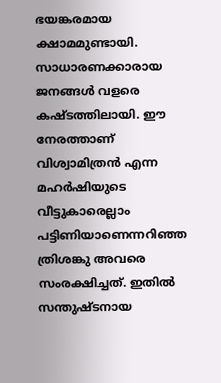ഭയങ്കരമായ ക്ഷാമമുണ്ടായി. സാധാരണക്കാരായ ജനങ്ങൾ വളരെ കഷ്ടത്തിലായി. ഈ നേരത്താണ് വിശ്വാമിത്രൻ എന്ന മഹർ‍ഷിയുടെ വീട്ടുകാരെല്ലാം പട്ടിണിയാണെന്നറിഞ്ഞ ത്രിശങ്കു അവരെ സംരക്ഷിച്ചത്. ഇതിൽ സന്തുഷ്ടനായ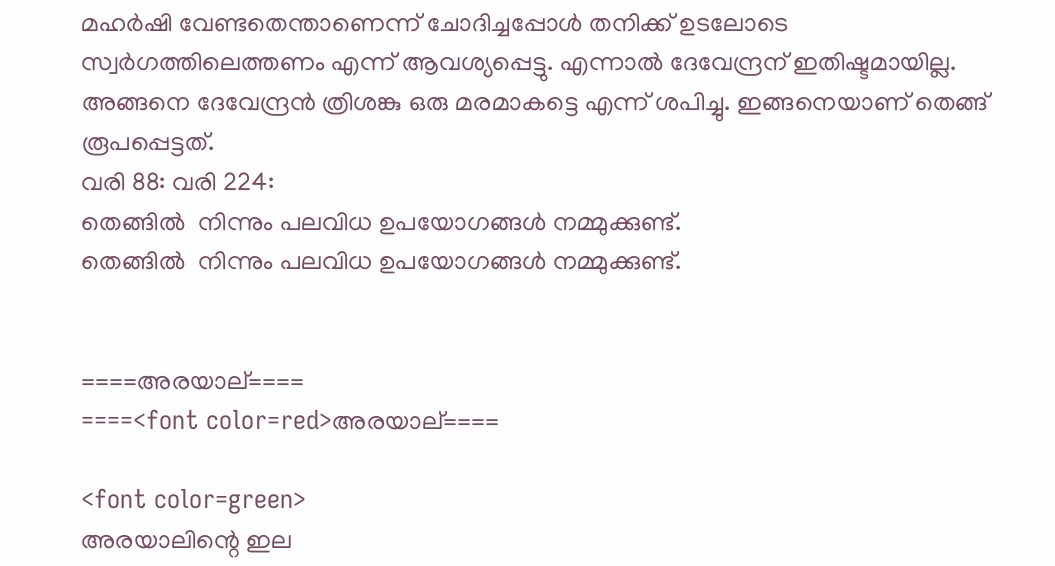മഹർഷി വേണ്ടതെന്താണെന്ന് ചോദിച്ചപ്പോൾ തനിക്ക് ഉടലോടെ സ്വർഗത്തിലെത്തണം എന്ന് ആവശ്യപ്പെട്ടു. എന്നാൽ ദേവേന്ദ്രന് ഇതിഷ്ടമായില്ല. അങ്ങനെ ദേവേന്ദ്രൻ ത്രിശങ്കു ഒരു മരമാകട്ടെ എന്ന് ശപിച്ചു. ഇങ്ങനെയാണ് തെങ്ങ് രൂപപ്പെട്ടത്.
വരി 88: വരി 224:
തെങ്ങിൽ  നിന്നും പലവിധ ഉപയോഗങ്ങൾ നമ്മുക്കുണ്ട്.
തെങ്ങിൽ  നിന്നും പലവിധ ഉപയോഗങ്ങൾ നമ്മുക്കുണ്ട്.


====അരയാല്====
====<font color=red>അരയാല്====

<font color=green>
അരയാലിന്റെ ഇല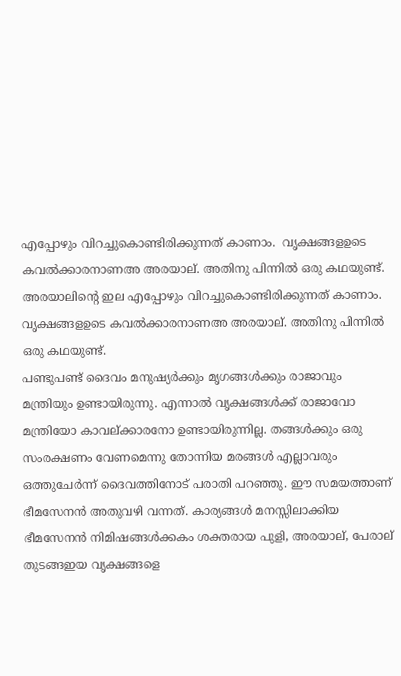എപ്പോഴും വിറച്ചുകൊണ്ടിരിക്കുന്നത് കാണാം.  വൃക്ഷങ്ങളഉടെ കവൽക്കാരനാണഅ അരയാല്. അതിനു പിന്നിൽ ഒരു കഥയുണ്ട്.
അരയാലിന്റെ ഇല എപ്പോഴും വിറച്ചുകൊണ്ടിരിക്കുന്നത് കാണാം.  വൃക്ഷങ്ങളഉടെ കവൽക്കാരനാണഅ അരയാല്. അതിനു പിന്നിൽ ഒരു കഥയുണ്ട്.
പണ്ടുപണ്ട് ദൈവം മനുഷ്യർക്കും മൃഗങ്ങൾക്കും രാജാവും മന്ത്രിയും ഉണ്ടായിരുന്നു. എന്നാൽ വൃക്ഷങ്ങൾക്ക് രാജാവോ മന്ത്രിയോ കാവല‍്‍ക്കാരനോ ഉണ്ടായിരുന്നില്ല. തങ്ങൾക്കും ഒരു സംരക്ഷണം വേണമെന്നു തോന്നിയ മരങ്ങൾ എല്ലാവരും ഒത്തുചേർന്ന് ദൈവത്തിനോട് പരാതി പറഞ്ഞു. ഈ സമയത്താണ് ഭീമസേനൻ അതുവഴി വന്നത്. കാര്യങ്ങൾ മനസ്സിലാക്കിയ ഭീമസേനൻ നിമിഷങ്ങൾക്കകം ശക്തരായ പുളി, അരയാല്, പേരാല് തുടങ്ങഇയ വൃക്ഷങ്ങളെ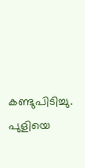കണ്ടുപിടിച്ചു. പുളിയെ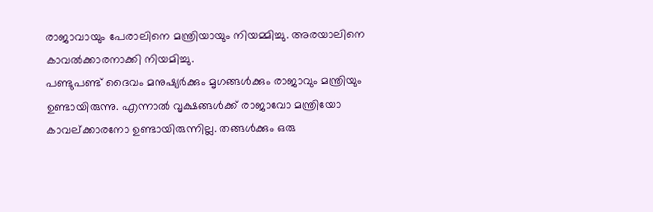രാജാവായും പേരാലിനെ മന്ത്രിയായും നിയമ്മിച്ചു. അരയാലിനെ കാവൽക്കാരനാക്കി നിയമിച്ചു.
പണ്ടുപണ്ട് ദൈവം മനുഷ്യർക്കും മൃഗങ്ങൾക്കും രാജാവും മന്ത്രിയും ഉണ്ടായിരുന്നു. എന്നാൽ വൃക്ഷങ്ങൾക്ക് രാജാവോ മന്ത്രിയോ കാവല‍്‍ക്കാരനോ ഉണ്ടായിരുന്നില്ല. തങ്ങൾക്കും ഒരു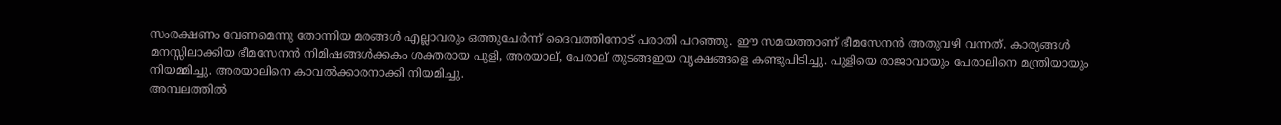സംരക്ഷണം വേണമെന്നു തോന്നിയ മരങ്ങൾ എല്ലാവരും ഒത്തുചേർന്ന് ദൈവത്തിനോട് പരാതി പറഞ്ഞു. ഈ സമയത്താണ് ഭീമസേനൻ അതുവഴി വന്നത്. കാര്യങ്ങൾ മനസ്സിലാക്കിയ ഭീമസേനൻ നിമിഷങ്ങൾക്കകം ശക്തരായ പുളി, അരയാല്, പേരാല് തുടങ്ങഇയ വൃക്ഷങ്ങളെ കണ്ടുപിടിച്ചു. പുളിയെ രാജാവായും പേരാലിനെ മന്ത്രിയായും നിയമ്മിച്ചു. അരയാലിനെ കാവൽക്കാരനാക്കി നിയമിച്ചു.
അമ്പലത്തിൽ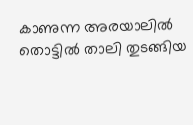കാണുന്ന അരയാലിൽ തൊട്ടിൽ താലി തുടങ്ങിയ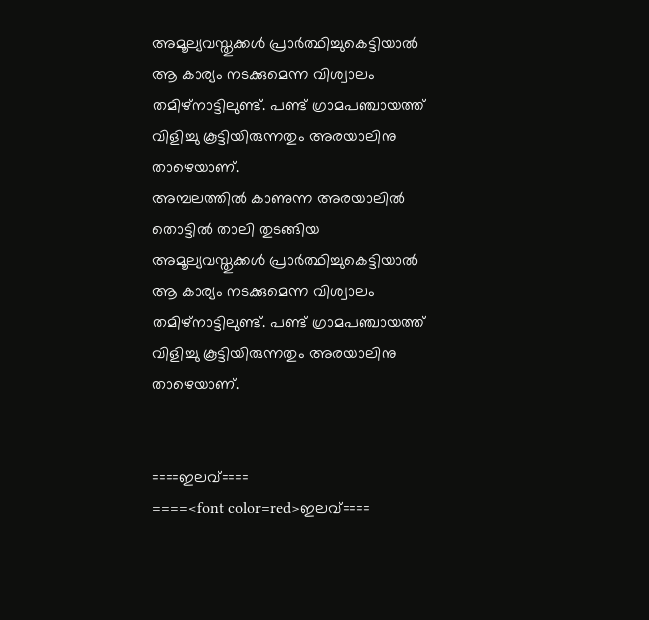അമൂല്യവസ്തുക്കൾ പ്രാർത്ഥിച്ചുകെട്ടിയാൽ ആ കാര്യം നടക്കുമെന്ന വിശ്വാലം തമിഴ്‌നാട്ടിലുണ്ട്. പണ്ട് ഗ്രാമപഞ്ചായത്ത് വിളിച്ചു കൂട്ടിയിരുന്നതും അരയാലിനു താഴെയാണ്.
അമ്പലത്തിൽ കാണുന്ന അരയാലിൽ തൊട്ടിൽ താലി തുടങ്ങിയ അമൂല്യവസ്തുക്കൾ പ്രാർത്ഥിച്ചുകെട്ടിയാൽ ആ കാര്യം നടക്കുമെന്ന വിശ്വാലം തമിഴ്‌നാട്ടിലുണ്ട്. പണ്ട് ഗ്രാമപഞ്ചായത്ത് വിളിച്ചു കൂട്ടിയിരുന്നതും അരയാലിനു താഴെയാണ്.


====ഇലവ്====
====<font color=red>ഇലവ്====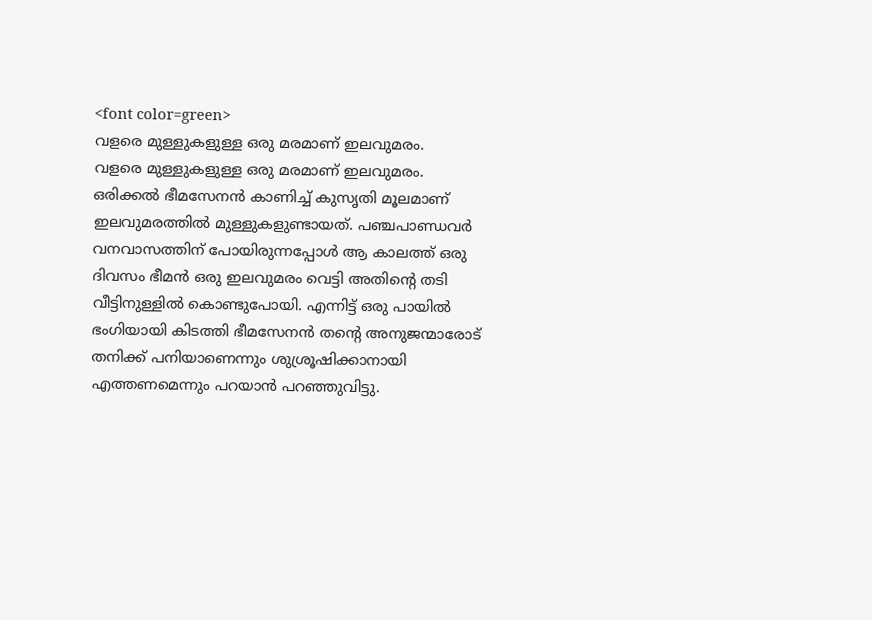<font color=green>
വളരെ മുള്ളുകളുള്ള ഒരു മരമാണ് ഇലവുമരം.
വളരെ മുള്ളുകളുള്ള ഒരു മരമാണ് ഇലവുമരം.
ഒരിക്കൽ ഭീമസേനൻ കാണിച്ച് കുസൃതി മൂലമാണ് ഇലവുമരത്തിൽ മുള്ളുകളുണ്ടായത്. പഞ്ചപാണ്ഡവർ വനവാസത്തിന് പോയിരുന്നപ്പോൾ ആ കാലത്ത് ഒരു ദിവസം ഭീമൻ ഒരു ഇലവുമരം വെട്ടി അതിന്റെ തടി വീട്ടിനുള്ളിൽ കൊണ്ടുപോയി. എന്നിട്ട് ഒരു പായിൽ ഭംഗിയായി കിടത്തി ഭീമസേനൻ തന്റെ അനുജന്മാരോട് തനിക്ക് പനിയാണെന്നും ശുശ്രൂ‍ഷിക്കാനായി എത്തണമെന്നും പറയാൻ പറഞ്ഞുവിട്ടു.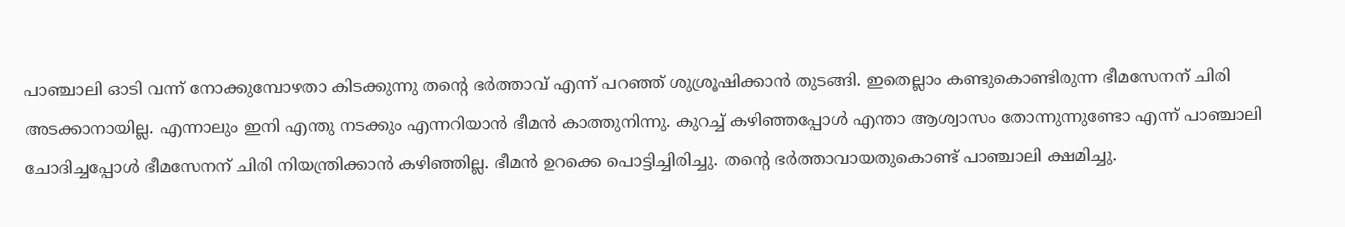പാഞ്ചാലി ഓടി വന്ന് നോക്കുമ്പോഴതാ കിടക്കുന്നു തന്റെ ഭർത്താവ് എന്ന് പറഞ്ഞ് ശുശ്രൂ‍ഷിക്കാൻ തുടങ്ങി. ഇതെല്ലാം കണ്ടുകൊണ്ടിരുന്ന ഭീമസേനന് ചിരി അടക്കാനായില്ല. എന്നാലും ഇനി എന്തു നടക്കും എന്നറിയാൻ ഭീമൻ കാത്തുനിന്നു. കുറച്ച് കഴിഞ്ഞപ്പോൾ എന്താ ആശ്വാസം തോന്നുന്നുണ്ടോ എന്ന് പാഞ്ചാലി ചോദിച്ചപ്പോൾ ഭീമസേനന് ചിരി നിയന്ത്രിക്കാൻ കഴിഞ്ഞില്ല. ഭീമൻ ഉറക്കെ പൊട്ടിച്ചിരിച്ചു. തന്റെ ഭർത്താവായതുകൊണ്ട് പാഞ്ചാലി ക്ഷമിച്ചു.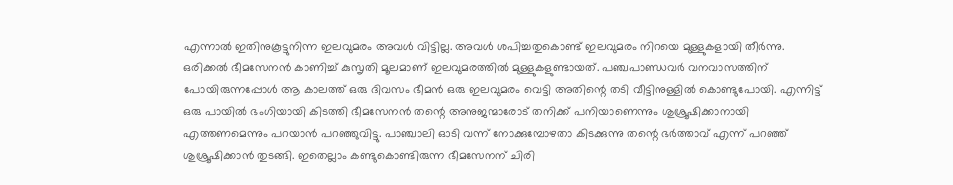എന്നാൽ ഇതിനുകൂട്ടുനിന്ന ഇലവുമരം അവൾ വിട്ടില്ല. അവൾ ശപിച്ചതുകൊണ്ട് ഇലവുമരം നിറയെ മുള്ളുകളായി തീർന്നു.
ഒരിക്കൽ ഭീമസേനൻ കാണിച്ച് കുസൃതി മൂലമാണ് ഇലവുമരത്തിൽ മുള്ളുകളുണ്ടായത്. പഞ്ചപാണ്ഡവർ വനവാസത്തിന് പോയിരുന്നപ്പോൾ ആ കാലത്ത് ഒരു ദിവസം ഭീമൻ ഒരു ഇലവുമരം വെട്ടി അതിന്റെ തടി വീട്ടിനുള്ളിൽ കൊണ്ടുപോയി. എന്നിട്ട് ഒരു പായിൽ ഭംഗിയായി കിടത്തി ഭീമസേനൻ തന്റെ അനുജന്മാരോട് തനിക്ക് പനിയാണെന്നും ശുശ്രൂ‍ഷിക്കാനായി എത്തണമെന്നും പറയാൻ പറഞ്ഞുവിട്ടു. പാഞ്ചാലി ഓടി വന്ന് നോക്കുമ്പോഴതാ കിടക്കുന്നു തന്റെ ഭർത്താവ് എന്ന് പറഞ്ഞ് ശുശ്രൂ‍ഷിക്കാൻ തുടങ്ങി. ഇതെല്ലാം കണ്ടുകൊണ്ടിരുന്ന ഭീമസേനന് ചിരി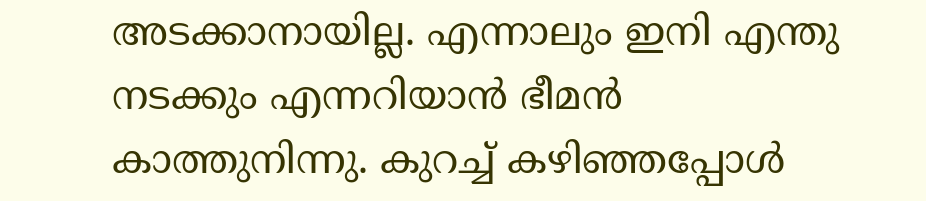അടക്കാനായില്ല. എന്നാലും ഇനി എന്തു നടക്കും എന്നറിയാൻ ഭീമൻ കാത്തുനിന്നു. കുറച്ച് കഴിഞ്ഞപ്പോൾ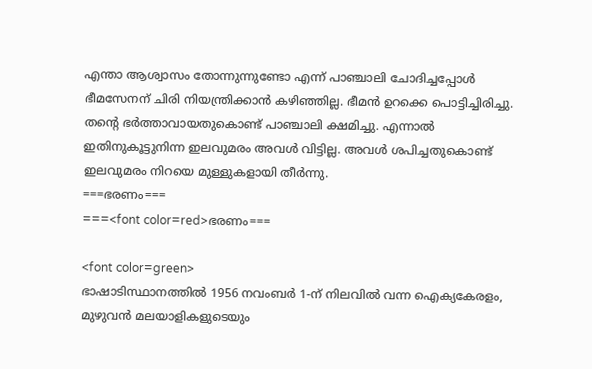എന്താ ആശ്വാസം തോന്നുന്നുണ്ടോ എന്ന് പാഞ്ചാലി ചോദിച്ചപ്പോൾ ഭീമസേനന് ചിരി നിയന്ത്രിക്കാൻ കഴിഞ്ഞില്ല. ഭീമൻ ഉറക്കെ പൊട്ടിച്ചിരിച്ചു. തന്റെ ഭർത്താവായതുകൊണ്ട് പാഞ്ചാലി ക്ഷമിച്ചു. എന്നാൽ ഇതിനുകൂട്ടുനിന്ന ഇലവുമരം അവൾ വിട്ടില്ല. അവൾ ശപിച്ചതുകൊണ്ട് ഇലവുമരം നിറയെ മുള്ളുകളായി തീർന്നു.
===ഭരണം===
===<font color=red>ഭരണം===

<font color=green>
ഭാഷാടിസ്ഥാനത്തിൽ 1956 നവംബർ 1-ന് നിലവിൽ വന്ന ഐക്യകേരളം, മുഴുവൻ മലയാളികളുടെയും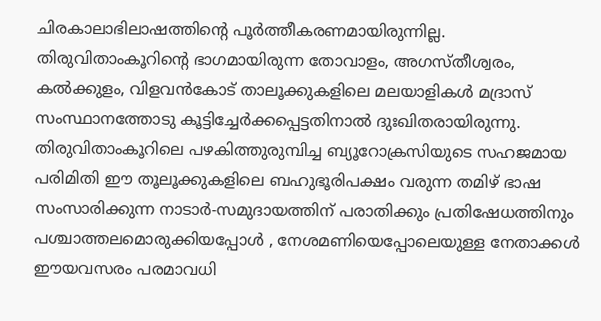ചിരകാലാഭിലാഷത്തിന്റെ പൂർത്തീകരണമായിരുന്നില്ല. തിരുവിതാംകൂറിന്റെ ഭാഗമായിരുന്ന തോവാളം, അഗസ്തീശ്വരം, കൽക്കുളം, വിളവൻകോട് താലൂക്കുകളിലെ മലയാളികൾ മദ്രാസ് സംസ്ഥാനത്തോടു കൂട്ടിച്ചേർക്കപ്പെട്ടതിനാൽ ദുഃഖിതരായിരുന്നു. തിരുവിതാംകൂറിലെ പഴകിത്തുരുമ്പിച്ച ബ്യൂറോക്രസിയുടെ സഹജമായ പരിമിതി ഈ തൂലൂക്കുകളിലെ ബഹുഭൂരിപക്ഷം വരുന്ന തമിഴ് ഭാഷ സംസാരിക്കുന്ന നാടാർ-സമുദായത്തിന് പരാതിക്കും പ്രതിഷേധത്തിനും പശ്ചാത്തലമൊരുക്കിയപ്പോൾ , നേശമണിയെപ്പോലെയുള്ള നേതാക്കൾ ഈയവസരം പരമാവധി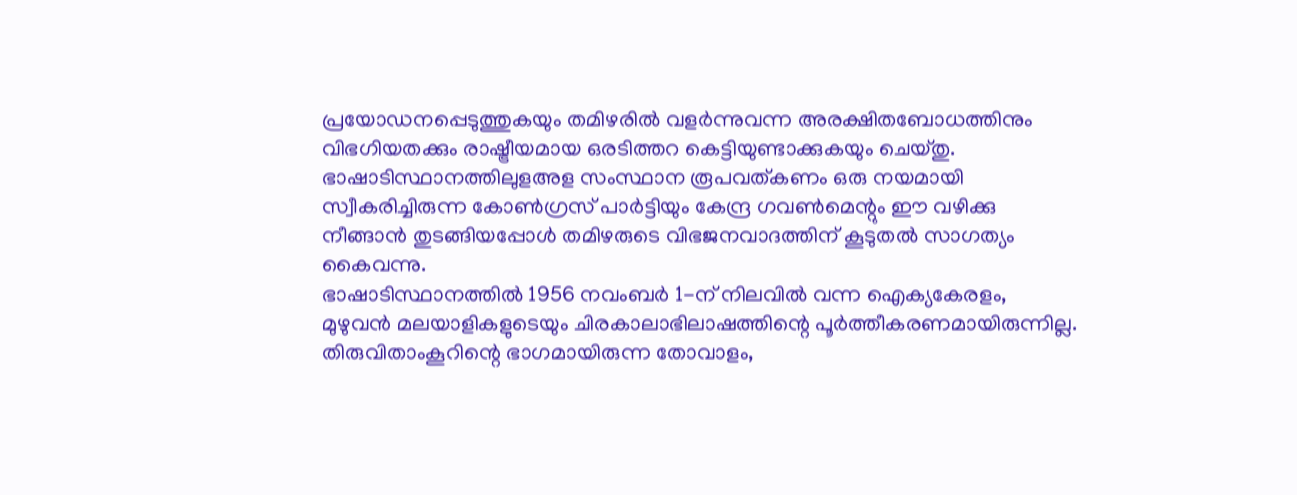പ്രയോഡനപ്പെടുത്തുകയും തമിഴരിൽ വളർന്നുവന്ന അരക്ഷിതബോധത്തിനും വിഭഗിയതക്കും രാഷ്ട്രീയമായ ഒരടിത്തറ കെട്ടിയുണ്ടാക്കുകയും ചെയ്തു. ഭാഷാടിസ്ഥാനത്തിലുളഅള സംസ്ഥാന രൂപവത്കണം ഒരു നയമായി സ്വീകരിച്ചിരുന്ന കോൺഗ്രസ് പാർട്ടിയും കേന്ദ്ര ഗവൺമെന്റും ഈ വഴിക്കു നീങ്ങാൻ തുടങ്ങിയപ്പോൾ തമിഴരുടെ വിഭജനവാദത്തിന് കൂടുതൽ സാഗത്യം കൈവന്നു.
ഭാഷാടിസ്ഥാനത്തിൽ 1956 നവംബർ 1-ന് നിലവിൽ വന്ന ഐക്യകേരളം, മുഴുവൻ മലയാളികളുടെയും ചിരകാലാഭിലാഷത്തിന്റെ പൂർത്തീകരണമായിരുന്നില്ല. തിരുവിതാംകൂറിന്റെ ഭാഗമായിരുന്ന തോവാളം,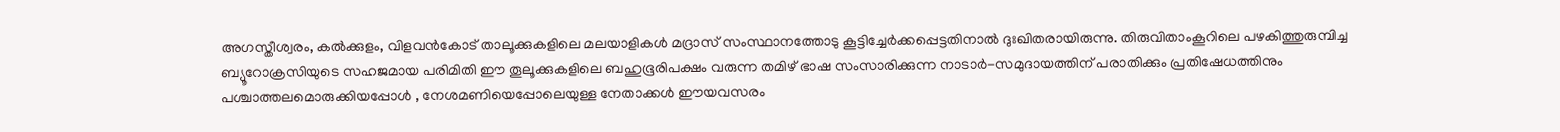അഗസ്തീശ്വരം, കൽക്കുളം, വിളവൻകോട് താലൂക്കുകളിലെ മലയാളികൾ മദ്രാസ് സംസ്ഥാനത്തോടു കൂട്ടിച്ചേർക്കപ്പെട്ടതിനാൽ ദുഃഖിതരായിരുന്നു. തിരുവിതാംകൂറിലെ പഴകിത്തുരുമ്പിച്ച ബ്യൂറോക്രസിയുടെ സഹജമായ പരിമിതി ഈ തൂലൂക്കുകളിലെ ബഹുഭൂരിപക്ഷം വരുന്ന തമിഴ് ഭാഷ സംസാരിക്കുന്ന നാടാർ-സമുദായത്തിന് പരാതിക്കും പ്രതിഷേധത്തിനും പശ്ചാത്തലമൊരുക്കിയപ്പോൾ , നേശമണിയെപ്പോലെയുള്ള നേതാക്കൾ ഈയവസരം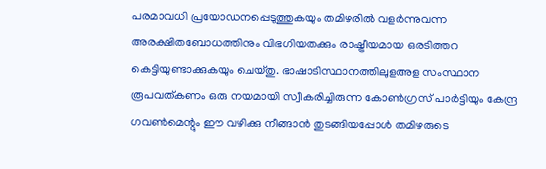പരമാവധി പ്രയോഡനപ്പെടുത്തുകയും തമിഴരിൽ വളർന്നുവന്ന അരക്ഷിതബോധത്തിനും വിഭഗിയതക്കും രാഷ്ട്രീയമായ ഒരടിത്തറ കെട്ടിയുണ്ടാക്കുകയും ചെയ്തു. ഭാഷാടിസ്ഥാനത്തിലുളഅള സംസ്ഥാന രൂപവത്കണം ഒരു നയമായി സ്വീകരിച്ചിരുന്ന കോൺഗ്രസ് പാർട്ടിയും കേന്ദ്ര ഗവൺമെന്റും ഈ വഴിക്കു നീങ്ങാൻ തുടങ്ങിയപ്പോൾ തമിഴരുടെ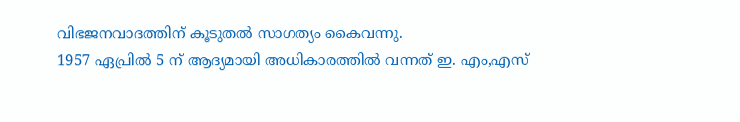വിഭജനവാദത്തിന് കൂടുതൽ സാഗത്യം കൈവന്നു.
1957 ഏപ്രിൽ 5 ന് ആദ്യമായി അധികാരത്തിൽ വന്നത് ഇ. എം,എസ്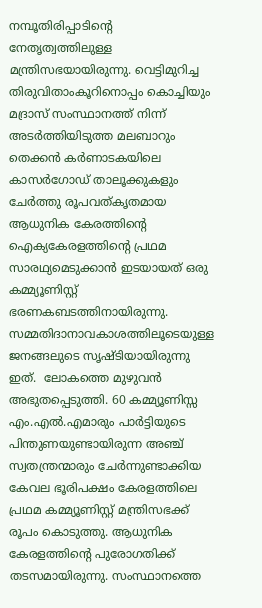നമ്പൂതിരിപ്പാടിന്റെ നേതൃത്വത്തിലുള്ള മന്ത്രിസഭയായിരുന്നു. വെട്ടിമുറിച്ച തിരുവിതാംകൂറിനൊപ്പം കൊച്ചിയും മദ്രാസ് സംസ്ഥാനത്ത് നിന്ന് അടർത്തിയിടുത്ത മലബാറും തെക്കൻ കർണാടകയിലെ കാസർഗോഡ് താലൂക്കുകളും ചേർത്തു രൂപവത്കൃതമായ ആധുനിക കേരത്തിന്റെ ഐക്യകേരളത്തിന്റെ പ്രഥമ സാരഥ്യമെടുക്കാൻ ഇടയായത് ഒരു കമ്മ്യൂണിസ്റ്റ് ഭരണകബടത്തിനായിരുന്നു. സമ്മതിദാനാവകാശത്തിലൂടെയുള്ള ജനങ്ങലുടെ സൃഷ്ടിയായിരുന്നു ഇത്.  ലോകത്തെ മുഴുവൻ അഭുതപ്പെടുത്തി. 60 കമ്മ്യൂണിസ്സ എം.എൽ.എമാരും പാർട്ടിയുടെ പിന്തുണയുണ്ടായിരുന്ന അഞ്ച് സ്വതന്ത്രന്മാരും ചേർന്നുണ്ടാക്കിയ കേവല ഭൂരിപക്ഷം കേരളത്തിലെ പ്രഥമ കമ്മ്യൂണിസ്റ്റ് മന്ത്രിസഭക്ക് രൂപം കൊടുത്തു. ആധുനിക കേരളത്തിന്റെ പുരോഗതിക്ക് തടസമായിരുന്നു. സംസ്ഥാനത്തെ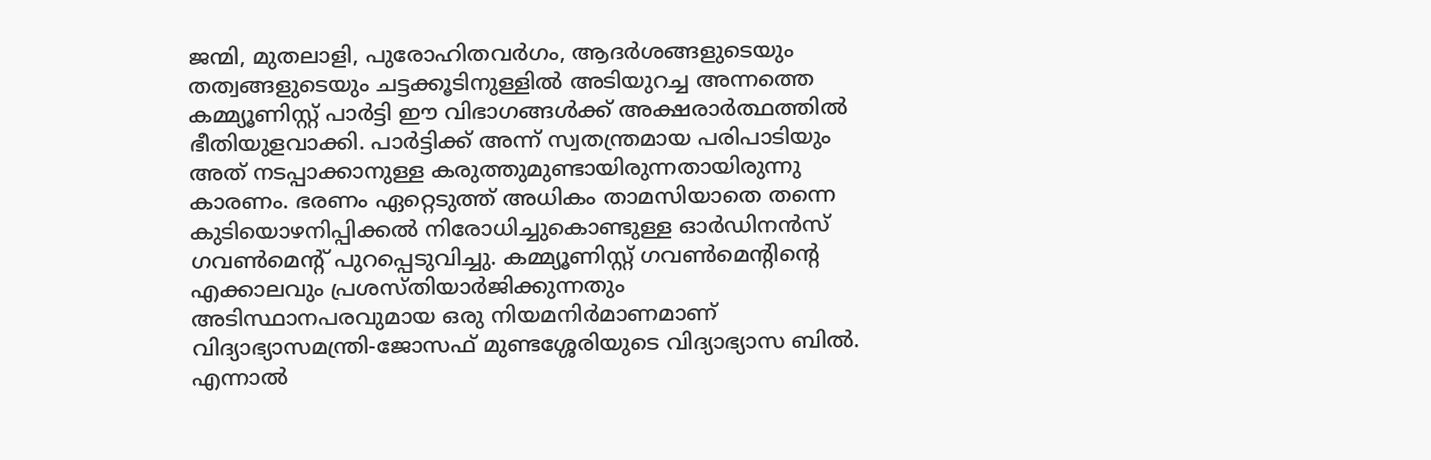ജന്മി, മുതലാളി, പുരോഹിതവർഗം, ആദർശങ്ങളുടെയും തത്വങ്ങളുടെയും ചട്ടക്കൂടിനുള്ളിൽ അടിയുറച്ച അന്നത്തെ കമ്മ്യൂണിസ്റ്റ് പാർട്ടി ഈ വിഭാഗങ്ങൾക്ക് അക്ഷരാർത്ഥത്തിൽ ഭീതിയുളവാക്കി. പാർട്ടിക്ക് അന്ന് സ്വതന്ത്രമായ പരിപാടിയും അത് നടപ്പാക്കാനുള്ള കരുത്തുമുണ്ടായിരുന്നതായിരുന്നു കാരണം. ഭരണം ഏറ്റെടുത്ത് അധികം താമസിയാതെ തന്നെ കുടിയൊഴനിപ്പിക്കൽ നിരോധിച്ചുകൊണ്ടുള്ള ഓർഡിനൻസ് ഗവൺമെന്റ് പുറപ്പെടുവിച്ചു. കമ്മ്യൂണിസ്റ്റ് ഗവൺമെന്റിന്റെ എക്കാലവും പ്രശസ്തിയാർജിക്കുന്നതും അടിസ്ഥാനപരവുമായ ഒരു നിയമനിർമാണമാണ് വിദ്യാഭ്യാസമന്ത്രി-ജോസഫ് മുണ്ടശ്ശേരിയുടെ വിദ്യാഭ്യാസ ബിൽ. എന്നാൽ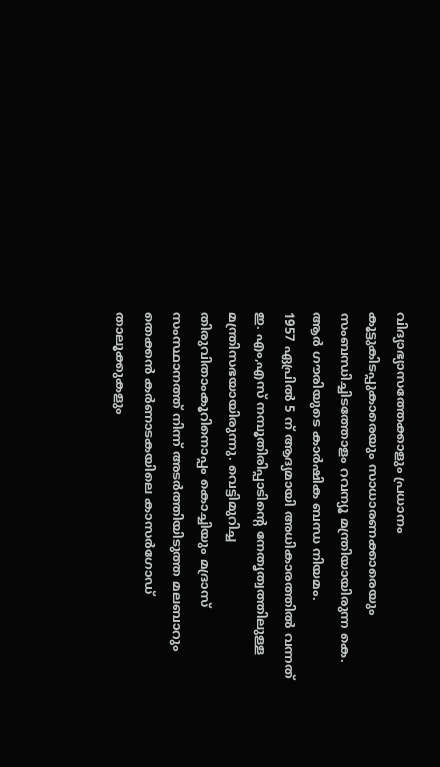വിദ്യാഭ്യാസത്തേക്കാളും പ്രധാനം കൂട്ടുകിടപ്പുകാരെയും സാധാരണക്കാരെയും സംബന്ധിച്ചിടത്തോളം റവന്യൂ മന്ത്രിയായിരുന്ന കെ. ആർ ഗൗരിയുടെ കാർഷിക ബന്ധ നിയമം.
1957 ഏപ്രിൽ 5 ന് ആദ്യമായി അധികാരത്തിൽ വന്നത് ഇ. എം,എസ് നമ്പൂതിരിപ്പാടിന്റെ നേതൃത്വത്തിലുള്ള മന്ത്രിസഭയായിരുന്നു. വെട്ടിമുറിച്ച തിരുവിതാംകൂറിനൊപ്പം കൊച്ചിയും മദ്രാസ് സംസ്ഥാനത്ത് നിന്ന് അടർത്തിയിടുത്ത മലബാറും തെക്കൻ കർണാടകയിലെ കാസർഗോഡ് താലൂക്കുകളും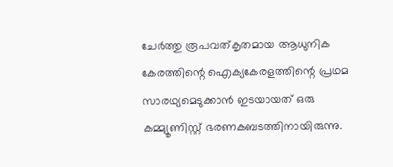ചേർത്തു രൂപവത്കൃതമായ ആധുനിക കേരത്തിന്റെ ഐക്യകേരളത്തിന്റെ പ്രഥമ സാരഥ്യമെടുക്കാൻ ഇടയായത് ഒരു കമ്മ്യൂണിസ്റ്റ് ഭരണകബടത്തിനായിരുന്നു.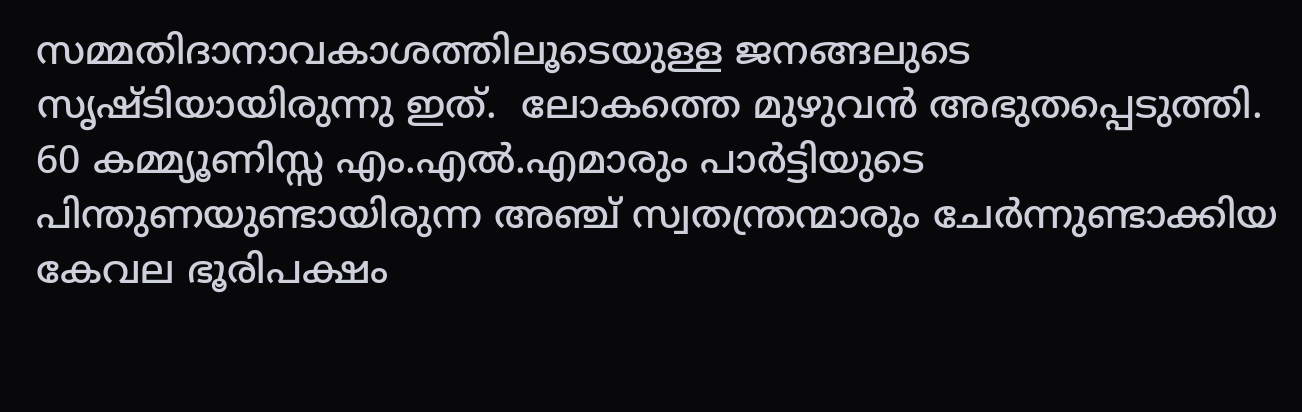സമ്മതിദാനാവകാശത്തിലൂടെയുള്ള ജനങ്ങലുടെ സൃഷ്ടിയായിരുന്നു ഇത്.  ലോകത്തെ മുഴുവൻ അഭുതപ്പെടുത്തി. 60 കമ്മ്യൂണിസ്സ എം.എൽ.എമാരും പാർട്ടിയുടെ പിന്തുണയുണ്ടായിരുന്ന അഞ്ച് സ്വതന്ത്രന്മാരും ചേർന്നുണ്ടാക്കിയ കേവല ഭൂരിപക്ഷം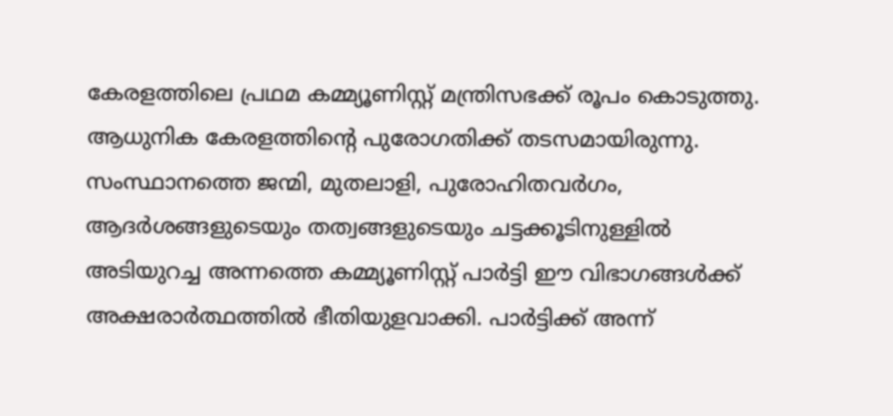കേരളത്തിലെ പ്രഥമ കമ്മ്യൂണിസ്റ്റ് മന്ത്രിസഭക്ക് രൂപം കൊടുത്തു. ആധുനിക കേരളത്തിന്റെ പുരോഗതിക്ക് തടസമായിരുന്നു. സംസ്ഥാനത്തെ ജന്മി, മുതലാളി, പുരോഹിതവർഗം, ആദർശങ്ങളുടെയും തത്വങ്ങളുടെയും ചട്ടക്കൂടിനുള്ളിൽ അടിയുറച്ച അന്നത്തെ കമ്മ്യൂണിസ്റ്റ് പാർട്ടി ഈ വിഭാഗങ്ങൾക്ക് അക്ഷരാർത്ഥത്തിൽ ഭീതിയുളവാക്കി. പാർട്ടിക്ക് അന്ന്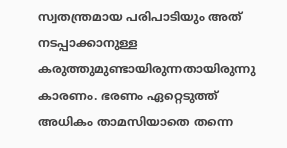സ്വതന്ത്രമായ പരിപാടിയും അത് നടപ്പാക്കാനുള്ള കരുത്തുമുണ്ടായിരുന്നതായിരുന്നു കാരണം. ഭരണം ഏറ്റെടുത്ത് അധികം താമസിയാതെ തന്നെ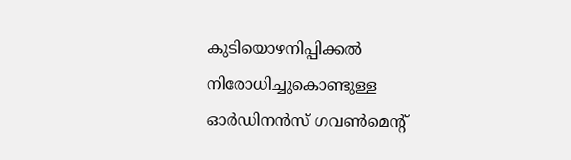കുടിയൊഴനിപ്പിക്കൽ നിരോധിച്ചുകൊണ്ടുള്ള ഓർഡിനൻസ് ഗവൺമെന്റ്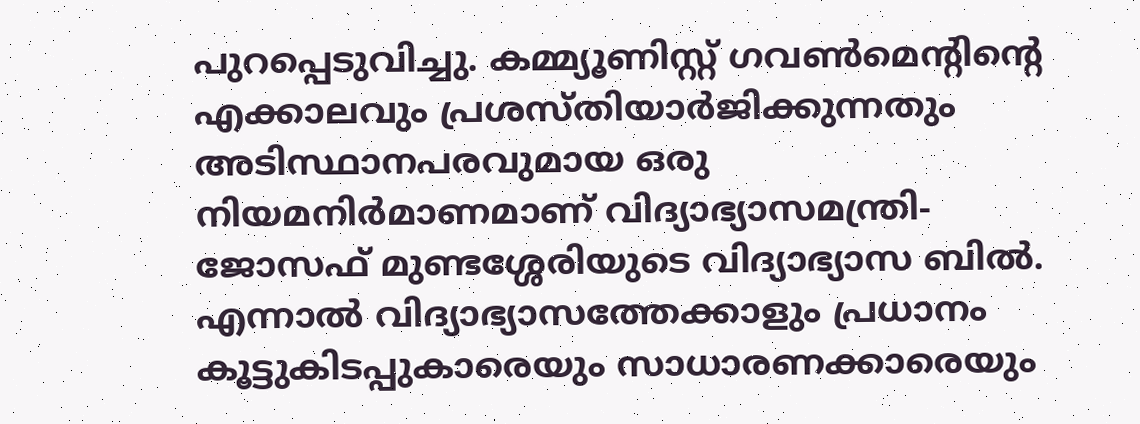പുറപ്പെടുവിച്ചു. കമ്മ്യൂണിസ്റ്റ് ഗവൺമെന്റിന്റെ എക്കാലവും പ്രശസ്തിയാർജിക്കുന്നതും അടിസ്ഥാനപരവുമായ ഒരു നിയമനിർമാണമാണ് വിദ്യാഭ്യാസമന്ത്രി-ജോസഫ് മുണ്ടശ്ശേരിയുടെ വിദ്യാഭ്യാസ ബിൽ. എന്നാൽ വിദ്യാഭ്യാസത്തേക്കാളും പ്രധാനം കൂട്ടുകിടപ്പുകാരെയും സാധാരണക്കാരെയും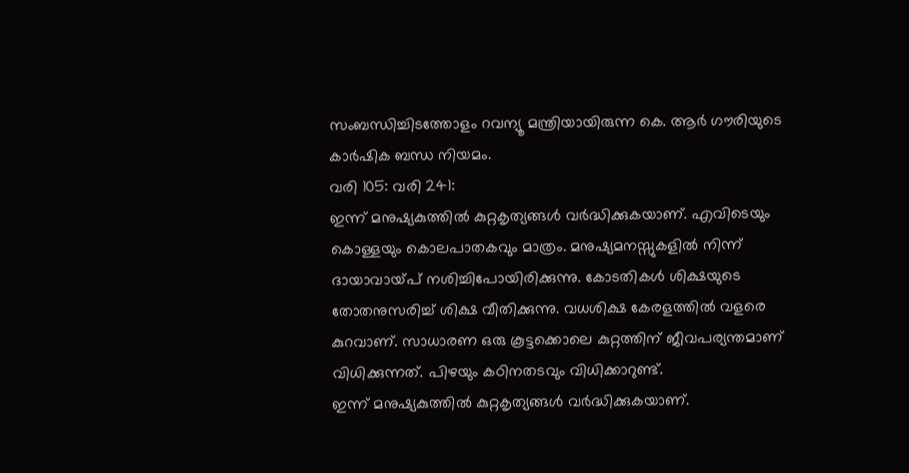സംബന്ധിച്ചിടത്തോളം റവന്യൂ മന്ത്രിയായിരുന്ന കെ. ആർ ഗൗരിയുടെ കാർഷിക ബന്ധ നിയമം.
വരി 105: വരി 241:
ഇന്ന് മനുഷ്യകുത്തിൽ കുറ്റകൃത്യങ്ങൾ വർദ്ധിക്കുകയാണ്. എവിടെയും കൊള്ളയും കൊലപാതകവും മാത്രം. മനുഷ്യമനസ്സുകളിൽ നിന്ന് ദായാവായ്പ് നശിച്ചിപോയിരിക്കുന്നു. കോടതികൾ ശിക്ഷയുടെ തോതനുസരിച്ച് ശിക്ഷ വീതിക്കുന്നു. വധശിക്ഷ കേരളത്തിൽ വളരെ കുറവാണ്. സാധാരണ ഒരു കൂട്ടക്കൊലെ കുറ്റത്തിന് ജീവപര്യന്തമാണ് വിധിക്കുന്നത്. പിഴയും കഠിനതടവും വിധിക്കാറുണ്ട്.
ഇന്ന് മനുഷ്യകുത്തിൽ കുറ്റകൃത്യങ്ങൾ വർദ്ധിക്കുകയാണ്.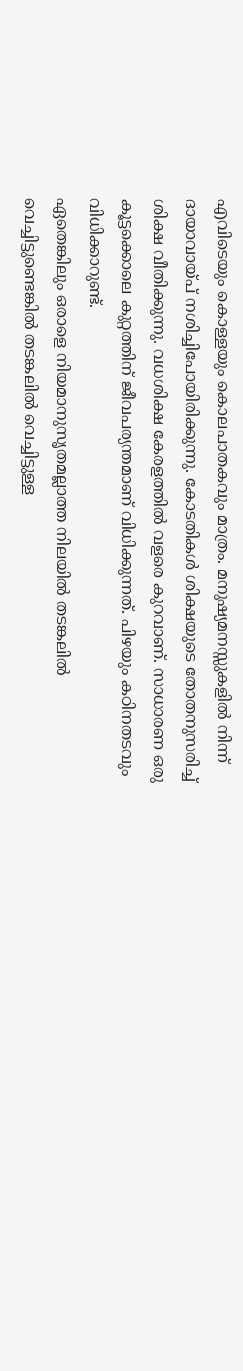എവിടെയും കൊള്ളയും കൊലപാതകവും മാത്രം. മനുഷ്യമനസ്സുകളിൽ നിന്ന് ദായാവായ്പ് നശിച്ചിപോയിരിക്കുന്നു. കോടതികൾ ശിക്ഷയുടെ തോതനുസരിച്ച് ശിക്ഷ വീതിക്കുന്നു. വധശിക്ഷ കേരളത്തിൽ വളരെ കുറവാണ്. സാധാരണ ഒരു കൂട്ടക്കൊലെ കുറ്റത്തിന് ജീവപര്യന്തമാണ് വിധിക്കുന്നത്. പിഴയും കഠിനതടവും വിധിക്കാറുണ്ട്.
ഏതെങ്കിലും ഒരാളെ നിയമാനുസൃതമല്ലാത്ത നിലയിൽ തടങ്കലിൽ വെച്ചിട്ടുണ്ടെങ്കി‍ൽ തടങ്കലിൽ വെച്ചിട്ടുള്ള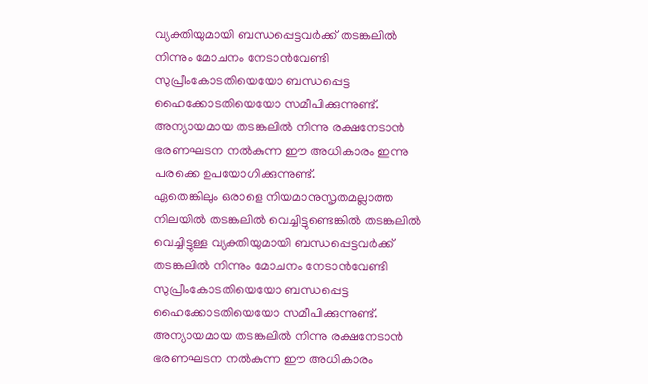വ്യക്തിയുമായി ബന്ധപ്പെട്ടവർക്ക് തടങ്കലിൽ നിന്നും മോചനം നേടാൻവേണ്ടി സുപ്രീംകോടതിയെയോ ബന്ധപ്പെട്ട ഹൈക്കോടതിയെയോ സമീപിക്കുന്നുണ്ട്. അന്യായമായ തടങ്കലിൽ നിന്നു രക്ഷനേടാൻ ഭരണഘടന നൽകുന്ന ഈ അധികാരം ഇന്നു പരക്കെ ഉപയോഗിക്കുന്നുണ്ട്.
ഏതെങ്കിലും ഒരാളെ നിയമാനുസൃതമല്ലാത്ത നിലയിൽ തടങ്കലിൽ വെച്ചിട്ടുണ്ടെങ്കി‍ൽ തടങ്കലിൽ വെച്ചിട്ടുള്ള വ്യക്തിയുമായി ബന്ധപ്പെട്ടവർക്ക് തടങ്കലിൽ നിന്നും മോചനം നേടാൻവേണ്ടി സുപ്രീംകോടതിയെയോ ബന്ധപ്പെട്ട ഹൈക്കോടതിയെയോ സമീപിക്കുന്നുണ്ട്. അന്യായമായ തടങ്കലിൽ നിന്നു രക്ഷനേടാൻ ഭരണഘടന നൽകുന്ന ഈ അധികാരം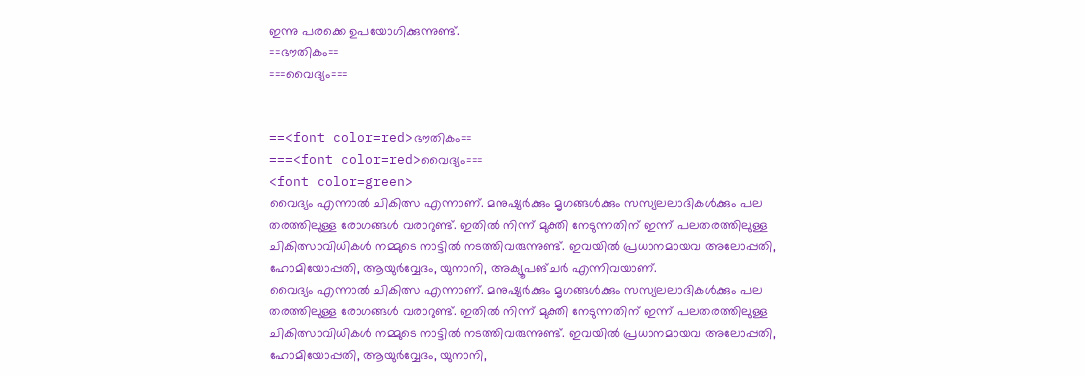ഇന്നു പരക്കെ ഉപയോഗിക്കുന്നുണ്ട്.
==ഭൗതികം==
===വൈദ്യം===


==<font color=red>ഭൗതികം==
===<font color=red>വൈദ്യം===
<font color=green>
വൈദ്യം എന്നാൽ ചികിത്സ എന്നാണ്. മനുഷ്യർക്കും മൃഗങ്ങൾക്കും സസ്യലലാദികൾക്കും പല തരത്തിലുള്ള രോഗങ്ങൾ വരാറുണ്ട്. ഇതിൽ നിന്ന് മുക്തി നേടുന്നതിന് ഇന്ന് പലതരത്തിലുള്ള ചികിത്സാവിധികൾ നമ്മുടെ നാട്ടിൽ നടത്തിവരുന്നുണ്ട്. ഇവയിൽ പ്രധാനമായവ അലോപ്പതി, ഹോമിയോപ്പതി, ആയുർവ്വേദം, യുനാനി, അക്യൂപങ്ചർ എന്നിവയാണ്.
വൈദ്യം എന്നാൽ ചികിത്സ എന്നാണ്. മനുഷ്യർക്കും മൃഗങ്ങൾക്കും സസ്യലലാദികൾക്കും പല തരത്തിലുള്ള രോഗങ്ങൾ വരാറുണ്ട്. ഇതിൽ നിന്ന് മുക്തി നേടുന്നതിന് ഇന്ന് പലതരത്തിലുള്ള ചികിത്സാവിധികൾ നമ്മുടെ നാട്ടിൽ നടത്തിവരുന്നുണ്ട്. ഇവയിൽ പ്രധാനമായവ അലോപ്പതി, ഹോമിയോപ്പതി, ആയുർവ്വേദം, യുനാനി,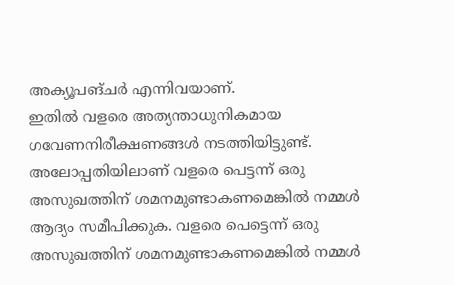അക്യൂപങ്ചർ എന്നിവയാണ്.
ഇതിൽ വളരെ അത്യന്താധുനികമായ ഗവേണനിരീക്ഷണങ്ങൾ നടത്തിയിട്ടുണ്ട്. അലോപ്പതിയിലാണ് വളരെ പെട്ടന്ന് ഒരു അസുഖത്തിന് ശമനമുണ്ടാകണമെങ്കിൽ നമ്മൾ ആദ്യം സമീപിക്കുക. വളരെ പെട്ടെന്ന് ഒരു അസുഖത്തിന് ശമനമുണ്ടാകണമെങ്കിൽ നമ്മൾ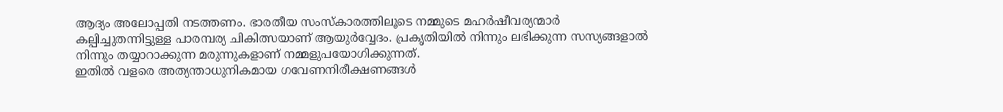ആദ്യം അലോപ്പതി നടത്തണം. ഭാരതീയ സംസ്കാരത്തിലൂടെ നമ്മുടെ മഹർഷീവര്യന്മാർ കല്പിച്ചുതന്നിട്ടുള്ള പാരമ്പര്യ ചികിത്സയാണ് ആയുർവ്വേദം. പ്രകൃതിയിൽ നിന്നും ലഭിക്കുന്ന സസ്യങ്ങളാൽ നിന്നും തയ്യാറാക്കുന്ന മരുന്നുകളാണ് നമ്മളുപയോഗിക്കുന്നത്.
ഇതിൽ വളരെ അത്യന്താധുനികമായ ഗവേണനിരീക്ഷണങ്ങൾ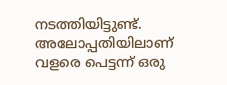നടത്തിയിട്ടുണ്ട്. അലോപ്പതിയിലാണ് വളരെ പെട്ടന്ന് ഒരു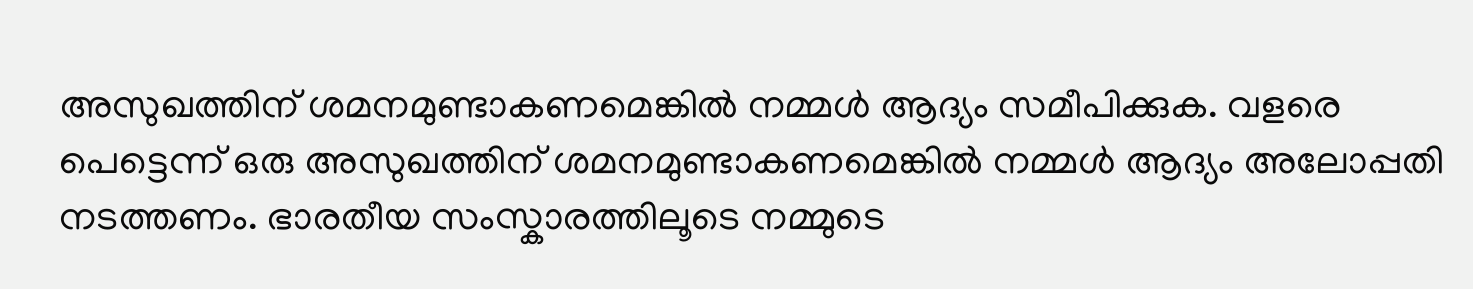അസുഖത്തിന് ശമനമുണ്ടാകണമെങ്കിൽ നമ്മൾ ആദ്യം സമീപിക്കുക. വളരെ പെട്ടെന്ന് ഒരു അസുഖത്തിന് ശമനമുണ്ടാകണമെങ്കിൽ നമ്മൾ ആദ്യം അലോപ്പതി നടത്തണം. ഭാരതീയ സംസ്കാരത്തിലൂടെ നമ്മുടെ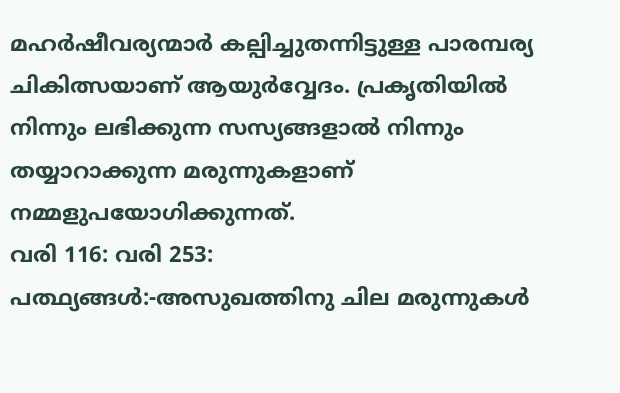മഹർഷീവര്യന്മാർ കല്പിച്ചുതന്നിട്ടുള്ള പാരമ്പര്യ ചികിത്സയാണ് ആയുർവ്വേദം. പ്രകൃതിയിൽ നിന്നും ലഭിക്കുന്ന സസ്യങ്ങളാൽ നിന്നും തയ്യാറാക്കുന്ന മരുന്നുകളാണ് നമ്മളുപയോഗിക്കുന്നത്.
വരി 116: വരി 253:
പത്ഥ്യങ്ങൾ:-അസുഖത്തിനു ചില മരുന്നുകൾ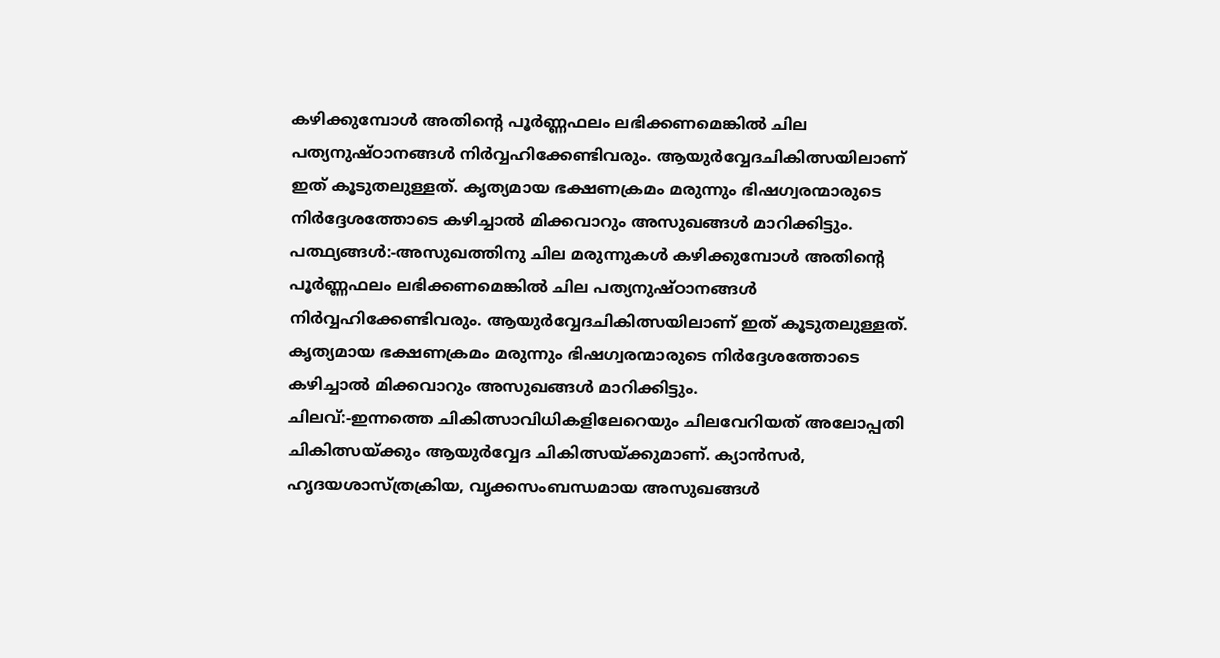കഴിക്കുമ്പോൾ അതിന്റെ പൂർണ്ണഫലം ലഭിക്കണമെങ്കിൽ ചില പത്യനു‍ഷ്ഠാനങ്ങൾ നിർവ്വഹിക്കേണ്ടിവരും. ആയുർവ്വേദചികിത്സയിലാണ് ഇത് കൂടുതലുള്ളത്. കൃത്യമായ ഭക്ഷണക്രമം മരുന്നും ഭിഷഗ്വരന്മാരുടെ നിർദ്ദേശത്തോടെ കഴിച്ചാൽ മിക്കവാറും അസുഖങ്ങൾ മാറിക്കിട്ടും.
പത്ഥ്യങ്ങൾ:-അസുഖത്തിനു ചില മരുന്നുകൾ കഴിക്കുമ്പോൾ അതിന്റെ പൂർണ്ണഫലം ലഭിക്കണമെങ്കിൽ ചില പത്യനു‍ഷ്ഠാനങ്ങൾ നിർവ്വഹിക്കേണ്ടിവരും. ആയുർവ്വേദചികിത്സയിലാണ് ഇത് കൂടുതലുള്ളത്. കൃത്യമായ ഭക്ഷണക്രമം മരുന്നും ഭിഷഗ്വരന്മാരുടെ നിർദ്ദേശത്തോടെ കഴിച്ചാൽ മിക്കവാറും അസുഖങ്ങൾ മാറിക്കിട്ടും.
ചിലവ്:-ഇന്നത്തെ ചികിത്സാവിധികളിലേറെയും ചിലവേറിയത് അലോപ്പതി ചികിത്സയ്ക്കും ആയുർവ്വേദ ചികിത്സയ്ക്കുമാണ്. ക്യാൻസർ, ഹൃദയശാസ്ത്രക്രിയ, വൃക്കസംബന്ധമായ അസുഖങ്ങൾ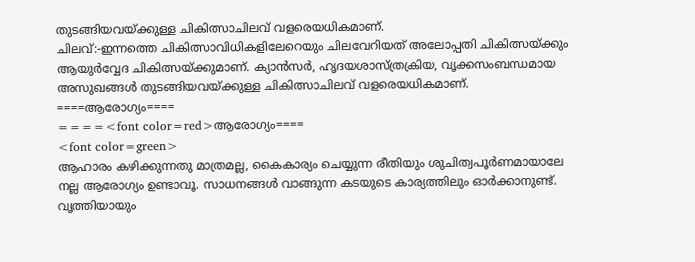തുടങ്ങിയവയ്ക്കുള്ള ചികിത്സാചിലവ് വളരെയധികമാണ്.
ചിലവ്:-ഇന്നത്തെ ചികിത്സാവിധികളിലേറെയും ചിലവേറിയത് അലോപ്പതി ചികിത്സയ്ക്കും ആയുർവ്വേദ ചികിത്സയ്ക്കുമാണ്. ക്യാൻസർ, ഹൃദയശാസ്ത്രക്രിയ, വൃക്കസംബന്ധമായ അസുഖങ്ങൾ തുടങ്ങിയവയ്ക്കുള്ള ചികിത്സാചിലവ് വളരെയധികമാണ്.
====ആരോഗ്യം====
====<font color=red>ആരോഗ്യം====
<font color=green>
ആഹാരം കഴിക്കുന്നതു മാത്രമല്ല, കൈകാര്യം ചെയ്യുന്ന രീതിയും ശുചിത്വപൂർണമായാലേ നല്ല ആരോഗ്യം ഉണ്ടാവൂ. സാധനങ്ങൾ വാങ്ങുന്ന കടയുടെ കാര്യത്തിലും ഓർക്കാനുണ്ട്. വൃത്തിയായും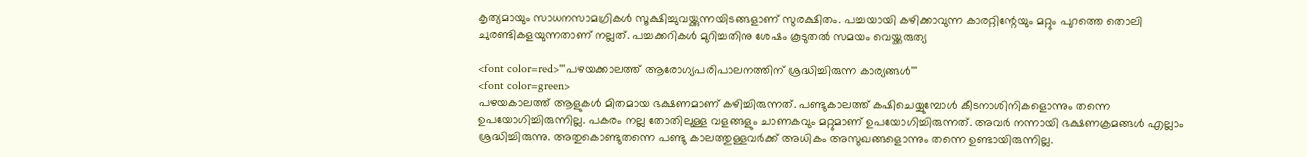കൃത്യമായും സാധനസാമഗ്രികൾ സൂക്ഷിച്ചുവയ്ക്കുന്നയിടങ്ങളാണ് സുരക്ഷിതം. പച്ചയായി കഴിക്കാവുന്ന കാരറ്റിന്റേയും മറ്റും പുറത്തെ തൊലി ചുരണ്ടികളയുന്നതാണ് നല്ലത്. പച്ചക്കറികൾ മുറിച്ചതിനു ശേഷം കൂടുതൽ സമയം വെയ്ക്കരുത്യ

<font color=red>'''പഴയക്കാലത്ത് ആരോഗ്യപരിപാലനത്തിന് ശ്രദ്ധിച്ചിരുന്ന കാര്യങ്ങൾ'''
<font color=green>
പഴയകാലത്ത് ആളുകൾ മിതമായ ഭക്ഷണമാണ് കഴിച്ചിരുന്നത്. പണ്ടുകാലത്ത് കഷിചെയ്യുമ്പോൾ കീടനാശിനികളൊന്നും തന്നെ ഉപയോഗിച്ചിരുന്നില്ല. പകരം നല്ല തോതിലുള്ള വളങ്ങളും ചാണകവും മറ്റുമാണ് ഉപയോഗിച്ചിരുന്നത്. അവർ നന്നായി ഭക്ഷണക്രമങ്ങൾ എല്ലാം ശ്രദ്ധിച്ചിരുന്നു. അതുകൊണ്ടുതന്നെ പണ്ടു കാലത്തുള്ളവർക്ക് അധികം അസുഖങ്ങളൊന്നും തന്നെ ഉണ്ടായിരുന്നില്ല.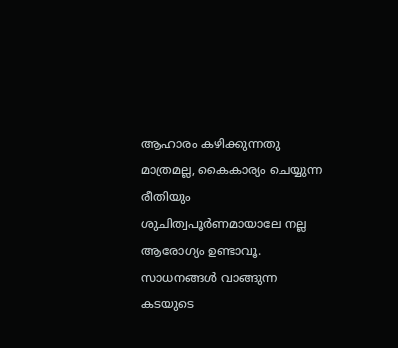ആഹാരം കഴിക്കുന്നതു മാത്രമല്ല, കൈകാര്യം ചെയ്യുന്ന രീതിയും ശുചിത്വപൂർണമായാലേ നല്ല ആരോഗ്യം ഉണ്ടാവൂ. സാധനങ്ങൾ വാങ്ങുന്ന കടയുടെ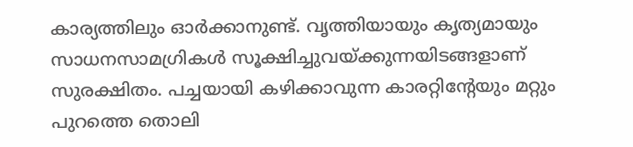കാര്യത്തിലും ഓർക്കാനുണ്ട്. വൃത്തിയായും കൃത്യമായും സാധനസാമഗ്രികൾ സൂക്ഷിച്ചുവയ്ക്കുന്നയിടങ്ങളാണ് സുരക്ഷിതം. പച്ചയായി കഴിക്കാവുന്ന കാരറ്റിന്റേയും മറ്റും പുറത്തെ തൊലി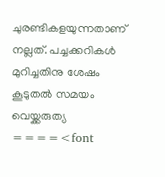ചുരണ്ടികളയുന്നതാണ് നല്ലത്. പച്ചക്കറികൾ മുറിച്ചതിനു ശേഷം കൂടുതൽ സമയം വെയ്ക്കരുത്യ
====<font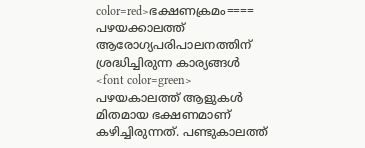color=red>ഭക്ഷണക്രമം====
പഴയക്കാലത്ത് ആരോഗ്യപരിപാലനത്തിന് ശ്രദ്ധിച്ചിരുന്ന കാര്യങ്ങൾ
<font color=green>
പഴയകാലത്ത് ആളുകൾ മിതമായ ഭക്ഷണമാണ് കഴിച്ചിരുന്നത്. പണ്ടുകാലത്ത്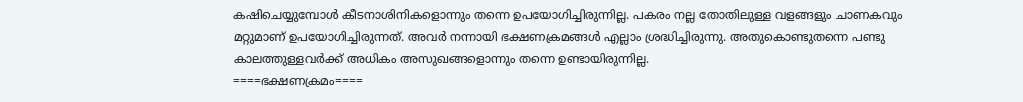കഷിചെയ്യുമ്പോൾ കീടനാശിനികളൊന്നും തന്നെ ഉപയോഗിച്ചിരുന്നില്ല. പകരം നല്ല തോതിലുള്ള വളങ്ങളും ചാണകവും മറ്റുമാണ് ഉപയോഗിച്ചിരുന്നത്. അവർ നന്നായി ഭക്ഷണക്രമങ്ങൾ എല്ലാം ശ്രദ്ധിച്ചിരുന്നു. അതുകൊണ്ടുതന്നെ പണ്ടു കാലത്തുള്ളവർക്ക് അധികം അസുഖങ്ങളൊന്നും തന്നെ ഉണ്ടായിരുന്നില്ല.
====ഭക്ഷണക്രമം====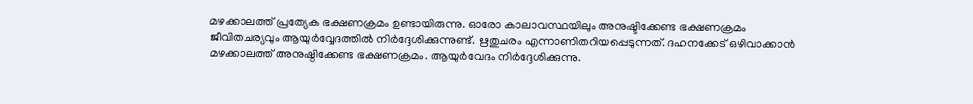മഴക്കാലത്ത് പ്രത്യേക ഭക്ഷണക്രമം ഉണ്ടായിരുന്നു. ഓരോ കാലാവസ്ഥയിലും അനുഷ്ടിക്കേണ്ട ഭക്ഷണക്രമം ജീവിതചര്യവും ആയുർവ്വേദത്തിൽ നിർദ്ദേശിക്കുന്നുണ്ട്. ഋതുചരം എന്നാണിതറിയപ്പെടുന്നത്. ദഹനക്കേട് ഒഴിവാക്കാൻ മഴക്കാലത്ത് അനുഷ്ഠിക്കേണ്ട ഭക്ഷണക്രമം. ആയുർവേദം നിർദ്ദേശിക്കുന്നു.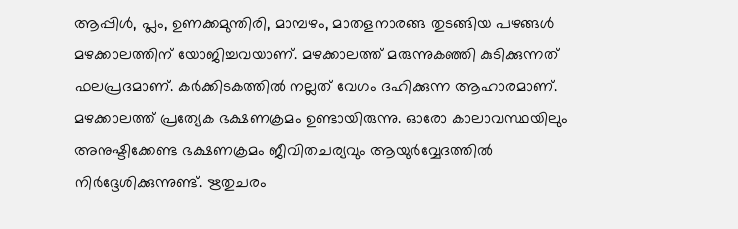ആപ്പിൾ, പ്ലം, ഉണക്കമുന്തിരി, മാമ്പഴം, മാതളനാരങ്ങ തുടങ്ങിയ പഴങ്ങൾ മഴക്കാലത്തിന് യോജിച്ചവയാണ്. മഴക്കാലത്ത് മരുന്നുകഞ്ഞി കുടിക്കുന്നത് ഫലപ്രദമാണ്. കർക്കിടകത്തിൽ നല്ലത് വേഗം ദഹിക്കുന്ന ആഹാരമാണ്.
മഴക്കാലത്ത് പ്രത്യേക ഭക്ഷണക്രമം ഉണ്ടായിരുന്നു. ഓരോ കാലാവസ്ഥയിലും അനുഷ്ടിക്കേണ്ട ഭക്ഷണക്രമം ജീവിതചര്യവും ആയുർവ്വേദത്തിൽ നിർദ്ദേശിക്കുന്നുണ്ട്. ഋതുചരം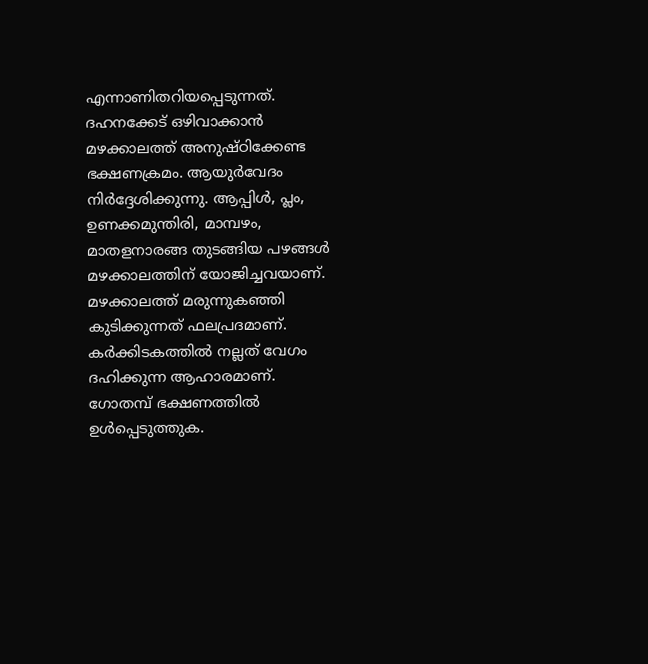എന്നാണിതറിയപ്പെടുന്നത്. ദഹനക്കേട് ഒഴിവാക്കാൻ മഴക്കാലത്ത് അനുഷ്ഠിക്കേണ്ട ഭക്ഷണക്രമം. ആയുർവേദം നിർദ്ദേശിക്കുന്നു. ആപ്പിൾ, പ്ലം, ഉണക്കമുന്തിരി, മാമ്പഴം, മാതളനാരങ്ങ തുടങ്ങിയ പഴങ്ങൾ മഴക്കാലത്തിന് യോജിച്ചവയാണ്. മഴക്കാലത്ത് മരുന്നുകഞ്ഞി കുടിക്കുന്നത് ഫലപ്രദമാണ്. കർക്കിടകത്തിൽ നല്ലത് വേഗം ദഹിക്കുന്ന ആഹാരമാണ്.
ഗോതമ്പ് ഭക്ഷണത്തിൽ ഉൾപ്പെടുത്തുക.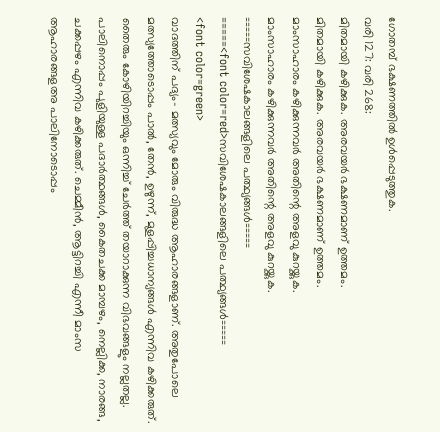ഗോതമ്പ് ഭക്ഷണത്തിൽ ഉൾപ്പെടുത്തുക.
വരി 127: വരി 268:
മിതമായി കഴിക്കുക. അരവയർ ഭക്ഷണമാണ് ഉത്തമം.
മിതമായി കഴിക്കുക. അരവയർ ഭക്ഷണമാണ് ഉത്തമം.
മാംസാഹാരം കഴിക്കുന്നവർ അതിന്റെ അളവു കുറയ്ക്കുക.
മാംസാഹാരം കഴിക്കുന്നവർ അതിന്റെ അളവു കുറയ്ക്കുക.
=====സവിശേ‍‍ഷകാലങ്ങളിലെ പത്ഥ്യങ്ങൾ=====
=====<font color=red>സവിശേ‍‍ഷകാലങ്ങളിലെ പത്ഥ്യങ്ങൾ=====
<font color=green>
വാദത്തിന് പദ്യം- മത്സ്യവും മോരും വിരുദ്ധ ആഹാരങ്ങളാണ്. അതുപോലെ മത്സ്യത്തോടൊപ്പം പാൽ, തേൻ, ഉഴുന്ന്, മുളപ്പിച്ചധാന്യങ്ങൾ എന്നിവ കഴിക്കരുത്. തൈരും കോഴിയിറച്ചിയും ഒന്നിച്ച് ചേർത്ത് തയാറാക്കുന്ന വിഭവങ്ങളും നല്ലതല്ല. പാലിനൊപ്പം പുളിയുള്ള പദാർത്ഥങ്ങൾ, കൈതചക്ക മാമ്പഴം, നെല്ലിക്ക, നാരങ്ങ, ചക്കപ്പഴം എന്നിവ കഴിക്കരുത്. ചെമ്മീൻ, ആട്ടിറച്ചി എന്നീ മാംസ ആഹാരങ്ങളഅ‍ പാലിനോടൊപ്പം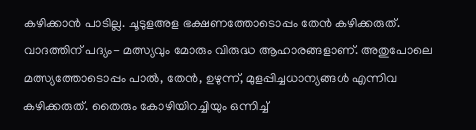കഴിക്കാൻ പാടില്ല. ചൂടുളഅള ഭക്ഷണത്തോടൊപ്പം തേൻ കഴിക്കരുത്.
വാദത്തിന് പദ്യം- മത്സ്യവും മോരും വിരുദ്ധ ആഹാരങ്ങളാണ്. അതുപോലെ മത്സ്യത്തോടൊപ്പം പാൽ, തേൻ, ഉഴുന്ന്, മുളപ്പിച്ചധാന്യങ്ങൾ എന്നിവ കഴിക്കരുത്. തൈരും കോഴിയിറച്ചിയും ഒന്നിച്ച്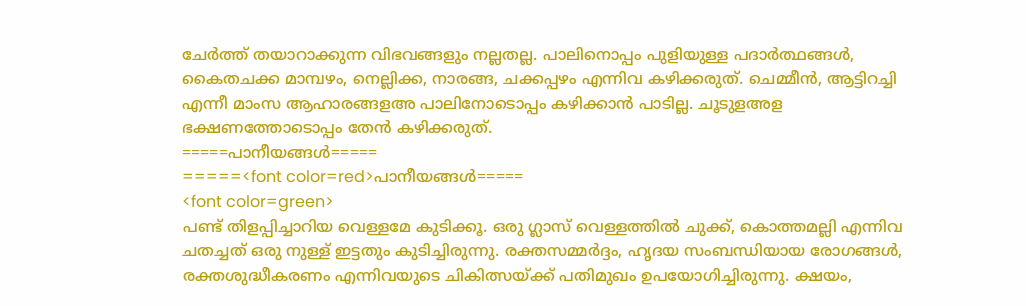ചേർത്ത് തയാറാക്കുന്ന വിഭവങ്ങളും നല്ലതല്ല. പാലിനൊപ്പം പുളിയുള്ള പദാർത്ഥങ്ങൾ, കൈതചക്ക മാമ്പഴം, നെല്ലിക്ക, നാരങ്ങ, ചക്കപ്പഴം എന്നിവ കഴിക്കരുത്. ചെമ്മീൻ, ആട്ടിറച്ചി എന്നീ മാംസ ആഹാരങ്ങളഅ‍ പാലിനോടൊപ്പം കഴിക്കാൻ പാടില്ല. ചൂടുളഅള ഭക്ഷണത്തോടൊപ്പം തേൻ കഴിക്കരുത്.
=====പാനീയങ്ങൾ=====
=====<font color=red>പാനീയങ്ങൾ=====
<font color=green>
പണ്ട് തിളപ്പിച്ചാറിയ വെള്ളമേ കുടിക്കൂ. ഒരു ഗ്ലാസ് വെള്ളത്തിൽ ചുക്ക്, കൊത്തമല്ലി എന്നിവ ചതച്ചത് ഒരു നുള്ള് ഇട്ടതും കുടിച്ചിരുന്നു. രക്തസമ്മർദ്ദം, ഹൃദയ സംബന്ധിയായ രോഗങ്ങൾ, രക്തശുദ്ധീകരണം എന്നിവയുടെ ചികിത്സയ്ക്ക് പതിമുഖം ഉപയോഗിച്ചിരുന്നു. ക്ഷയം,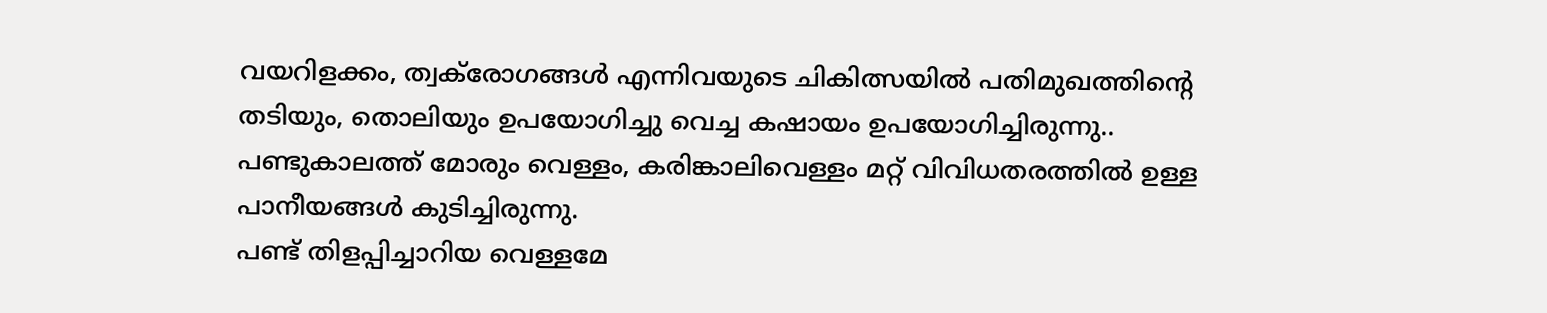വയറിളക്കം, ത്വക്‌രോഗങ്ങൾ എന്നിവയുടെ ചികിത്സയിൽ പതിമുഖത്തിന്റെ തടിയും, തൊലിയും ഉപയോഗിച്ചു വെച്ച കഷായം ഉപയോഗിച്ചിരുന്നു.. പണ്ടുകാലത്ത് മോരും വെള്ളം, കരിങ്കാലിവെള്ളം മറ്റ് വിവിധതരത്തിൽ ഉള്ള പാനീയങ്ങൾ കുടിച്ചിരുന്നു.
പണ്ട് തിളപ്പിച്ചാറിയ വെള്ളമേ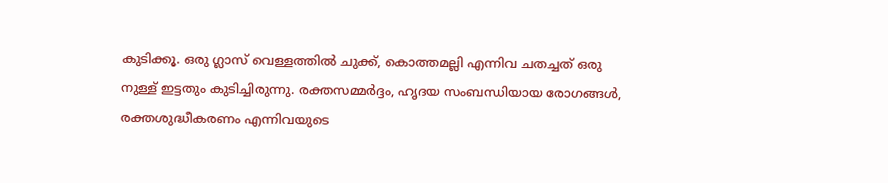കുടിക്കൂ. ഒരു ഗ്ലാസ് വെള്ളത്തിൽ ചുക്ക്, കൊത്തമല്ലി എന്നിവ ചതച്ചത് ഒരു നുള്ള് ഇട്ടതും കുടിച്ചിരുന്നു. രക്തസമ്മർദ്ദം, ഹൃദയ സംബന്ധിയായ രോഗങ്ങൾ, രക്തശുദ്ധീകരണം എന്നിവയുടെ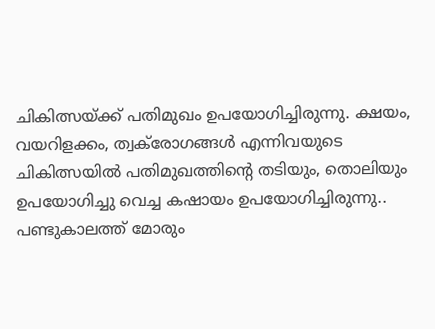ചികിത്സയ്ക്ക് പതിമുഖം ഉപയോഗിച്ചിരുന്നു. ക്ഷയം, വയറിളക്കം, ത്വക്‌രോഗങ്ങൾ എന്നിവയുടെ ചികിത്സയിൽ പതിമുഖത്തിന്റെ തടിയും, തൊലിയും ഉപയോഗിച്ചു വെച്ച കഷായം ഉപയോഗിച്ചിരുന്നു.. പണ്ടുകാലത്ത് മോരും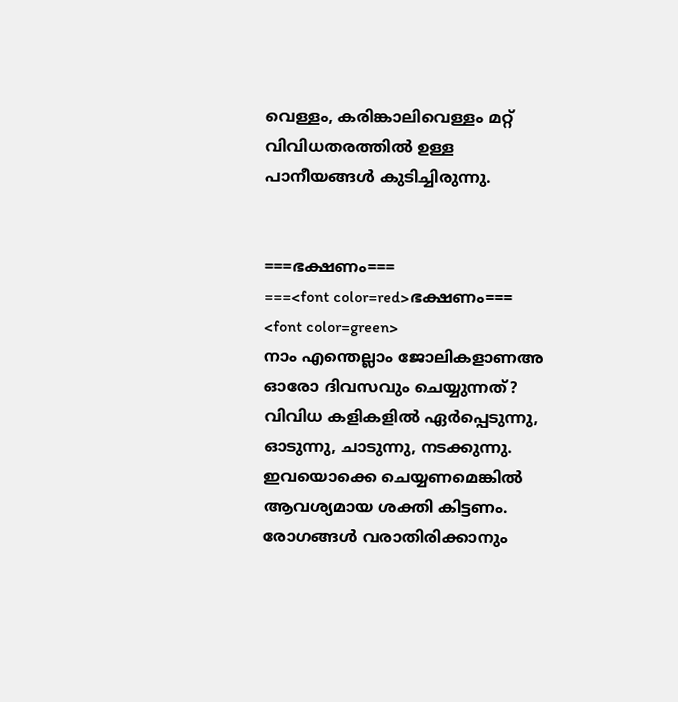വെള്ളം, കരിങ്കാലിവെള്ളം മറ്റ് വിവിധതരത്തിൽ ഉള്ള പാനീയങ്ങൾ കുടിച്ചിരുന്നു.


===ഭക്ഷണം===
===<font color=red>ഭക്ഷണം===
<font color=green>
നാം എന്തെല്ലാം ജോലികളാണഅ ഓരോ ദിവസവും ചെയ്യുന്നത്? വിവിധ കളികളിൽ ഏർപ്പെടുന്നു, ഓടുന്നു, ചാടുന്നു, നടക്കുന്നു. ഇവയൊക്കെ ചെയ്യണമെങ്കിൽ ആവശ്യമായ ശക്തി കിട്ടണം. രോഗങ്ങൾ വരാതിരിക്കാനും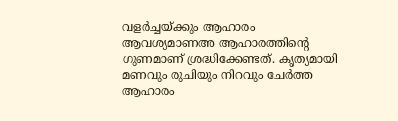വളർച്ചയ്ക്കും ആഹാരം ആവശ്യമാണഅ ആഹാരത്തിന്റെ ഗുണമാണ് ശ്രദ്ധിക്കേണ്ടത്. കൃത്യമായി മണവും രുചിയും നിറവും ചേർത്ത ആഹാരം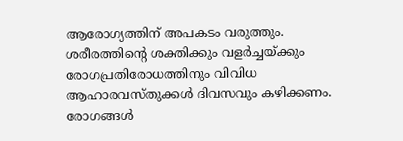ആരോഗ്യത്തിന് അപകടം വരുത്തും. ശരീരത്തിന്റെ ശക്തിക്കും വളർച്ചയ്ക്കും രോഗപ്രതിരോധത്തിനും വിവിധ ആഹാരവസ്തുക്കൾ ദിവസവും കഴിക്കണം. രോഗങ്ങൾ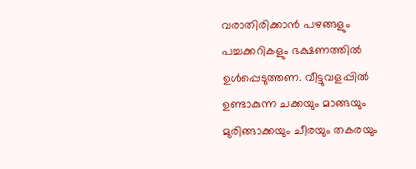വരാതിരിക്കാൻ പഴങ്ങളും പച്ചക്കറികളും ഭക്ഷണത്തിൽ ഉൾപ്പെടുത്തണ. വീട്ടുവളപ്പിൽ ഉണ്ടാകുന്ന ചക്കയും മാങ്ങയും മുരിങ്ങാക്കയും ചീരയും തകരയും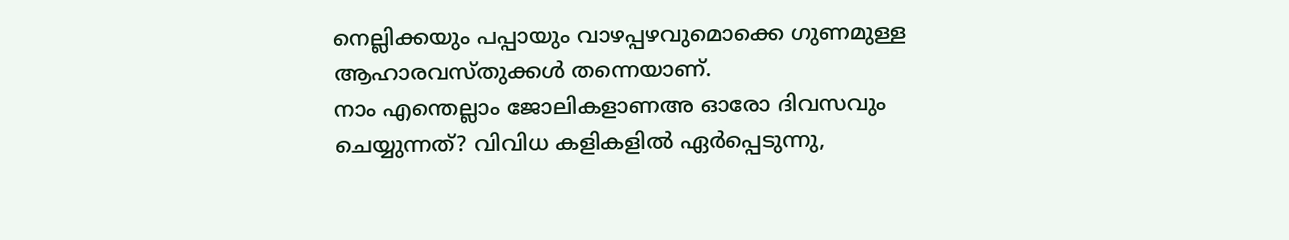നെല്ലിക്കയും പപ്പായും വാഴപ്പഴവുമൊക്കെ ഗുണമുള്ള ആഹാരവസ്തുക്കൾ തന്നെയാണ്.
നാം എന്തെല്ലാം ജോലികളാണഅ ഓരോ ദിവസവും ചെയ്യുന്നത്? വിവിധ കളികളിൽ ഏർപ്പെടുന്നു,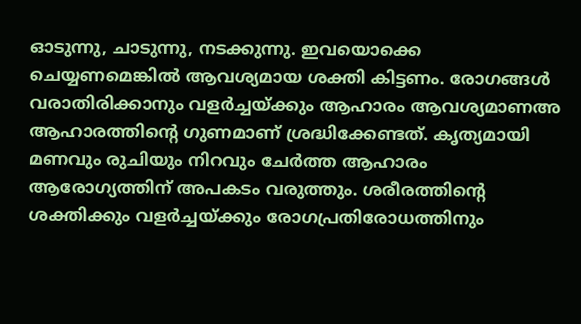ഓടുന്നു, ചാടുന്നു, നടക്കുന്നു. ഇവയൊക്കെ ചെയ്യണമെങ്കിൽ ആവശ്യമായ ശക്തി കിട്ടണം. രോഗങ്ങൾ വരാതിരിക്കാനും വളർച്ചയ്ക്കും ആഹാരം ആവശ്യമാണഅ ആഹാരത്തിന്റെ ഗുണമാണ് ശ്രദ്ധിക്കേണ്ടത്. കൃത്യമായി മണവും രുചിയും നിറവും ചേർത്ത ആഹാരം ആരോഗ്യത്തിന് അപകടം വരുത്തും. ശരീരത്തിന്റെ ശക്തിക്കും വളർച്ചയ്ക്കും രോഗപ്രതിരോധത്തിനും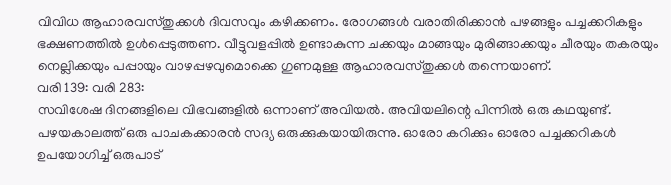വിവിധ ആഹാരവസ്തുക്കൾ ദിവസവും കഴിക്കണം. രോഗങ്ങൾ വരാതിരിക്കാൻ പഴങ്ങളും പച്ചക്കറികളും ഭക്ഷണത്തിൽ ഉൾപ്പെടുത്തണ. വീട്ടുവളപ്പിൽ ഉണ്ടാകുന്ന ചക്കയും മാങ്ങയും മുരിങ്ങാക്കയും ചീരയും തകരയും നെല്ലിക്കയും പപ്പായും വാഴപ്പഴവുമൊക്കെ ഗുണമുള്ള ആഹാരവസ്തുക്കൾ തന്നെയാണ്.
വരി 139: വരി 283:
സവിശേഷ ദിനങ്ങളിലെ വിഭവങ്ങളിൽ ഒന്നാണ് അവിയൽ. അവിയലിന്റെ പിന്നിൽ ഒരു കഥയുണ്ട്. പഴയകാലത്ത് ഒരു പാചകക്കാരൻ സദ്യ ഒരുക്കുകയായിരുന്നു. ഓരോ കറിക്കും ഓരോ പച്ചക്കറികൾ ഉപയോഗിച്ച് ഒരുപാട്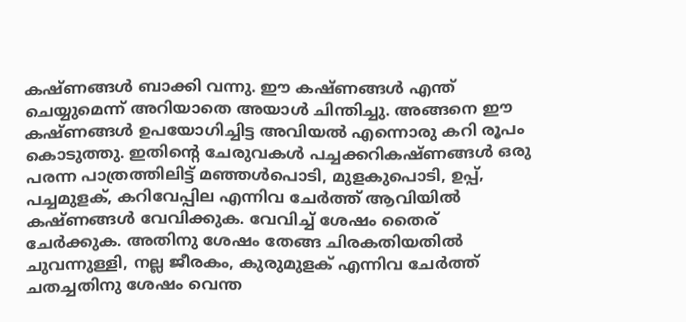കഷ്ണങ്ങൾ ബാക്കി വന്നു. ഈ കഷ്ണങ്ങൾ എന്ത് ചെയ്യുമെന്ന് അറിയാതെ അയാൾ ചിന്തിച്ചു. അങ്ങനെ ഈ കഷ്ണങ്ങൾ ഉപയോഗിച്ചിട്ട അവിയൽ എന്നൊരു കറി രൂപം കൊടുത്തു. ഇതിന്റെ ചേരുവകൾ പച്ചക്കറികഷ്ണങ്ങൾ ഒരു പരന്ന പാത്രത്തിലിട്ട് മഞ്ഞൾ‌പൊടി, മുളകുപൊടി, ഉപ്പ്, പച്ചമുളക്, കറിവേപ്പില എന്നിവ ചേർത്ത് ആവിയിൽ കഷ്ണങ്ങൾ വേവിക്കുക. വേവിച്ച് ശേഷം തൈര് ചേർക്കുക. അതിനു ശേഷം തേങ്ങ ചിരകതിയതിൽ ചുവന്നുള്ളി, നല്ല ജീരകം, കുരുമുളക് എന്നിവ ചേർത്ത് ചതച്ചതിനു ശേഷം വെന്ത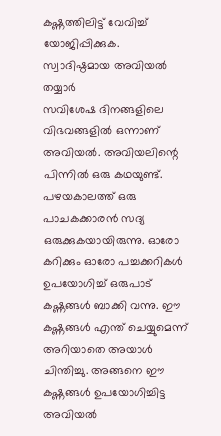കഷ്ണത്തിലിട്ട് വേവിച്ച് യോജിപ്പിക്കുക. സ്വാദിഷ്ഠമായ അവിയൽ തയ്യാർ
സവിശേഷ ദിനങ്ങളിലെ വിഭവങ്ങളിൽ ഒന്നാണ് അവിയൽ. അവിയലിന്റെ പിന്നിൽ ഒരു കഥയുണ്ട്. പഴയകാലത്ത് ഒരു പാചകക്കാരൻ സദ്യ ഒരുക്കുകയായിരുന്നു. ഓരോ കറിക്കും ഓരോ പച്ചക്കറികൾ ഉപയോഗിച്ച് ഒരുപാട് കഷ്ണങ്ങൾ ബാക്കി വന്നു. ഈ കഷ്ണങ്ങൾ എന്ത് ചെയ്യുമെന്ന് അറിയാതെ അയാൾ ചിന്തിച്ചു. അങ്ങനെ ഈ കഷ്ണങ്ങൾ ഉപയോഗിച്ചിട്ട അവിയൽ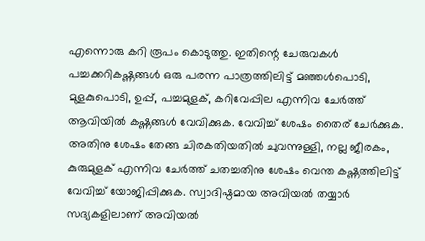എന്നൊരു കറി രൂപം കൊടുത്തു. ഇതിന്റെ ചേരുവകൾ പച്ചക്കറികഷ്ണങ്ങൾ ഒരു പരന്ന പാത്രത്തിലിട്ട് മഞ്ഞൾ‌പൊടി, മുളകുപൊടി, ഉപ്പ്, പച്ചമുളക്, കറിവേപ്പില എന്നിവ ചേർത്ത് ആവിയിൽ കഷ്ണങ്ങൾ വേവിക്കുക. വേവിച്ച് ശേഷം തൈര് ചേർക്കുക. അതിനു ശേഷം തേങ്ങ ചിരകതിയതിൽ ചുവന്നുള്ളി, നല്ല ജീരകം, കുരുമുളക് എന്നിവ ചേർത്ത് ചതച്ചതിനു ശേഷം വെന്ത കഷ്ണത്തിലിട്ട് വേവിച്ച് യോജിപ്പിക്കുക. സ്വാദിഷ്ഠമായ അവിയൽ തയ്യാർ
സദ്യകളിലാണ് അവിയൽ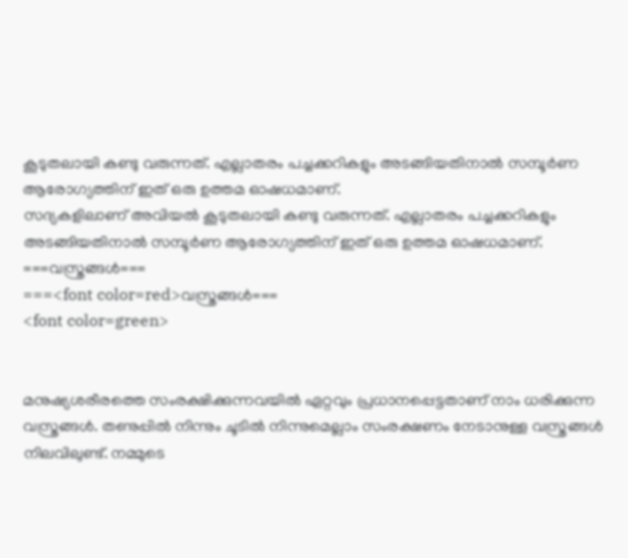കൂടുതലായി കണ്ടു വരുന്നത്. എല്ലാതരം പച്ചക്കറികളും അടങ്ങിയതിനാൽ സമ്പൂർണ ആരോഗ്യത്തിന് ഇത് ഒരു ഉത്തമ ഓഷധമാണ്.
സദ്യകളിലാണ് അവിയൽ കൂടുതലായി കണ്ടു വരുന്നത്. എല്ലാതരം പച്ചക്കറികളും അടങ്ങിയതിനാൽ സമ്പൂർണ ആരോഗ്യത്തിന് ഇത് ഒരു ഉത്തമ ഓഷധമാണ്.
===വസ്ത്രങ്ങൾ===
===<font color=red>വസ്ത്രങ്ങൾ===
<font color=green>


മനുഷ്യശരീരത്തെ സംരക്ഷിക്കുന്നവയിൽ ഏറ്റവും പ്രധാനപ്പെട്ടതാണ് നാം ധരിക്കുന്ന വസ്ത്രങ്ങൾ. തണുപ്പിൽ നിന്നും ചൂടിൽ നിന്നുമെല്ലാം സംരക്ഷണം നേടാനുള്ള വസ്ത്രങ്ങൾ നിലവിലുണ്ട്. നമ്മുടെ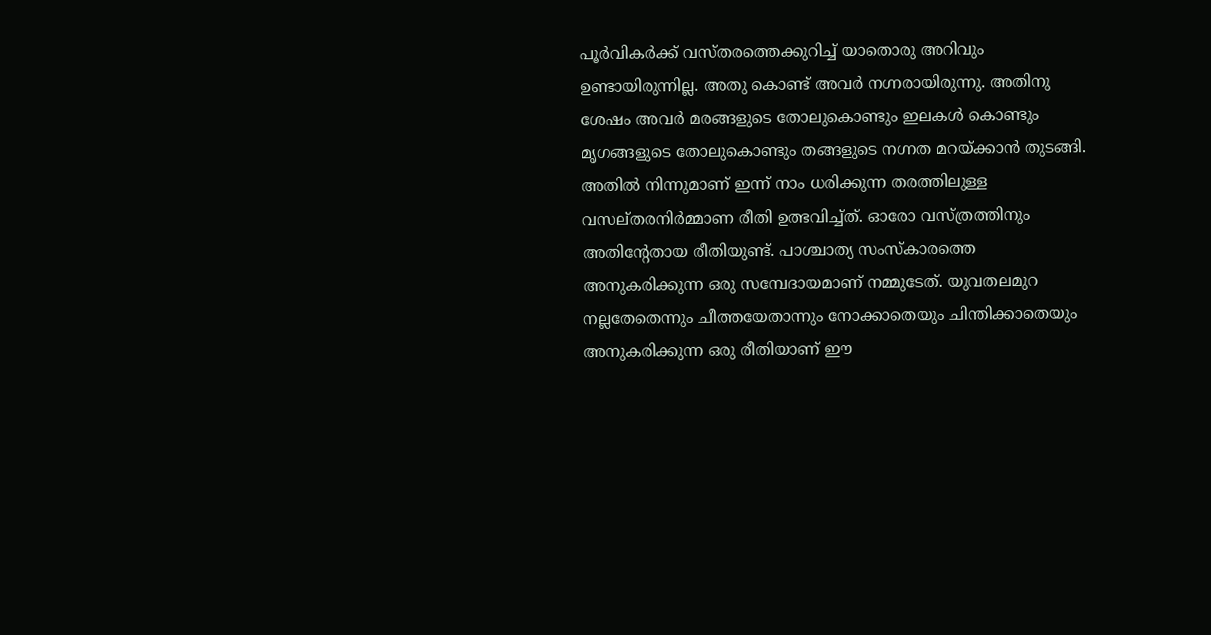പൂർവികർക്ക് വസ്തരത്തെക്കുറിച്ച് യാതൊരു അറിവും ഉണ്ടായിരുന്നില്ല. അതു കൊണ്ട് അവർ‍ നഗ്നരായിരുന്നു. അതിനു ശേഷം അവർ മരങ്ങളുടെ തോലുകൊണ്ടും ഇലകൾ കൊണ്ടും മൃഗങ്ങളുടെ തോലുകൊണ്ടും തങ്ങളുടെ നഗ്നത മറയ്ക്കാൻ തുടങ്ങി. അതിൽ നിന്നുമാണ് ഇന്ന് നാം ധരിക്കുന്ന തരത്തിലുള്ള വസല്തരനിർമ്മാണ രീതി ഉത്ഭവിച്ച്ത്. ഓരോ വസ്ത്രത്തിനും അതിന്റേതായ രീതിയുണ്ട്. പാശ്ചാത്യ സംസ്കാരത്തെ അനുകരിക്കുന്ന ഒരു സമ്പേദായമാണ് നമ്മുടേത്. യുവതലമുറ നല്ലതേതെന്നും ചീത്തയേതാന്നും നോക്കാതെയും ചിന്തിക്കാതെയും അനുകരിക്കുന്ന ഒരു രീതിയാണ് ഈ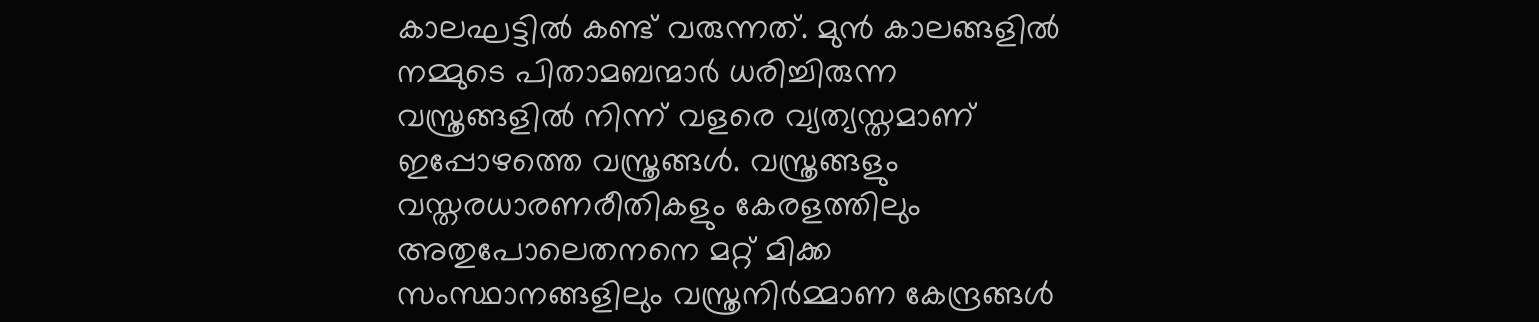കാലഘട്ടിൽ കണ്ട് വരുന്നത്. മുൻ കാലങ്ങളിൽ നമ്മുടെ പിതാമബന്മാർ ധരിച്ചിരുന്ന വസ്ത്രങ്ങളിൽ നിന്ന് വളരെ വ്യത്യസ്തമാണ് ഇപ്പോഴത്തെ വസ്ത്രങ്ങൾ. വസ്ത്രങ്ങളും വസ്തരധാരണരീതികളും കേരളത്തിലും അതുപോലെതനനെ മറ്റ് മിക്ക സംസ്ഥാനങ്ങളിലും വസ്ത്രനിർമ്മാണ കേന്ദ്രങ്ങൾ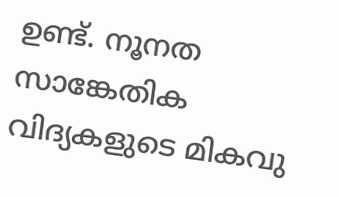ഉണ്ട്. നൂനത സാങ്കേതിക വിദ്യകളുടെ മികവു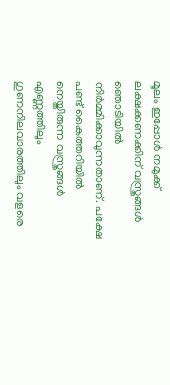മൂലം ഇപ്പോൾ നമുക്ക് ലക്ഷക്കണക്കിന് വസ്ത്രങ്ങൾ ഞൊടിയിൽ നിർമ്മിക്കാവുന്നതാണ്. പക്ഷേ പണ്ട് കൈത്തറിയിൽ നെയ്തിരുന്ന വസ്ത്രങ്ങൾ എണ്ണത്തിലും ഗുണനിലവാരത്തിലും വളരെ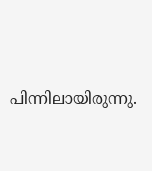പിന്നിലായിരുന്നു.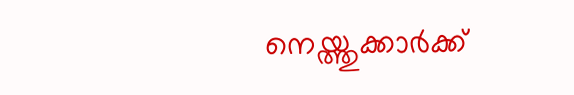നെയ്ത്തുക്കാർക്ക്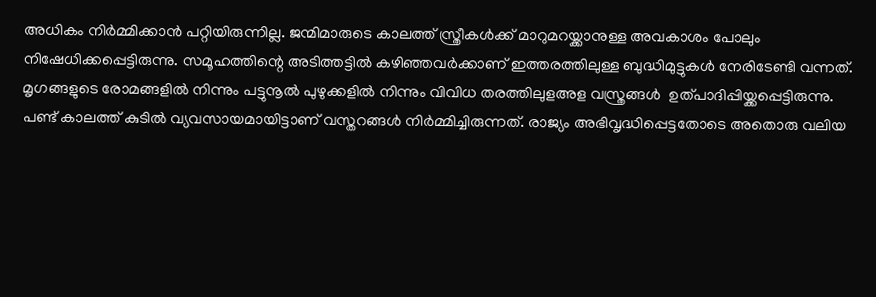അധികം നിർമ്മിക്കാൻ പറ്റിയിരുന്നില്ല. ജന്മിമാരുടെ കാലത്ത് സ്ത്രീകൾക്ക് മാറുമറയ്ക്കാനുള്ള അവകാശം പോലും നിഷേധിക്കപ്പെട്ടിരുന്നു. സമൂഹത്തിന്റെ അടിത്തട്ടിൽ കഴിഞ്ഞവർക്കാണ് ഇത്തരത്തിലുള്ള ബുദ്ധിമുട്ടുകൾ നേരിടേണ്ടി വന്നത്. മൃഗങ്ങളുടെ രോമങ്ങളിൽ നിന്നും പട്ടുനൂൽ പുഴുക്കളിൽ നിന്നും വിവിധ തരത്തിലുളഅള വസ്ത്രങ്ങൾ  ഉത്പാദിപ്പിയ്ക്കപ്പെട്ടിരുന്നു. പണ്ട് കാലത്ത് കുടിൽ വ്യവസായമായിട്ടാണ് വസ്തറങ്ങൾ നിർമ്മിച്ചിരുന്നത്. രാജ്യം അഭിവൃദ്ധിപ്പെട്ടതോടെ അതൊരു വലിയ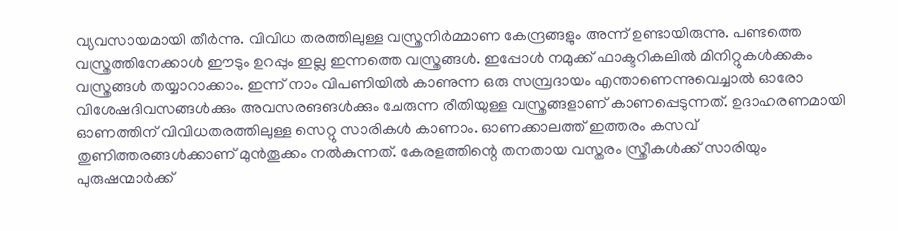വ്യവസായമായി തീർന്നു. വിവിധ തരത്തിലുള്ള വസ്ത്രനിർമ്മാണ കേന്ദ്രങ്ങളും അന്ന് ഉണ്ടായിരുന്നു. പണ്ടത്തെ വസ്ത്രത്തിനേക്കാൾ ഈടും ഉറപ്പും ഇല്ല ഇന്നത്തെ വസ്ത്രങ്ങൾ. ഇപ്പോൾ നമുക്ക് ഫാക്ടറികലിൽ മിനിറ്റുകൾക്കകം വസ്ത്രങ്ങൾ തയ്യാറാക്കാം. ഇന്ന് നാം വിപണിയിൽ കാണുന്ന ഒരു സമ്പ്രദായം എന്താണെന്നുവെച്ചാൽ ഓരോ വിശേഷദിവസങ്ങൾക്കും അവസരങങൾക്കും ചേരുന്ന രീതിയുള്ള വസ്ത്രങ്ങളാണ് കാണപ്പെടുന്നത്. ഉദാഹരണമായി ഓണത്തിന് വിവിധതരത്തിലുള്ള സെറ്റു സാരികൾ കാണാം. ഓണക്കാലത്ത് ഇത്തരം കസവ് തുണിത്തരങ്ങൾക്കാണ് മുൻതൂക്കം നൽകുന്നത്. കേരളത്തിന്റെ തനതായ വസ്തരം സ്ത്രീകൾക്ക് സാരിയും പുരുഷന്മാർക്ക്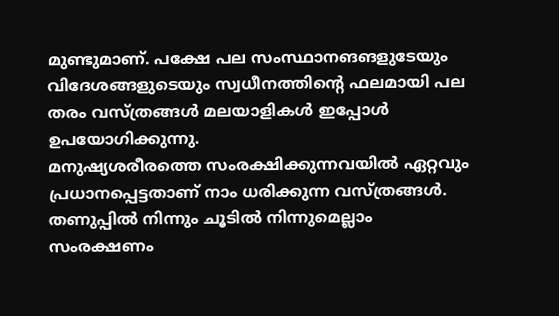മുണ്ടുമാണ്. പക്ഷേ പല സംസ്ഥാനങങളുടേയും വിദേശങ്ങളുടെയും സ്വധീനത്തിന്റെ ഫലമായി പല തരം വസ്ത്രങ്ങൾ മലയാളികൾ ഇപ്പോൾ ഉപയോഗിക്കുന്നു.
മനുഷ്യശരീരത്തെ സംരക്ഷിക്കുന്നവയിൽ ഏറ്റവും പ്രധാനപ്പെട്ടതാണ് നാം ധരിക്കുന്ന വസ്ത്രങ്ങൾ. തണുപ്പിൽ നിന്നും ചൂടിൽ നിന്നുമെല്ലാം സംരക്ഷണം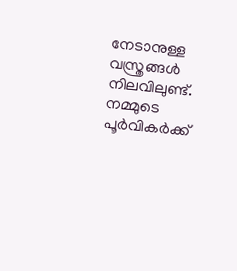നേടാനുള്ള വസ്ത്രങ്ങൾ നിലവിലുണ്ട്. നമ്മുടെ പൂർവികർക്ക്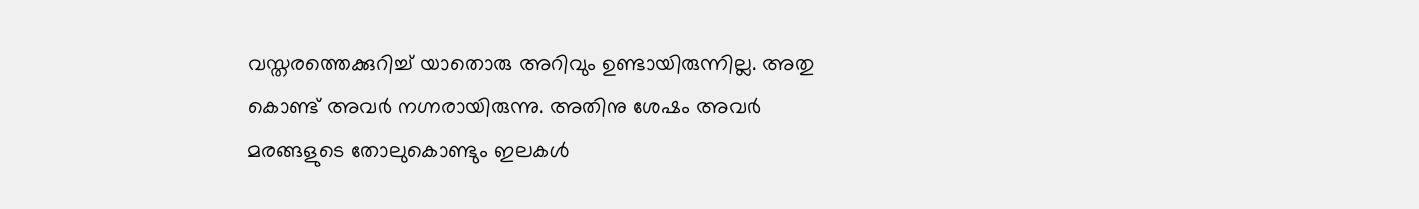വസ്തരത്തെക്കുറിച്ച് യാതൊരു അറിവും ഉണ്ടായിരുന്നില്ല. അതു കൊണ്ട് അവർ‍ നഗ്നരായിരുന്നു. അതിനു ശേഷം അവർ മരങ്ങളുടെ തോലുകൊണ്ടും ഇലകൾ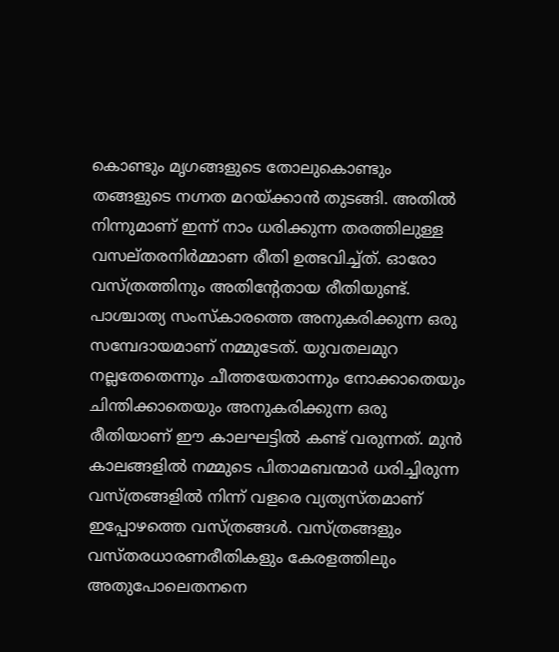കൊണ്ടും മൃഗങ്ങളുടെ തോലുകൊണ്ടും തങ്ങളുടെ നഗ്നത മറയ്ക്കാൻ തുടങ്ങി. അതിൽ നിന്നുമാണ് ഇന്ന് നാം ധരിക്കുന്ന തരത്തിലുള്ള വസല്തരനിർമ്മാണ രീതി ഉത്ഭവിച്ച്ത്. ഓരോ വസ്ത്രത്തിനും അതിന്റേതായ രീതിയുണ്ട്. പാശ്ചാത്യ സംസ്കാരത്തെ അനുകരിക്കുന്ന ഒരു സമ്പേദായമാണ് നമ്മുടേത്. യുവതലമുറ നല്ലതേതെന്നും ചീത്തയേതാന്നും നോക്കാതെയും ചിന്തിക്കാതെയും അനുകരിക്കുന്ന ഒരു രീതിയാണ് ഈ കാലഘട്ടിൽ കണ്ട് വരുന്നത്. മുൻ കാലങ്ങളിൽ നമ്മുടെ പിതാമബന്മാർ ധരിച്ചിരുന്ന വസ്ത്രങ്ങളിൽ നിന്ന് വളരെ വ്യത്യസ്തമാണ് ഇപ്പോഴത്തെ വസ്ത്രങ്ങൾ. വസ്ത്രങ്ങളും വസ്തരധാരണരീതികളും കേരളത്തിലും അതുപോലെതനനെ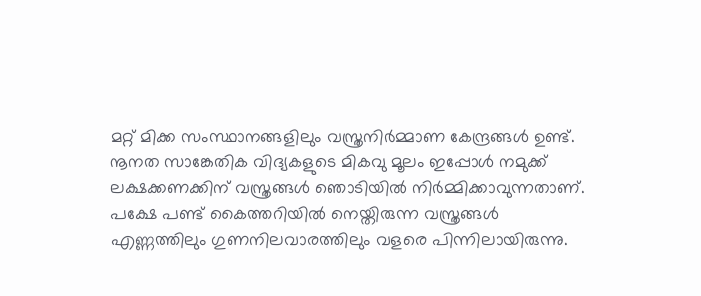മറ്റ് മിക്ക സംസ്ഥാനങ്ങളിലും വസ്ത്രനിർമ്മാണ കേന്ദ്രങ്ങൾ ഉണ്ട്. നൂനത സാങ്കേതിക വിദ്യകളുടെ മികവു മൂലം ഇപ്പോൾ നമുക്ക് ലക്ഷക്കണക്കിന് വസ്ത്രങ്ങൾ ഞൊടിയിൽ നിർമ്മിക്കാവുന്നതാണ്. പക്ഷേ പണ്ട് കൈത്തറിയിൽ നെയ്തിരുന്ന വസ്ത്രങ്ങൾ എണ്ണത്തിലും ഗുണനിലവാരത്തിലും വളരെ പിന്നിലായിരുന്നു.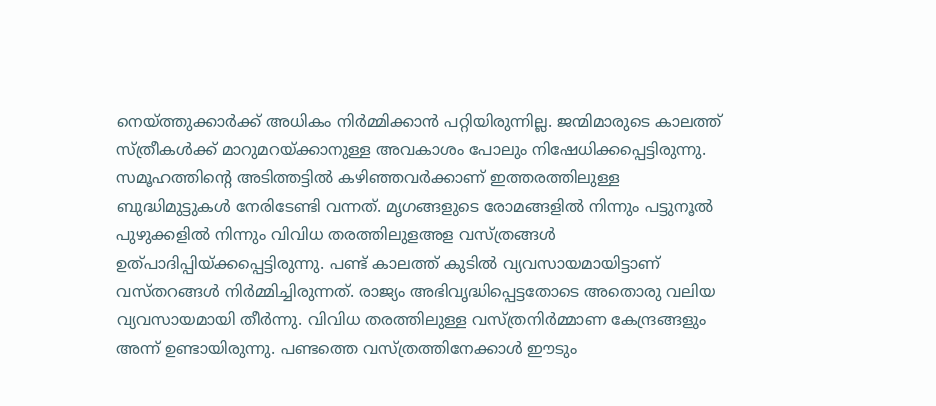നെയ്ത്തുക്കാർക്ക് അധികം നിർമ്മിക്കാൻ പറ്റിയിരുന്നില്ല. ജന്മിമാരുടെ കാലത്ത് സ്ത്രീകൾക്ക് മാറുമറയ്ക്കാനുള്ള അവകാശം പോലും നിഷേധിക്കപ്പെട്ടിരുന്നു. സമൂഹത്തിന്റെ അടിത്തട്ടിൽ കഴിഞ്ഞവർക്കാണ് ഇത്തരത്തിലുള്ള ബുദ്ധിമുട്ടുകൾ നേരിടേണ്ടി വന്നത്. മൃഗങ്ങളുടെ രോമങ്ങളിൽ നിന്നും പട്ടുനൂൽ പുഴുക്കളിൽ നിന്നും വിവിധ തരത്തിലുളഅള വസ്ത്രങ്ങൾ  ഉത്പാദിപ്പിയ്ക്കപ്പെട്ടിരുന്നു. പണ്ട് കാലത്ത് കുടിൽ വ്യവസായമായിട്ടാണ് വസ്തറങ്ങൾ നിർമ്മിച്ചിരുന്നത്. രാജ്യം അഭിവൃദ്ധിപ്പെട്ടതോടെ അതൊരു വലിയ വ്യവസായമായി തീർന്നു. വിവിധ തരത്തിലുള്ള വസ്ത്രനിർമ്മാണ കേന്ദ്രങ്ങളും അന്ന് ഉണ്ടായിരുന്നു. പണ്ടത്തെ വസ്ത്രത്തിനേക്കാൾ ഈടും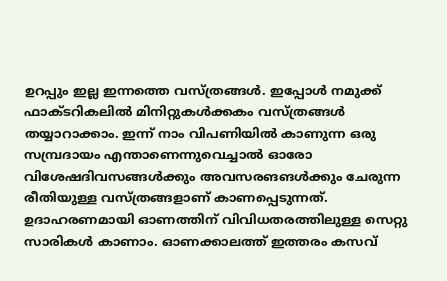ഉറപ്പും ഇല്ല ഇന്നത്തെ വസ്ത്രങ്ങൾ. ഇപ്പോൾ നമുക്ക് ഫാക്ടറികലിൽ മിനിറ്റുകൾക്കകം വസ്ത്രങ്ങൾ തയ്യാറാക്കാം. ഇന്ന് നാം വിപണിയിൽ കാണുന്ന ഒരു സമ്പ്രദായം എന്താണെന്നുവെച്ചാൽ ഓരോ വിശേഷദിവസങ്ങൾക്കും അവസരങങൾക്കും ചേരുന്ന രീതിയുള്ള വസ്ത്രങ്ങളാണ് കാണപ്പെടുന്നത്. ഉദാഹരണമായി ഓണത്തിന് വിവിധതരത്തിലുള്ള സെറ്റു സാരികൾ കാണാം. ഓണക്കാലത്ത് ഇത്തരം കസവ്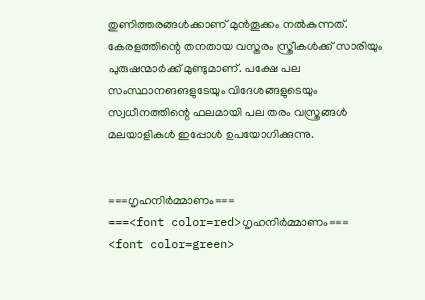തുണിത്തരങ്ങൾക്കാണ് മുൻതൂക്കം നൽകുന്നത്. കേരളത്തിന്റെ തനതായ വസ്തരം സ്ത്രീകൾക്ക് സാരിയും പുരുഷന്മാർക്ക് മുണ്ടുമാണ്. പക്ഷേ പല സംസ്ഥാനങങളുടേയും വിദേശങ്ങളുടെയും സ്വധീനത്തിന്റെ ഫലമായി പല തരം വസ്ത്രങ്ങൾ മലയാളികൾ ഇപ്പോൾ ഉപയോഗിക്കുന്നു.


===ഗൃഹനിർമ്മാണം===
===<font color=red>ഗൃഹനിർമ്മാണം===
<font color=green>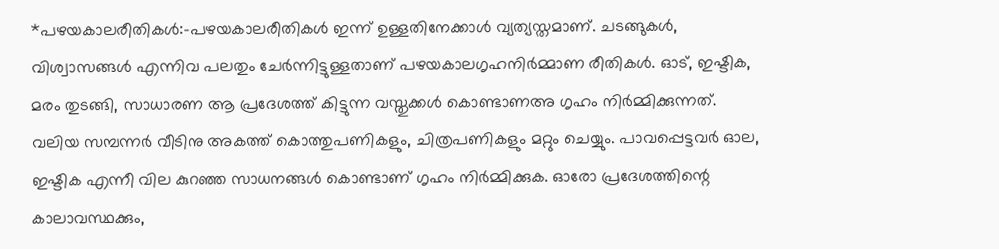*പഴയകാലരീതികൾ:-പഴയകാലരീതികൾ ഇന്ന് ഉള്ളതിനേക്കാൾ വ്യത്യസ്തമാണ്. ചടങ്ങുകൾ, വിശ്വാസങ്ങൾ എന്നിവ പലതും ചേർന്നിട്ടുള്ളതാണ് പഴയകാലഗൃഹനിർമ്മാണ രീതികൾ. ഓട്, ഇഷ്ടിക, മരം തുടങ്ങി, സാധാരണ ആ പ്രദേശത്ത് കിട്ടുന്ന വസ്തുക്കൾ കൊണ്ടാണഅ ഗൃഹം നിർമ്മിക്കുന്നത്. വലിയ സമ്പന്നർ വീടിനു അകത്ത് കൊത്തുപണികളും, ചിത്രപണികളും മറ്റും ചെയ്യും. പാവപ്പെട്ടവർ‌ ഓല, ഇഷ്ടിക എന്നീ വില കുറഞ്ഞ സാധനങ്ങൾ കൊണ്ടാണ് ഗൃഹം നിർമ്മിക്കുക. ഓരോ പ്രദേശത്തിന്റെ കാലാവസ്ഥക്കും,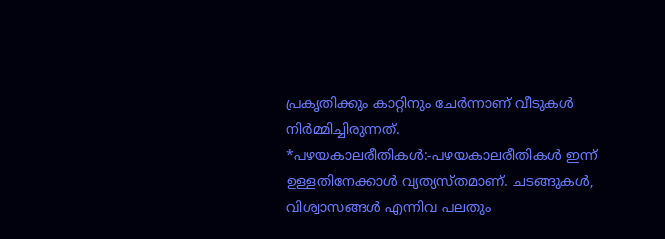പ്രകൃതിക്കും കാറ്റിനും ചേർന്നാണ് വീടുകൾ നിർമ്മിച്ചിരുന്നത്.
*പഴയകാലരീതികൾ:-പഴയകാലരീതികൾ ഇന്ന് ഉള്ളതിനേക്കാൾ വ്യത്യസ്തമാണ്. ചടങ്ങുകൾ, വിശ്വാസങ്ങൾ എന്നിവ പലതും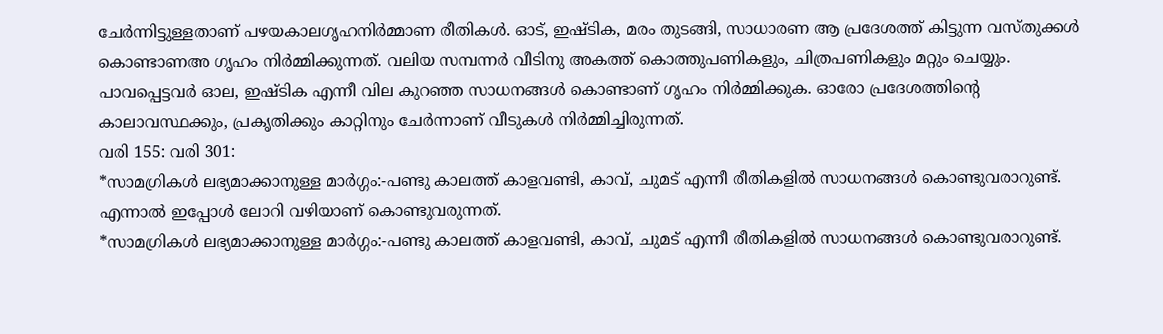ചേർന്നിട്ടുള്ളതാണ് പഴയകാലഗൃഹനിർമ്മാണ രീതികൾ. ഓട്, ഇഷ്ടിക, മരം തുടങ്ങി, സാധാരണ ആ പ്രദേശത്ത് കിട്ടുന്ന വസ്തുക്കൾ കൊണ്ടാണഅ ഗൃഹം നിർമ്മിക്കുന്നത്. വലിയ സമ്പന്നർ വീടിനു അകത്ത് കൊത്തുപണികളും, ചിത്രപണികളും മറ്റും ചെയ്യും. പാവപ്പെട്ടവർ‌ ഓല, ഇഷ്ടിക എന്നീ വില കുറഞ്ഞ സാധനങ്ങൾ കൊണ്ടാണ് ഗൃഹം നിർമ്മിക്കുക. ഓരോ പ്രദേശത്തിന്റെ കാലാവസ്ഥക്കും, പ്രകൃതിക്കും കാറ്റിനും ചേർന്നാണ് വീടുകൾ നിർമ്മിച്ചിരുന്നത്.
വരി 155: വരി 301:
*സാമഗ്രികൾ ലഭ്യമാക്കാനുള്ള മാർഗ്ഗം:-പണ്ടു കാലത്ത് കാളവണ്ടി, കാവ്, ചുമട് എന്നീ രീതികളിൽ സാധനങ്ങൾ കൊണ്ടുവരാറുണ്ട്. എന്നാൽ ഇപ്പോൾ ലോറി വഴിയാണ് കൊണ്ടുവരുന്നത്.
*സാമഗ്രികൾ ലഭ്യമാക്കാനുള്ള മാർഗ്ഗം:-പണ്ടു കാലത്ത് കാളവണ്ടി, കാവ്, ചുമട് എന്നീ രീതികളിൽ സാധനങ്ങൾ കൊണ്ടുവരാറുണ്ട്.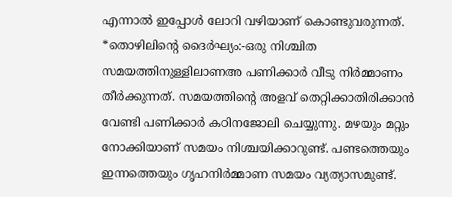എന്നാൽ ഇപ്പോൾ ലോറി വഴിയാണ് കൊണ്ടുവരുന്നത്.
*തൊഴിലിന്റെ ദൈർഘ്യം:-ഒരു നിശ്ചിത സമയത്തിനുള്ളിലാണഅ പണിക്കാർ വീടു നിർമ്മാണം തീർക്കുന്നത്. സമയത്തിന്റെ അളവ് തെറ്റിക്കാതിരിക്കാൻ വേണ്ടി പണിക്കാർ കഠിനജോലി ചെയ്യുന്നു. മഴയും മറ്റും നോക്കിയാണ് സമയം നിശ്ചയിക്കാറുണ്ട്. പണ്ടത്തെയും ഇന്നത്തെയും ഗൃഹനിർമ്മാണ സമയം വ്യത്യാസമുണ്ട്.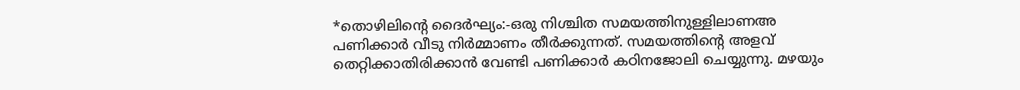*തൊഴിലിന്റെ ദൈർഘ്യം:-ഒരു നിശ്ചിത സമയത്തിനുള്ളിലാണഅ പണിക്കാർ വീടു നിർമ്മാണം തീർക്കുന്നത്. സമയത്തിന്റെ അളവ് തെറ്റിക്കാതിരിക്കാൻ വേണ്ടി പണിക്കാർ കഠിനജോലി ചെയ്യുന്നു. മഴയും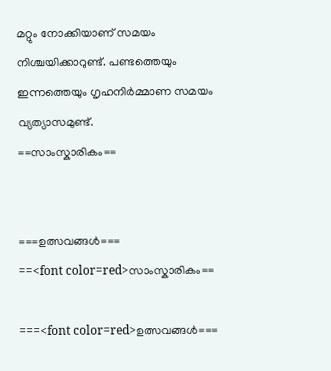മറ്റും നോക്കിയാണ് സമയം നിശ്ചയിക്കാറുണ്ട്. പണ്ടത്തെയും ഇന്നത്തെയും ഗൃഹനിർമ്മാണ സമയം വ്യത്യാസമുണ്ട്.
==സാംസ്കാരികം==


===ഉത്സവങ്ങൾ===
==<font color=red>സാംസ്കാരികം==

===<font color=red>ഉത്സവങ്ങൾ===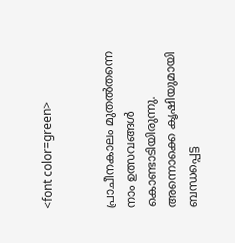<font color=green>


പ്രാചീനകാലം മുതൽതന്നെ നാം ഉത്സവങ്ങൾ കൊണ്ടാടിയിരുന്നു. അന്നൊക്കെ കൃ‍ഷിയുമായി ബന്ധപ്പെട്ട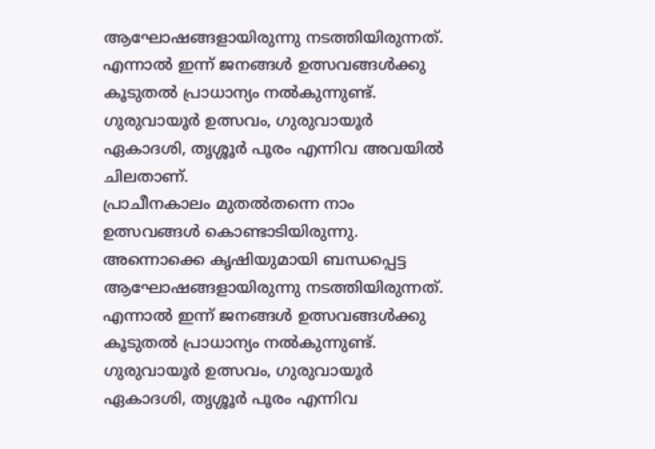ആഘോഷങ്ങളായിരുന്നു നടത്തിയിരുന്നത്. എന്നാൽ ഇന്ന് ജനങ്ങൾ ഉത്സവങ്ങൾക്കു കൂടുതൽ പ്രാധാന്യം നൽകുന്നുണ്ട്. ഗുരുവായൂർ ഉത്സവം, ഗുരുവായൂർ ഏകാദശി, തൃശ്ശൂർ പൂരം എന്നിവ അവയിൽ ചിലതാണ്.
പ്രാചീനകാലം മുതൽതന്നെ നാം ഉത്സവങ്ങൾ കൊണ്ടാടിയിരുന്നു. അന്നൊക്കെ കൃ‍ഷിയുമായി ബന്ധപ്പെട്ട ആഘോഷങ്ങളായിരുന്നു നടത്തിയിരുന്നത്. എന്നാൽ ഇന്ന് ജനങ്ങൾ ഉത്സവങ്ങൾക്കു കൂടുതൽ പ്രാധാന്യം നൽകുന്നുണ്ട്. ഗുരുവായൂർ ഉത്സവം, ഗുരുവായൂർ ഏകാദശി, തൃശ്ശൂർ പൂരം എന്നിവ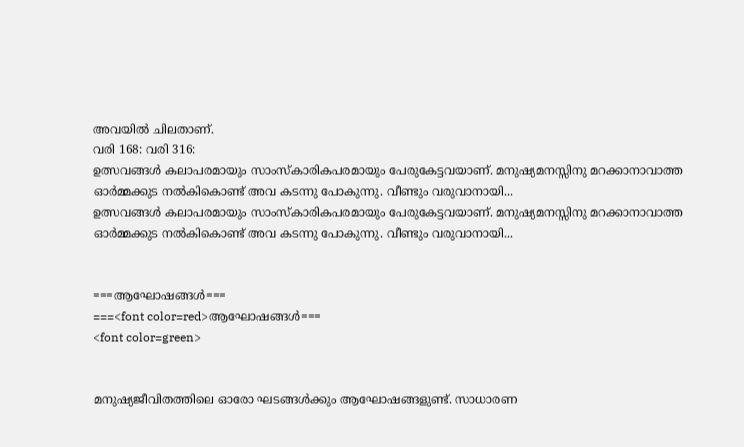അവയിൽ ചിലതാണ്.
വരി 168: വരി 316:
ഉത്സവങ്ങൾ കലാപരമായും സാംസ്കാരികപരമായും പേരുകേട്ടവയാണ്. മനുഷ്യമനസ്സിനു മറക്കാനാവാത്ത ഓർമ്മക്കുട നൽകികൊണ്ട് അവ കടന്നു പോകുന്നു. വീണ്ടും വരുവാനായി...
ഉത്സവങ്ങൾ കലാപരമായും സാംസ്കാരികപരമായും പേരുകേട്ടവയാണ്. മനുഷ്യമനസ്സിനു മറക്കാനാവാത്ത ഓർമ്മക്കുട നൽകികൊണ്ട് അവ കടന്നു പോകുന്നു. വീണ്ടും വരുവാനായി...


===ആഘോഷങ്ങൾ===
===<font color=red>ആഘോഷങ്ങൾ===
<font color=green>


മനുഷ്യജീവിതത്തിലെ ഓരോ ഘടങ്ങൾക്കും ആഘോഷങ്ങളുണ്ട്. സാധാരണ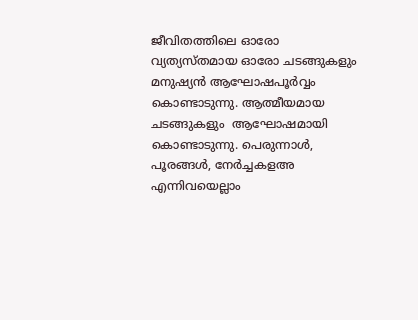ജീവിതത്തിലെ ഓരോ വ്യത്യസ്തമായ ഓരോ ചടങ്ങുകളും മനുഷ്യൻ ആഘോഷപൂർവ്വം കൊണ്ടാടുന്നു. ആത്മീയമായ ചടങ്ങുകളും  ആഘോഷമായി കൊണ്ടാടുന്നു. പെരുന്നാൾ, പൂരങ്ങൾ, നേർച്ചകളഅ‍ എന്നിവയെല്ലാം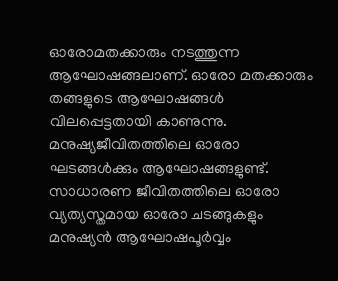ഓരോമതക്കാരും നടത്തുന്ന ആഘോഷങ്ങലാണ്. ഓരോ മതക്കാരും തങ്ങളുടെ ആഘോഷങ്ങൾ വിലപ്പെട്ടതായി കാണുന്നു.
മനുഷ്യജീവിതത്തിലെ ഓരോ ഘടങ്ങൾക്കും ആഘോഷങ്ങളുണ്ട്. സാധാരണ ജീവിതത്തിലെ ഓരോ വ്യത്യസ്തമായ ഓരോ ചടങ്ങുകളും മനുഷ്യൻ ആഘോഷപൂർവ്വം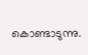കൊണ്ടാടുന്നു.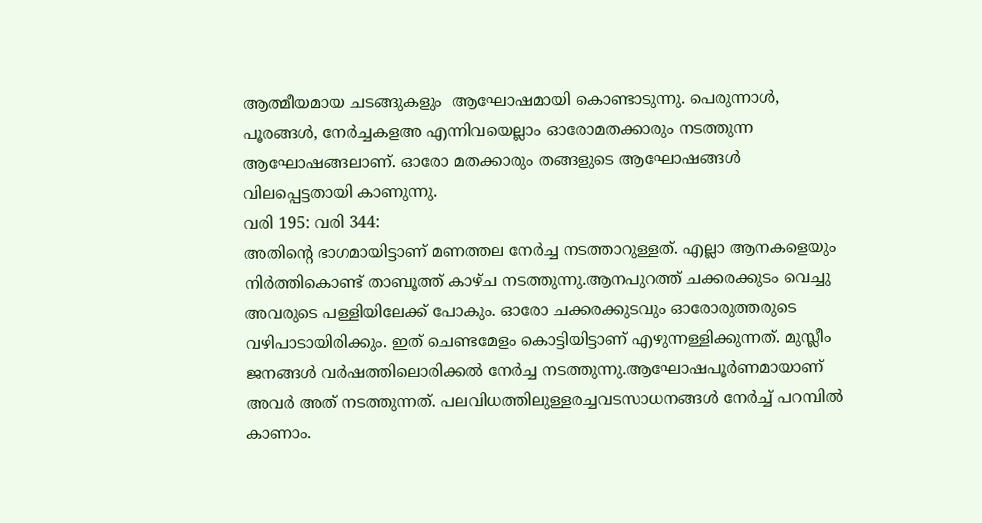ആത്മീയമായ ചടങ്ങുകളും  ആഘോഷമായി കൊണ്ടാടുന്നു. പെരുന്നാൾ, പൂരങ്ങൾ, നേർച്ചകളഅ‍ എന്നിവയെല്ലാം ഓരോമതക്കാരും നടത്തുന്ന ആഘോഷങ്ങലാണ്. ഓരോ മതക്കാരും തങ്ങളുടെ ആഘോഷങ്ങൾ വിലപ്പെട്ടതായി കാണുന്നു.
വരി 195: വരി 344:
അതിന്റെ ഭാഗമായിട്ടാണ് മണത്തല നേർച്ച നടത്താറുള്ളത്. എല്ലാ ആനകളെയും നിർത്തികൊണ്ട് താബൂത്ത് കാഴ്ച നടത്തുന്നു.ആനപുറത്ത് ചക്കരക്കുടം വെച്ചു അവരുടെ പള്ളിയിലേക്ക് പോകും. ഓരോ ചക്കരക്കുടവും ഓരോരുത്തരുടെ വഴിപാടായിരിക്കും. ഇത് ചെണ്ടമേളം കൊട്ടിയിട്ടാണ് എഴുന്നള്ളിക്കുന്നത്. മുസ്ലീം ജനങ്ങൾ വർഷത്തിലൊരിക്കൽ നേർച്ച നടത്തുന്നു.ആഘോഷപൂർണമായാണ് അവർ അത് നടത്തുന്നത്. പലവിധത്തിലുള്ളരച്ചവടസാധനങ്ങൾ നേർച്ച് പറമ്പിൽ കാണാം.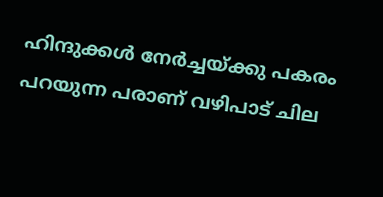ഹിന്ദുക്കൾ നേർച്ചയ്ക്കു പകരം പറയുന്ന പരാണ് വഴിപാട് ചില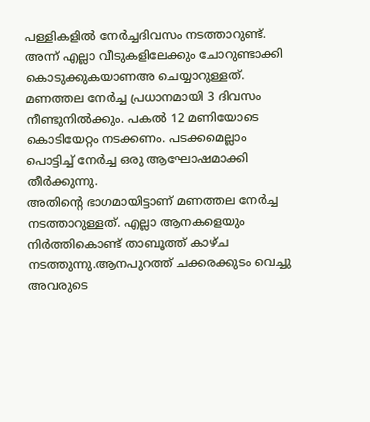പള്ളികളിൽ നേർച്ചദിവസം നടത്താറുണ്ട്. അന്ന് എല്ലാ വീടുകളിലേക്കും ചോറുണ്ടാക്കി കൊടുക്കുകയാണഅ ചെയ്യാറുള്ളത്. മണത്തല നേർച്ച പ്രധാനമായി 3 ദിവസം നീണ്ടുനിൽക്കും. പകൽ 12 മണിയോടെ കൊടിയേറ്റം നടക്കണം. പടക്കമെല്ലാം പൊട്ടിച്ച് നേർച്ച ഒരു ആഘോഷമാക്കി തീർക്കുന്നു.
അതിന്റെ ഭാഗമായിട്ടാണ് മണത്തല നേർച്ച നടത്താറുള്ളത്. എല്ലാ ആനകളെയും നിർത്തികൊണ്ട് താബൂത്ത് കാഴ്ച നടത്തുന്നു.ആനപുറത്ത് ചക്കരക്കുടം വെച്ചു അവരുടെ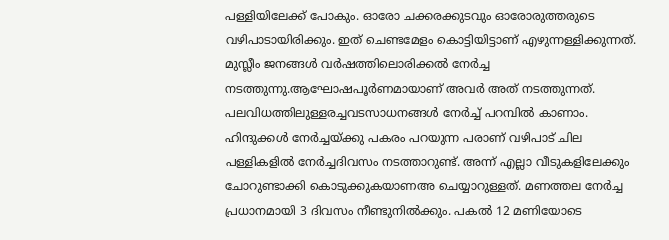പള്ളിയിലേക്ക് പോകും. ഓരോ ചക്കരക്കുടവും ഓരോരുത്തരുടെ വഴിപാടായിരിക്കും. ഇത് ചെണ്ടമേളം കൊട്ടിയിട്ടാണ് എഴുന്നള്ളിക്കുന്നത്. മുസ്ലീം ജനങ്ങൾ വർഷത്തിലൊരിക്കൽ നേർച്ച നടത്തുന്നു.ആഘോഷപൂർണമായാണ് അവർ അത് നടത്തുന്നത്. പലവിധത്തിലുള്ളരച്ചവടസാധനങ്ങൾ നേർച്ച് പറമ്പിൽ കാണാം. ഹിന്ദുക്കൾ നേർച്ചയ്ക്കു പകരം പറയുന്ന പരാണ് വഴിപാട് ചില പള്ളികളിൽ നേർച്ചദിവസം നടത്താറുണ്ട്. അന്ന് എല്ലാ വീടുകളിലേക്കും ചോറുണ്ടാക്കി കൊടുക്കുകയാണഅ ചെയ്യാറുള്ളത്. മണത്തല നേർച്ച പ്രധാനമായി 3 ദിവസം നീണ്ടുനിൽക്കും. പകൽ 12 മണിയോടെ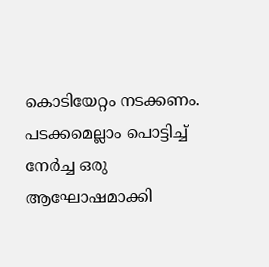കൊടിയേറ്റം നടക്കണം. പടക്കമെല്ലാം പൊട്ടിച്ച് നേർച്ച ഒരു ആഘോഷമാക്കി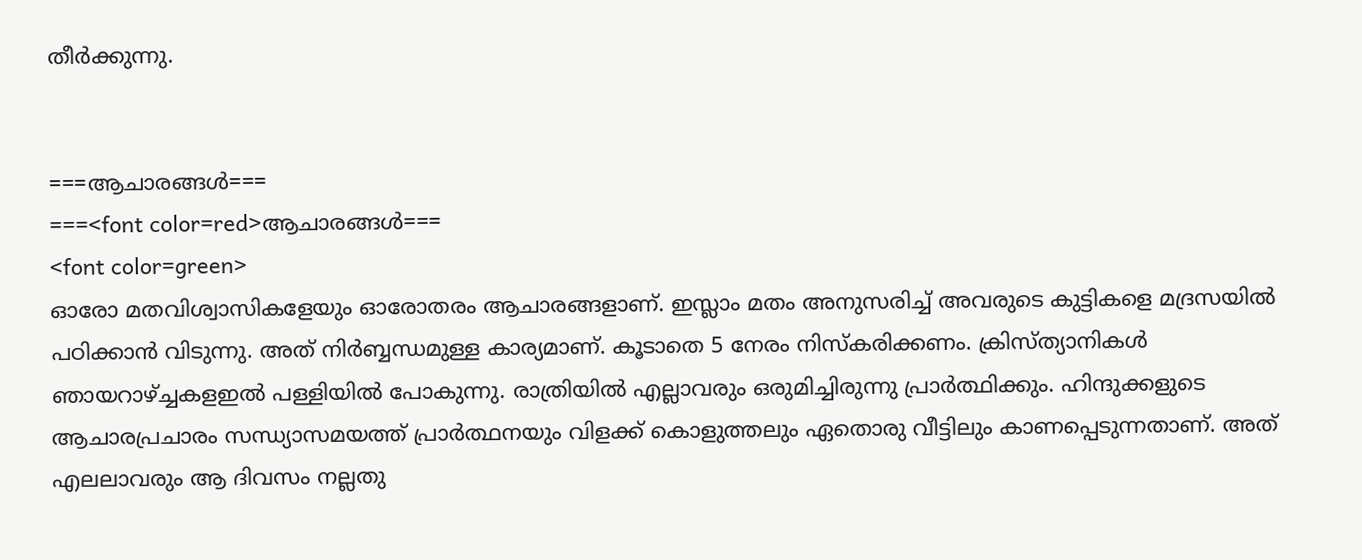തീർക്കുന്നു.


===ആചാരങ്ങൾ===
===<font color=red>ആചാരങ്ങൾ===
<font color=green>
ഓരോ മതവിശ്വാസികളേയും ഓരോതരം ആചാരങ്ങളാണ്. ഇസ്ലാം മതം അനുസരിച്ച് അവരുടെ കുട്ടികളെ മദ്രസയിൽ പഠിക്കാൻ വിടുന്നു. അത് നിർബ്ബന്ധമുള്ള കാര്യമാണ്. കൂടാതെ 5 നേരം നിസ്കരിക്കണം. ക്രിസ്ത്യാനികൾ ഞായറാഴ്ച്ചകളഇൽ പള്ളിയിൽ പോകുന്നു. രാത്രിയിൽ എല്ലാവരും ഒരുമിച്ചിരുന്നു പ്രാർത്ഥിക്കും. ഹിന്ദുക്കളുടെ ആചാരപ്രചാരം സന്ധ്യാസമയത്ത് പ്രാർത്ഥനയും വിളക്ക് കൊളുത്തലും ഏതൊരു വീട്ടിലും കാണപ്പെടുന്നതാണ്. അത് എലലാവരും ആ ദിവസം നല്ലതു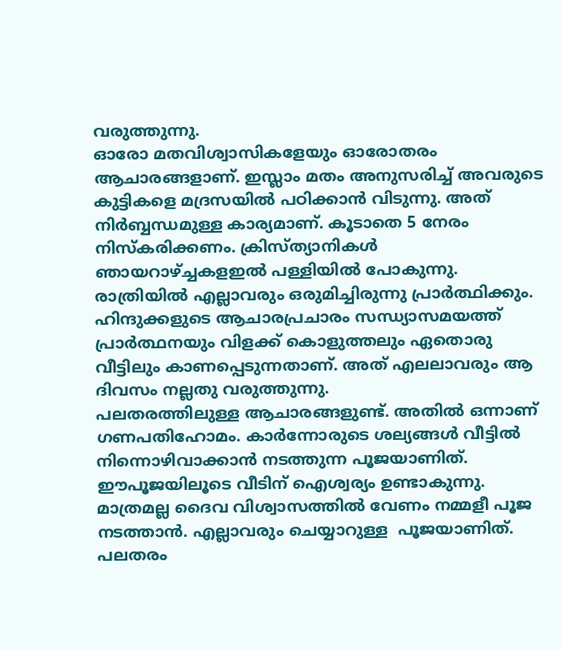വരുത്തുന്നു.
ഓരോ മതവിശ്വാസികളേയും ഓരോതരം ആചാരങ്ങളാണ്. ഇസ്ലാം മതം അനുസരിച്ച് അവരുടെ കുട്ടികളെ മദ്രസയിൽ പഠിക്കാൻ വിടുന്നു. അത് നിർബ്ബന്ധമുള്ള കാര്യമാണ്. കൂടാതെ 5 നേരം നിസ്കരിക്കണം. ക്രിസ്ത്യാനികൾ ഞായറാഴ്ച്ചകളഇൽ പള്ളിയിൽ പോകുന്നു. രാത്രിയിൽ എല്ലാവരും ഒരുമിച്ചിരുന്നു പ്രാർത്ഥിക്കും. ഹിന്ദുക്കളുടെ ആചാരപ്രചാരം സന്ധ്യാസമയത്ത് പ്രാർത്ഥനയും വിളക്ക് കൊളുത്തലും ഏതൊരു വീട്ടിലും കാണപ്പെടുന്നതാണ്. അത് എലലാവരും ആ ദിവസം നല്ലതു വരുത്തുന്നു.
പലതരത്തിലുള്ള ആചാരങ്ങളുണ്ട്. അതിൽ ഒന്നാണ് ഗണപതിഹോമം. കാർന്നോരുടെ ശല്യങ്ങൾ വീട്ടിൽ നിന്നൊഴിവാക്കാൻ നടത്തുന്ന പൂജയാണിത്. ഈപൂജയിലൂടെ വീടിന് ഐശ്വര്യം ഉണ്ടാകുന്നു. മാത്രമല്ല ദൈവ വിശ്വാസത്തിൽ വേണം നമ്മളീ പൂജ നടത്താൻ. എല്ലാവരും ചെയ്യാറുള്ള  പൂജയാണിത്. പലതരം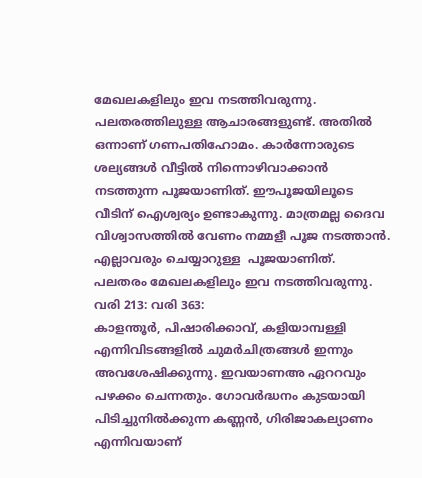മേഖലകളിലും ഇവ നടത്തിവരുന്നു.
പലതരത്തിലുള്ള ആചാരങ്ങളുണ്ട്. അതിൽ ഒന്നാണ് ഗണപതിഹോമം. കാർന്നോരുടെ ശല്യങ്ങൾ വീട്ടിൽ നിന്നൊഴിവാക്കാൻ നടത്തുന്ന പൂജയാണിത്. ഈപൂജയിലൂടെ വീടിന് ഐശ്വര്യം ഉണ്ടാകുന്നു. മാത്രമല്ല ദൈവ വിശ്വാസത്തിൽ വേണം നമ്മളീ പൂജ നടത്താൻ. എല്ലാവരും ചെയ്യാറുള്ള  പൂജയാണിത്. പലതരം മേഖലകളിലും ഇവ നടത്തിവരുന്നു.
വരി 213: വരി 363:
കാളന്തൂർ, പിഷാരിക്കാവ്, കളിയാമ്പള്ളി എന്നിവിടങ്ങളിൽ ചുമർചിത്രങ്ങൾ ഇന്നും അവശേഷിക്കുന്നു. ഇവയാണഅ ഏററവും പഴക്കം ചെന്നതും. ഗോവർദ്ധനം കുടയായി പിടിച്ചുനിൽക്കുന്ന കണ്ണൻ, ഗിരിജാകല്യാണം എന്നിവയാണ്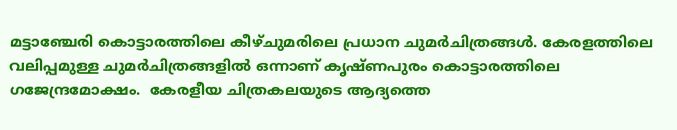മട്ടാഞ്ചേരി കൊട്ടാരത്തിലെ കീഴ്ചുമരിലെ പ്രധാന ചുമർചിത്രങ്ങൾ. കേരളത്തിലെ വലിപ്പമുള്ള ചുമർചിത്രങ്ങളിൽ ഒന്നാണ് കൃഷ്ണപുരം കൊട്ടാരത്തിലെ ഗജേന്ദ്രമോക്ഷം.  കേരളീയ ചിത്രകലയുടെ ആദ്യത്തെ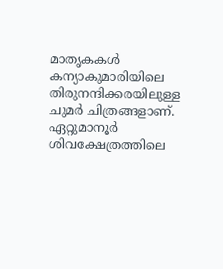മാതൃകകൾ കന്യാകുമാരിയിലെ തിരുനന്ദിക്കരയിലുള്ള ചുമർ ചിത്രങ്ങളാണ്. ഏറ്റുമാനൂർ ശിവക്ഷേത്രത്തിലെ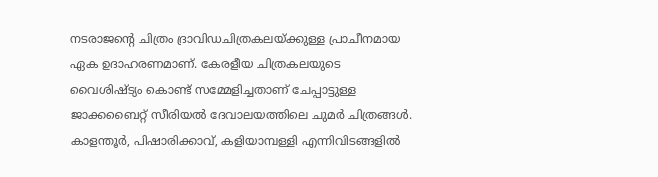നടരാജന്റെ ചിത്രം ദ്രാവിഡചിത്രകലയ്ക്കുള്ള പ്രാചീനമായ ഏക ഉദാഹരണമാണ്. കേരളീയ ചിത്രകലയുടെ വൈശിഷ്ട്യം കൊണ്ട് സമ്മേളിച്ചതാണ് ചേപ്പാട്ടുള്ള ജാക്കബൈറ്റ് സീരിയൽ ദേവാലയത്തിലെ ചുമർ ചിത്രങ്ങൾ.
കാളന്തൂർ, പിഷാരിക്കാവ്, കളിയാമ്പള്ളി എന്നിവിടങ്ങളിൽ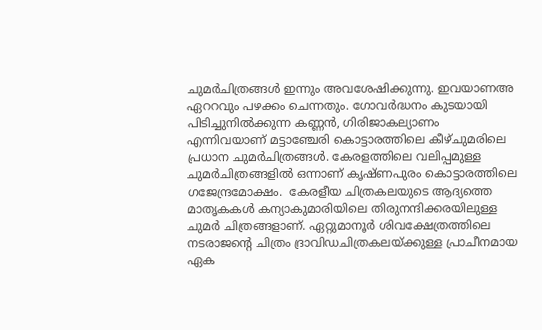ചുമർചിത്രങ്ങൾ ഇന്നും അവശേഷിക്കുന്നു. ഇവയാണഅ ഏററവും പഴക്കം ചെന്നതും. ഗോവർദ്ധനം കുടയായി പിടിച്ചുനിൽക്കുന്ന കണ്ണൻ, ഗിരിജാകല്യാണം എന്നിവയാണ് മട്ടാഞ്ചേരി കൊട്ടാരത്തിലെ കീഴ്ചുമരിലെ പ്രധാന ചുമർചിത്രങ്ങൾ. കേരളത്തിലെ വലിപ്പമുള്ള ചുമർചിത്രങ്ങളിൽ ഒന്നാണ് കൃഷ്ണപുരം കൊട്ടാരത്തിലെ ഗജേന്ദ്രമോക്ഷം.  കേരളീയ ചിത്രകലയുടെ ആദ്യത്തെ മാതൃകകൾ കന്യാകുമാരിയിലെ തിരുനന്ദിക്കരയിലുള്ള ചുമർ ചിത്രങ്ങളാണ്. ഏറ്റുമാനൂർ ശിവക്ഷേത്രത്തിലെ നടരാജന്റെ ചിത്രം ദ്രാവിഡചിത്രകലയ്ക്കുള്ള പ്രാചീനമായ ഏക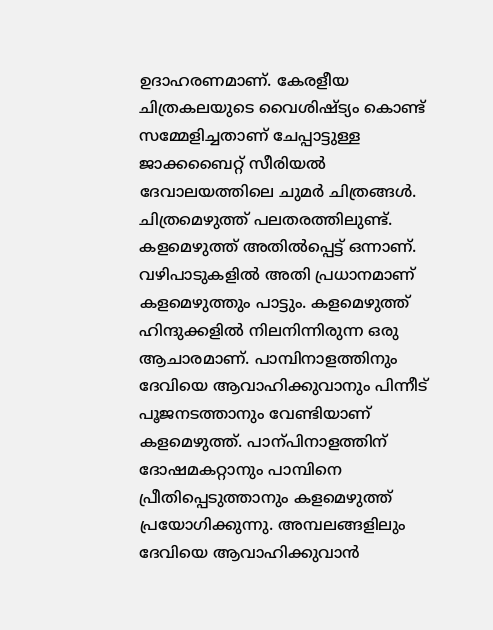ഉദാഹരണമാണ്. കേരളീയ ചിത്രകലയുടെ വൈശിഷ്ട്യം കൊണ്ട് സമ്മേളിച്ചതാണ് ചേപ്പാട്ടുള്ള ജാക്കബൈറ്റ് സീരിയൽ ദേവാലയത്തിലെ ചുമർ ചിത്രങ്ങൾ.
ചിത്രമെഴുത്ത് പലതരത്തിലുണ്ട്. കളമെഴുത്ത് അതിൽപ്പെട്ട് ഒന്നാണ്. വഴിപാടുകളിൽ അതി പ്രധാനമാണ് കളമെഴുത്തും പാട്ടും. കളമെഴുത്ത് ഹിന്ദുക്കളിൽ നിലനിന്നിരുന്ന ഒരു ആചാരമാണ്. പാമ്പിനാളത്തിനും ദേവിയെ ആവാഹിക്കുവാനും പിന്നീട് പൂജനടത്താനും വേണ്ടിയാണ് കളമെഴുത്ത്. പാന്പിനാളത്തിന് ദോഷമകറ്റാനും പാമ്പിനെ പ്രീതിപ്പെടുത്താനും കളമെഴുത്ത് പ്രയോഗിക്കുന്നു. അമ്പലങ്ങളിലും ദേവിയെ ആവാഹിക്കുവാൻ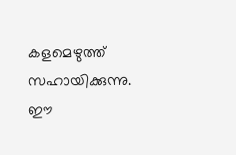കളമെഴുത്ത് സഹായിക്കുന്നു. ഈ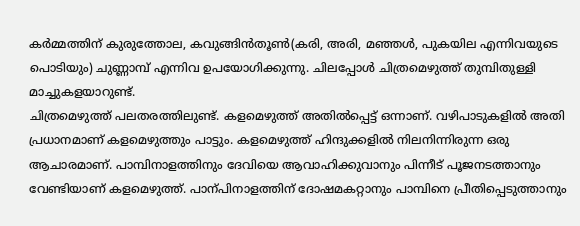കർമ്മത്തിന് കുരുത്തോല, കവുങ്ങിൻതൂൺ(കരി, അരി, മഞ്ഞൾ, പുകയില എന്നിവയുടെ പൊടിയും) ചുണ്ണാമ്പ് എന്നിവ ഉപയോഗിക്കുന്നു. ചിലപ്പോൾ ചിത്രമെഴുത്ത് തുമ്പിതുള്ളി മാച്ചുകളയാറുണ്ട്.
ചിത്രമെഴുത്ത് പലതരത്തിലുണ്ട്. കളമെഴുത്ത് അതിൽപ്പെട്ട് ഒന്നാണ്. വഴിപാടുകളിൽ അതി പ്രധാനമാണ് കളമെഴുത്തും പാട്ടും. കളമെഴുത്ത് ഹിന്ദുക്കളിൽ നിലനിന്നിരുന്ന ഒരു ആചാരമാണ്. പാമ്പിനാളത്തിനും ദേവിയെ ആവാഹിക്കുവാനും പിന്നീട് പൂജനടത്താനും വേണ്ടിയാണ് കളമെഴുത്ത്. പാന്പിനാളത്തിന് ദോഷമകറ്റാനും പാമ്പിനെ പ്രീതിപ്പെടുത്താനും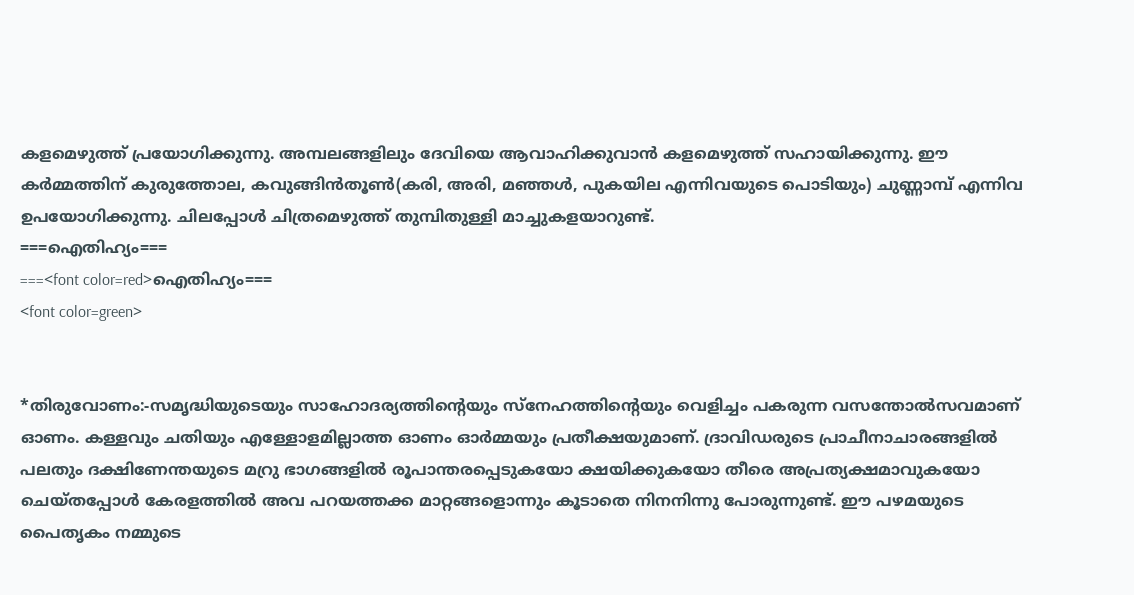കളമെഴുത്ത് പ്രയോഗിക്കുന്നു. അമ്പലങ്ങളിലും ദേവിയെ ആവാഹിക്കുവാൻ കളമെഴുത്ത് സഹായിക്കുന്നു. ഈ കർമ്മത്തിന് കുരുത്തോല, കവുങ്ങിൻതൂൺ(കരി, അരി, മഞ്ഞൾ, പുകയില എന്നിവയുടെ പൊടിയും) ചുണ്ണാമ്പ് എന്നിവ ഉപയോഗിക്കുന്നു. ചിലപ്പോൾ ചിത്രമെഴുത്ത് തുമ്പിതുള്ളി മാച്ചുകളയാറുണ്ട്.
===ഐതിഹ്യം===
===<font color=red>ഐതിഹ്യം===
<font color=green>


*തിരുവോണം:-സമൃദ്ധിയുടെയും സാഹോദര്യത്തിന്റെയും സ്നേഹത്തിന്റെയും വെളിച്ചം പകരുന്ന വസന്തോൽസവമാണ് ഓണം. കള്ളവും ചതിയും എള്ളോളമില്ലാത്ത ഓണം ഓർമ്മയും പ്രതീക്ഷയുമാണ്. ദ്രാവിഡരുടെ പ്രാചീനാചാരങ്ങളിൽ പലതും ദക്ഷിണേന്തയുടെ മറ്രു ഭാഗങ്ങളിൽ രൂപാന്തരപ്പെടുകയോ ക്ഷയിക്കുകയോ തീരെ അപ്രത്യക്ഷമാവുകയോ ചെയ്തപ്പോൾ കേരളത്തിൽ അവ പറയത്തക്ക മാറ്റങ്ങളൊന്നും കൂടാതെ നിനനിന്നു പോരുന്നുണ്ട്. ഈ പഴമയുടെ പൈതൃകം നമ്മുടെ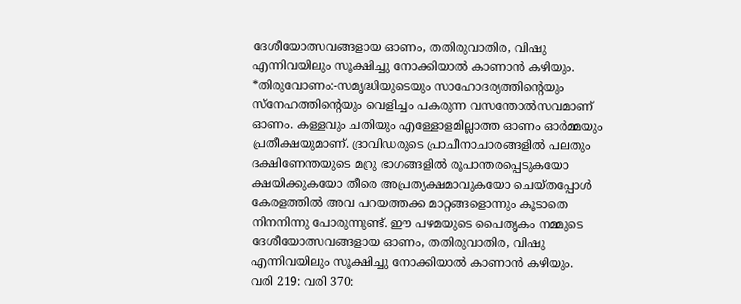ദേശീയോത്സവങ്ങളായ ഓണം, തതിരുവാതിര, വിഷു എന്നിവയിലും സൂക്ഷിച്ചു നോക്കിയാൽ കാണാൻ കഴിയും.
*തിരുവോണം:-സമൃദ്ധിയുടെയും സാഹോദര്യത്തിന്റെയും സ്നേഹത്തിന്റെയും വെളിച്ചം പകരുന്ന വസന്തോൽസവമാണ് ഓണം. കള്ളവും ചതിയും എള്ളോളമില്ലാത്ത ഓണം ഓർമ്മയും പ്രതീക്ഷയുമാണ്. ദ്രാവിഡരുടെ പ്രാചീനാചാരങ്ങളിൽ പലതും ദക്ഷിണേന്തയുടെ മറ്രു ഭാഗങ്ങളിൽ രൂപാന്തരപ്പെടുകയോ ക്ഷയിക്കുകയോ തീരെ അപ്രത്യക്ഷമാവുകയോ ചെയ്തപ്പോൾ കേരളത്തിൽ അവ പറയത്തക്ക മാറ്റങ്ങളൊന്നും കൂടാതെ നിനനിന്നു പോരുന്നുണ്ട്. ഈ പഴമയുടെ പൈതൃകം നമ്മുടെ ദേശീയോത്സവങ്ങളായ ഓണം, തതിരുവാതിര, വിഷു എന്നിവയിലും സൂക്ഷിച്ചു നോക്കിയാൽ കാണാൻ കഴിയും.
വരി 219: വരി 370: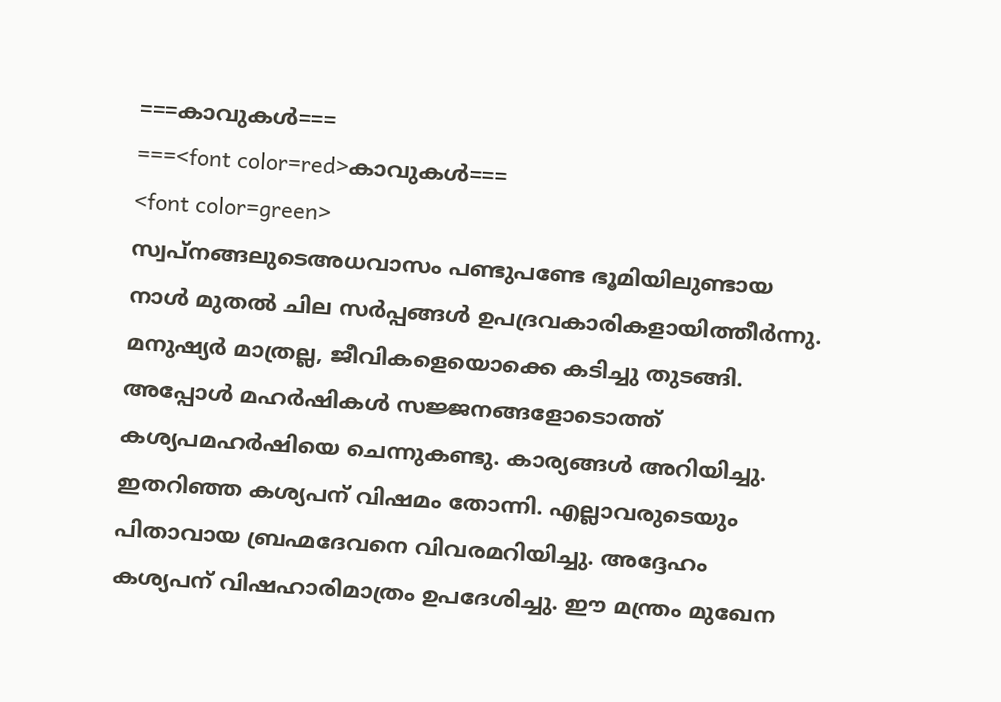===കാവുകൾ===
===<font color=red>കാവുകൾ===
<font color=green>
സ്വപ്നങ്ങലുടെഅധവാസം പണ്ടുപണ്ടേ ഭൂമിയിലുണ്ടായ നാൾ മുതൽ ചില സർപ്പങ്ങൾ ഉപദ്രവകാരികളായിത്തീർന്നു. മനുഷ്യർ മാത്രല്ല, ജീവികളെയൊക്കെ കടിച്ചു തുടങ്ങി. അപ്പോൾ മഹർഷികൾ സജ്ജനങ്ങളോടൊത്ത് കശ്യപമഹർഷിയെ ചെന്നുകണ്ടു. കാര്യങ്ങൾ അറിയിച്ചു. ഇതറിഞ്ഞ കശ്യപന് വിഷമം തോന്നി. എല്ലാവരുടെയും പിതാവായ ബ്രഹ്മദേവനെ വിവരമറിയിച്ചു. അദ്ദേഹം കശ്യപന് വിഷഹാരിമാത്രം ഉപദേശിച്ചു. ഈ മന്ത്രം മുഖേന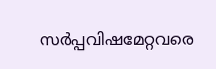സർപ്പവിഷമേറ്റവരെ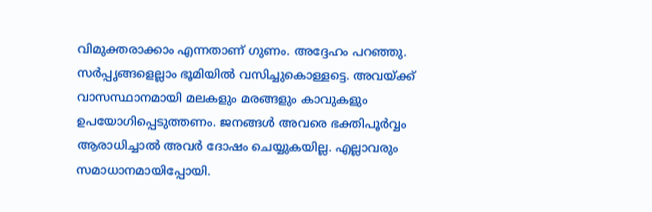വിമുക്തരാക്കാം എന്നതാണ് ഗുണം. അദ്ദേഹം പറഞ്ഞു. സർപ്പൃങ്ങളെല്ലാം ഭൂമിയിൽ വസിച്ചുകൊള്ളട്ടെ. അവയ്ക്ക് വാസസ്ഥാനമായി മലകളും മരങ്ങളും കാവുകളും ഉപയോഗിപ്പെടുത്തണം. ജനങ്ങൾ അവരെ ഭക്തിപൂർവ്വം ആരാധിച്ചാൽ അവർ ദോഷം ചെയ്യുകയില്ല. എല്ലാവരും സമാധാനമായിപ്പോയി.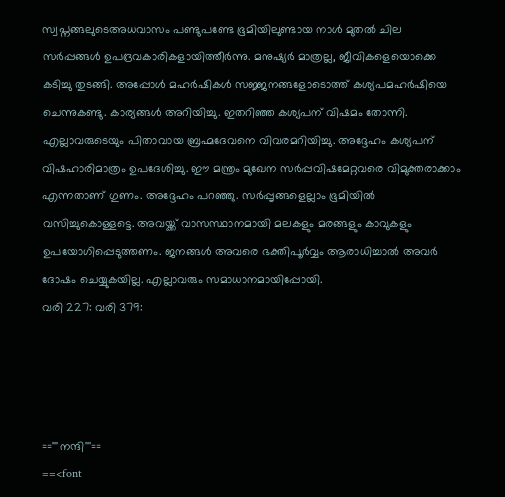സ്വപ്നങ്ങലുടെഅധവാസം പണ്ടുപണ്ടേ ഭൂമിയിലുണ്ടായ നാൾ മുതൽ ചില സർപ്പങ്ങൾ ഉപദ്രവകാരികളായിത്തീർന്നു. മനുഷ്യർ മാത്രല്ല, ജീവികളെയൊക്കെ കടിച്ചു തുടങ്ങി. അപ്പോൾ മഹർഷികൾ സജ്ജനങ്ങളോടൊത്ത് കശ്യപമഹർഷിയെ ചെന്നുകണ്ടു. കാര്യങ്ങൾ അറിയിച്ചു. ഇതറിഞ്ഞ കശ്യപന് വിഷമം തോന്നി. എല്ലാവരുടെയും പിതാവായ ബ്രഹ്മദേവനെ വിവരമറിയിച്ചു. അദ്ദേഹം കശ്യപന് വിഷഹാരിമാത്രം ഉപദേശിച്ചു. ഈ മന്ത്രം മുഖേന സർപ്പവിഷമേറ്റവരെ വിമുക്തരാക്കാം എന്നതാണ് ഗുണം. അദ്ദേഹം പറഞ്ഞു. സർപ്പൃങ്ങളെല്ലാം ഭൂമിയിൽ വസിച്ചുകൊള്ളട്ടെ. അവയ്ക്ക് വാസസ്ഥാനമായി മലകളും മരങ്ങളും കാവുകളും ഉപയോഗിപ്പെടുത്തണം. ജനങ്ങൾ അവരെ ഭക്തിപൂർവ്വം ആരാധിച്ചാൽ അവർ ദോഷം ചെയ്യുകയില്ല. എല്ലാവരും സമാധാനമായിപ്പോയി.
വരി 227: വരി 379:




=='''നന്ദി'''==
==<font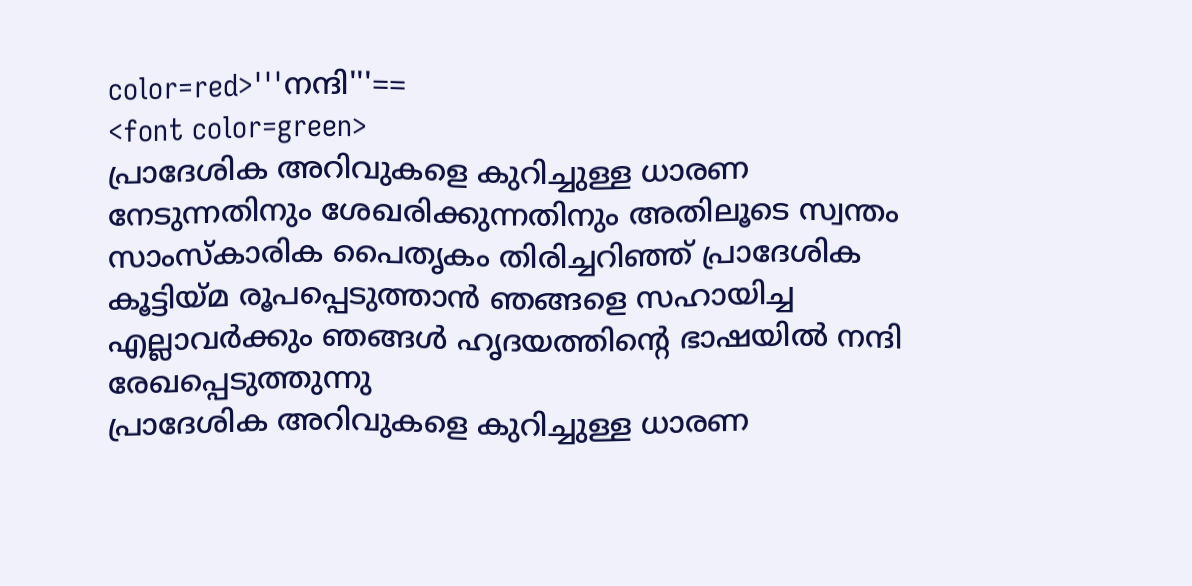color=red>'''നന്ദി'''==
<font color=green>
പ്രാദേശിക അറിവുകളെ കുറിച്ചുള്ള ധാരണ നേടുന്നതിനും ശേഖരിക്കുന്നതിനും അതിലൂടെ സ്വന്തം സാംസ്കാരിക പൈതൃകം തിരിച്ചറിഞ്ഞ് പ്രാദേശിക കൂട്ടിയ്മ രൂപപ്പെടുത്താൻ ഞങ്ങളെ സഹായിച്ച എല്ലാവർക്കും ഞങ്ങൾ ഹൃദയത്തിന്റെ ഭാഷയിൽ നന്ദി രേഖപ്പെടുത്തുന്നു
പ്രാദേശിക അറിവുകളെ കുറിച്ചുള്ള ധാരണ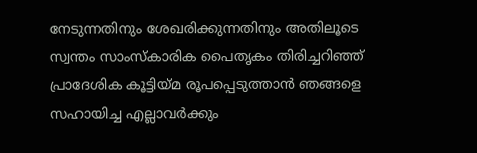നേടുന്നതിനും ശേഖരിക്കുന്നതിനും അതിലൂടെ സ്വന്തം സാംസ്കാരിക പൈതൃകം തിരിച്ചറിഞ്ഞ് പ്രാദേശിക കൂട്ടിയ്മ രൂപപ്പെടുത്താൻ ഞങ്ങളെ സഹായിച്ച എല്ലാവർക്കും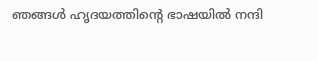ഞങ്ങൾ ഹൃദയത്തിന്റെ ഭാഷയിൽ നന്ദി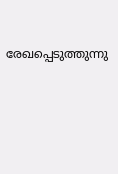രേഖപ്പെടുത്തുന്നു